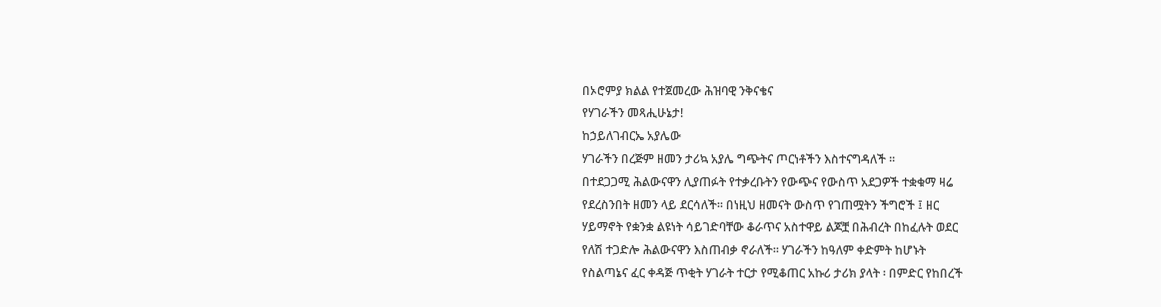በኦሮምያ ክልል የተጀመረው ሕዝባዊ ንቅናቄና
የሃገራችን መጻሒሁኔታ!
ከኃይለገብርኤ አያሌው
ሃገራችን በረጅም ዘመን ታሪኳ አያሌ ግጭትና ጦርነቶችን እስተናግዳለች ።
በተደጋጋሚ ሕልውናዋን ሊያጠፉት የተቃረቡትን የውጭና የውስጥ አደጋዎች ተቋቁማ ዛሬ
የደረስንበት ዘመን ላይ ደርሳለች። በነዚህ ዘመናት ውስጥ የገጠሟትን ችግሮች ፤ ዘር
ሃይማኖት የቋንቋ ልዩነት ሳይገድባቸው ቆራጥና አስተዋይ ልጆቿ በሕብረት በከፈሉት ወደር
የለሽ ተጋድሎ ሕልውናዋን እስጠብቃ ኖራለች። ሃገራችን ከዓለም ቀድምት ከሆኑት
የስልጣኔና ፈር ቀዳጅ ጥቂት ሃገራት ተርታ የሚቆጠር አኩሪ ታሪክ ያላት ፡ በምድር የከበረች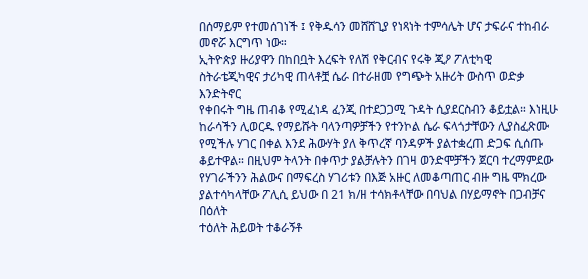በሰማይም የተመሰገነች ፤ የቅዱሳን መሸሸጊያ የነጻነት ተምሳሌት ሆና ታፍራና ተከብራ
መኖሯ እርግጥ ነው።
ኢትዮጵያ ዙሪያዋን በከበቧት እረፍት የለሽ የቅርብና የሩቅ ጂዖ ፖለቲካዊ
ስትራቴጂካዊና ታሪካዊ ጠላቶቿ ሴራ በተራዘመ የግጭት አዙሪት ውስጥ ወድቃ እንድትኖር
የቀበሩት ግዜ ጠብቆ የሚፈነዳ ፈንጂ በተደጋጋሚ ጉዳት ሲያደርስብን ቆይቷል። እነዚሁ
ከራሳችን ሊወርዱ የማይሹት ባላንጣዎቻችን የተንኮል ሴራ ፍላጎታቸውን ሊያስፈጽሙ
የሚችሉ ሃገር በቀል እንደ ሕውሃት ያለ ቅጥረኛ ባንዳዎች ያልተቋረጠ ድጋፍ ሲሰጡ
ቆይተዋል። በዚህም ትላንት በቀጥታ ያልቻሉትን በገዛ ወንድሞቻችን ጀርባ ተረማምደው
የሃገራችንን ሕልውና በማፍረስ ሃገሪቱን በእጅ አዙር ለመቆጣጠር ብዙ ግዜ ሞክረው
ያልተሳካላቸው ፖሊሲ ይህው በ 21 ክ/ዘ ተሳክቶላቸው በባህል በሃይማኖት በጋብቻና በዕለት
ተዕለት ሕይወት ተቆራኝቶ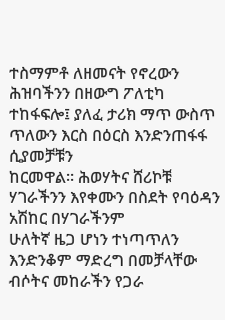ተስማምቶ ለዘመናት የኖረውን ሕዝባችንን በዘውግ ፖለቲካ
ተከፋፍሎ፤ ያለፈ ታሪክ ማጥ ውስጥ ጥለውን እርስ በዕርስ እንድንጠፋፋ ሲያመቻቹን
ከርመዋል። ሕወሃትና ሸሪኮቹ ሃገራችንን እየቀሙን በስደት የባዕዳን አሽከር በሃገራችንም
ሁለትኛ ዜጋ ሆነን ተነጣጥለን እንድንቆም ማድረግ በመቻላቸው ብሶትና መከራችን የጋራ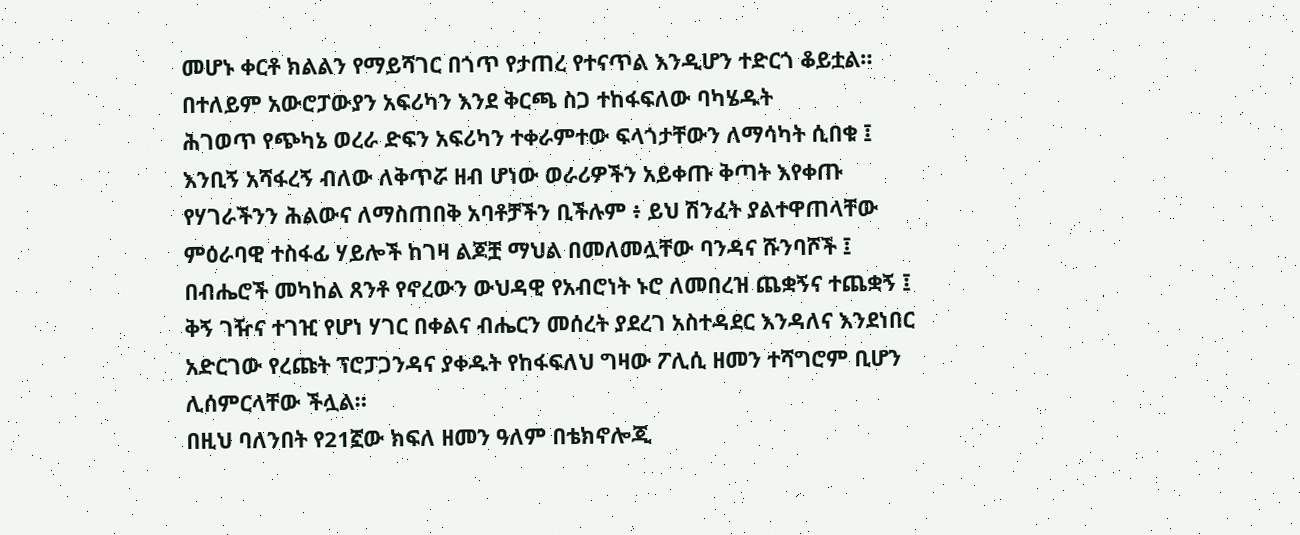መሆኑ ቀርቶ ክልልን የማይሻገር በጎጥ የታጠረ የተናጥል እንዲሆን ተድርጎ ቆይቷል።
በተለይም አውሮፓውያን አፍሪካን እንደ ቅርጫ ስጋ ተከፋፍለው ባካሄዱት
ሕገወጥ የጭካኔ ወረራ ድፍን አፍሪካን ተቀራምተው ፍላጎታቸውን ለማሳካት ሲበቁ ፤
እንቢኝ አሻፋረኝ ብለው ለቅጥሯ ዘብ ሆነው ወራሪዎችን አይቀጡ ቅጣት እየቀጡ
የሃገራችንን ሕልውና ለማስጠበቅ አባቶቻችን ቢችሉም ፥ ይህ ሽንፈት ያልተዋጠላቸው
ምዕራባዊ ተስፋፊ ሃይሎች ከገዛ ልጆቿ ማህል በመለመሏቸው ባንዳና ሹንባሾች ፤
በብሔሮች መካከል ጸንቶ የኖረውን ውህዳዊ የአብሮነት ኑሮ ለመበረዝ ጨቋኝና ተጨቋኝ ፤
ቅኝ ገዥና ተገዢ የሆነ ሃገር በቀልና ብሔርን መሰረት ያደረገ አስተዳደር እንዳለና እንደነበር
አድርገው የረጩት ፕሮፓጋንዳና ያቀዱት የከፋፍለህ ግዛው ፖሊሲ ዘመን ተሻግሮም ቢሆን
ሊሰምርላቸው ችሏል።
በዚህ ባለንበት የ21ኟው ክፍለ ዘመን ዓለም በቴክኖሎጂ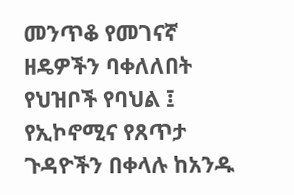መንጥቆ የመገናኛ
ዘዴዎችን ባቀለለበት የህዝቦች የባህል ፤ የኢኮኖሚና የጸጥታ ጉዳዮችን በቀላሉ ከአንዱ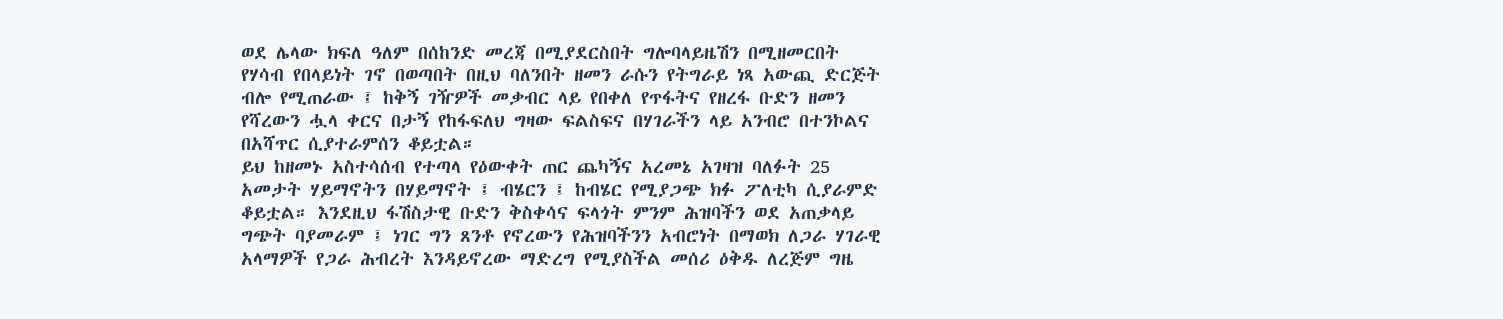ወደ ሌላው ክፍለ ዓለም በሰከንድ መረጃ በሚያደርስበት ግሎባላይዜሽን በሚዘመርበት
የሃሳብ የበላይነት ገኖ በወጣበት በዚህ ባለንበት ዘመን ራሱን የትግራይ ነጻ አውጪ ድርጅት
ብሎ የሚጠራው ፤ ከቅኝ ገዥዎች መቃብር ላይ የበቀለ የጥፋትና የዘረፋ ቡድን ዘመን
የሻረውን ሗላ ቀርና በታኝ የከፋፍለህ ግዛው ፍልስፍና በሃገራችን ላይ አንብሮ በተንኮልና
በአሻጥር ሲያተራምሰን ቆይቷል።
ይህ ከዘመኑ አስተሳሰብ የተጣላ የዕውቀት ጠር ጨካኝና አረመኔ አገዛዝ ባለፉት 25
አመታት ሃይማኖትን በሃይማኖት ፤ ብሄርን ፤ ከብሄር የሚያጋጭ ክፉ ፖለቲካ ሲያራምድ
ቆይቷል። እንደዚህ ፋሽስታዊ ቡድን ቅስቀሳና ፍላጎት ምንም ሕዝባችን ወደ አጠቃላይ
ግጭት ባያመራም ፤ ነገር ግን ጸንቶ የኖረውን የሕዝባችንን አብሮነት በማወክ ለጋራ ሃገራዊ
አላማዎች የጋራ ሕብረት እንዳይኖረው ማድረግ የሚያስችል መሰሪ ዕቅዱ ለረጅም ግዜ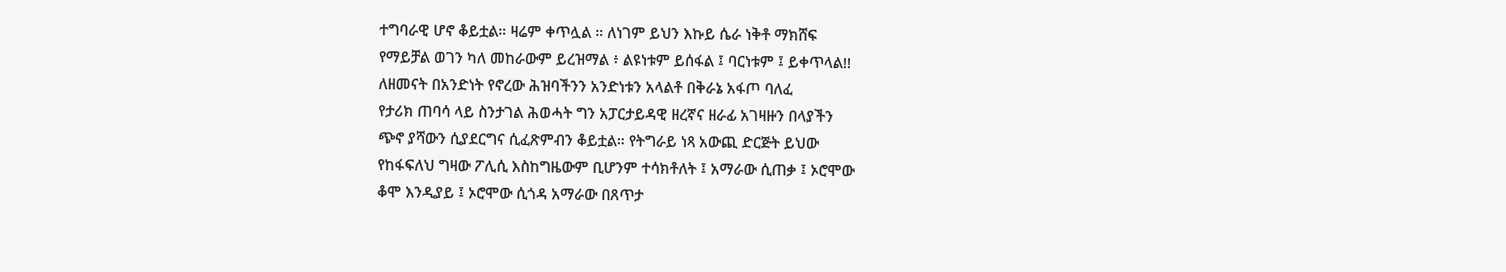ተግባራዊ ሆኖ ቆይቷል። ዛሬም ቀጥሏል ። ለነገም ይህን እኩይ ሴራ ነቅቶ ማክሸፍ
የማይቻል ወገን ካለ መከራውም ይረዝማል ፥ ልዩነቱም ይሰፋል ፤ ባርነቱም ፤ ይቀጥላል!!
ለዘመናት በአንድነት የኖረው ሕዝባችንን አንድነቱን አላልቶ በቅራኔ አፋጦ ባለፈ
የታሪክ ጠባሳ ላይ ስንታገል ሕወሓት ግን አፓርታይዳዊ ዘረኛና ዘራፊ አገዛዙን በላያችን
ጭኖ ያሻውን ሲያደርግና ሲፈጽምብን ቆይቷል። የትግራይ ነጻ አውጪ ድርጅት ይህው
የከፋፍለህ ግዛው ፖሊሲ እስከግዜውም ቢሆንም ተሳክቶለት ፤ አማራው ሲጠቃ ፤ ኦሮሞው
ቆሞ እንዲያይ ፤ ኦሮሞው ሲጎዳ አማራው በጸጥታ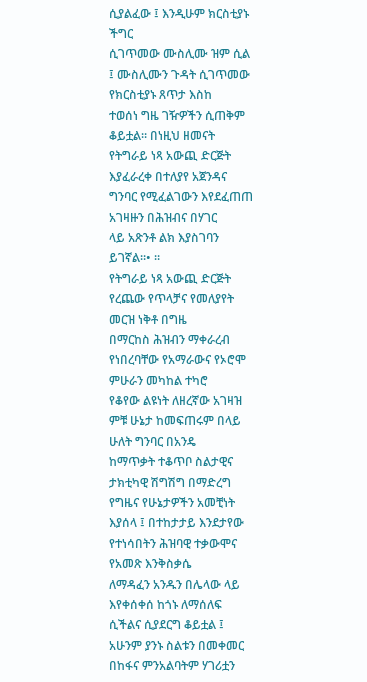ሲያልፈው ፤ እንዲሁም ክርስቲያኑ ችግር
ሲገጥመው ሙስሊሙ ዝም ሲል ፤ ሙስሊሙን ጉዳት ሲገጥመው የክርስቲያኑ ጸጥታ እስከ
ተወሰነ ግዜ ገዥዎችን ሲጠቅም ቆይቷል። በነዚህ ዘመናት የትግራይ ነጻ አውጪ ድርጅት
እያፈራረቀ በተለያየ አጀንዳና ግንባር የሚፈልገውን እየደፈጠጠ አገዛዙን በሕዝብና በሃገር
ላይ አጽንቶ ልክ እያስገባን ይገኛል።• ።
የትግራይ ነጻ አውጪ ድርጅት የረጨው የጥላቻና የመለያየት መርዝ ነቅቶ በግዜ
በማርከስ ሕዝብን ማቀራረብ የነበረባቸው የአማራውና የኦሮሞ ምሁራን መካከል ተካሮ
የቆየው ልዩነት ለዘረኛው አገዛዝ ምቹ ሁኔታ ከመፍጠሩም በላይ ሁለት ግንባር በአንዴ
ከማጥቃት ተቆጥቦ ስልታዊና ታክቲካዊ ሽግሽግ በማድረግ የግዜና የሁኔታዎችን አመቺነት
እያሰላ ፤ በተከታታይ እንደታየው የተነሳበትን ሕዝባዊ ተቃውሞና የአመጽ እንቅስቃሴ
ለማዳፈን አንዱን በሌላው ላይ እየቀሰቀሰ ከጎኑ ለማሰለፍ ሲችልና ሲያደርግ ቆይቷል ፤
አሁንም ያንኑ ስልቱን በመቀመር በከፋና ምንአልባትም ሃገሪቷን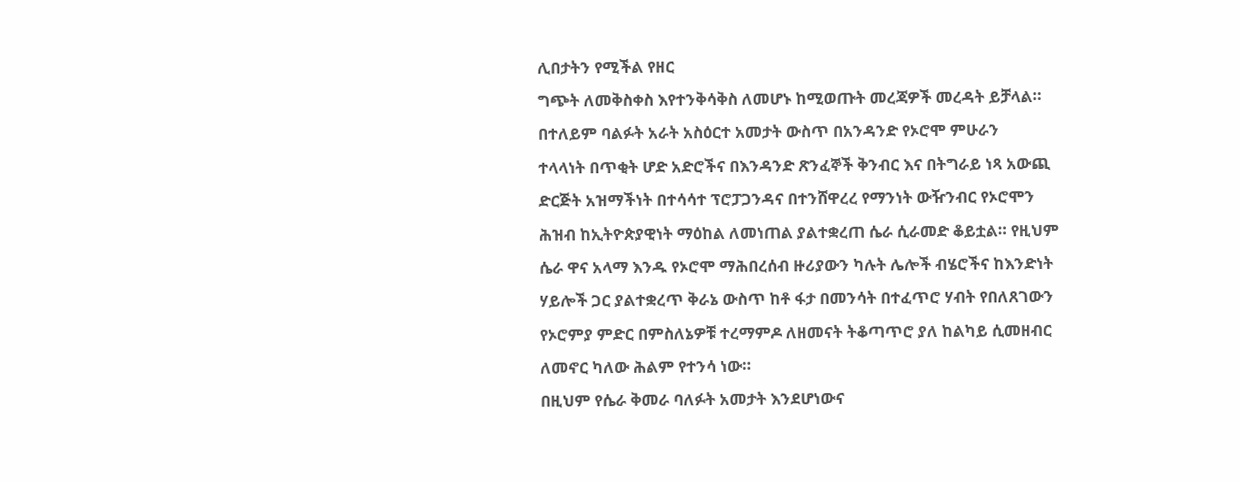ሊበታትን የሚችል የዘር
ግጭት ለመቅስቀስ እየተንቅሳቅስ ለመሆኑ ከሚወጡት መረጃዎች መረዳት ይቻላል።
በተለይም ባልፉት አራት አስዕርተ አመታት ውስጥ በአንዳንድ የኦሮሞ ምሁራን
ተላላነት በጥቂት ሆድ አድሮችና በእንዳንድ ጽንፈኞች ቅንብር እና በትግራይ ነጻ አውጪ
ድርጅት አዝማችነት በተሳሳተ ፕሮፓጋንዳና በተንሸዋረረ የማንነት ውዥንብር የኦሮሞን
ሕዝብ ከኢትዮጵያዊነት ማዕከል ለመነጠል ያልተቋረጠ ሴራ ሲራመድ ቆይቷል። የዚህም
ሴራ ዋና አላማ እንዱ የኦሮሞ ማሕበረሰብ ዙሪያውን ካሉት ሌሎች ብሄሮችና ከእንድነት
ሃይሎች ጋር ያልተቋረጥ ቅራኔ ውስጥ ከቶ ፋታ በመንሳት በተፈጥሮ ሃብት የበለጸገውን
የኦሮምያ ምድር በምስለኔዎቹ ተረማምዶ ለዘመናት ትቆጣጥሮ ያለ ከልካይ ሲመዘብር
ለመኖር ካለው ሕልም የተንሳ ነው።
በዚህም የሴራ ቅመራ ባለፉት አመታት እንደሆነውና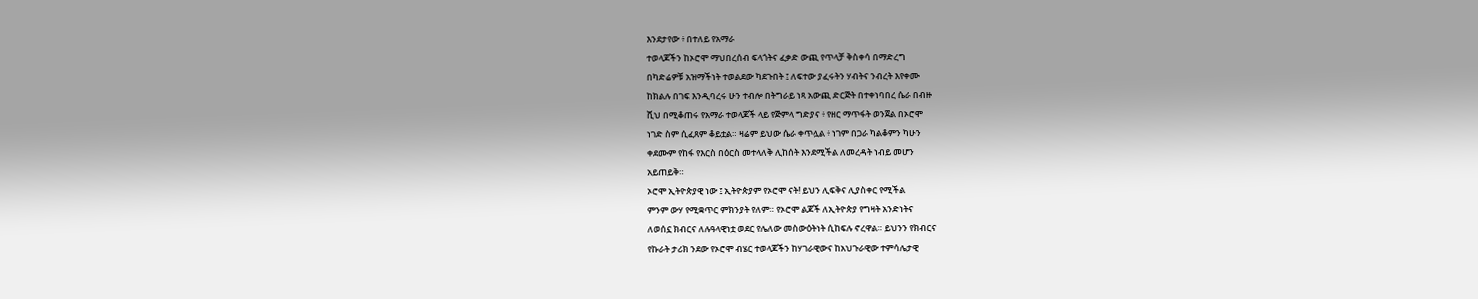እንደታየው ፥ በተለይ የአማራ
ተወላጆችን ከኦሮሞ ማህበረሰብ ፍላጎትና ፈቃድ ውጪ የጥላቻ ቅስቀሳ በማድረግ
በካድሬዎቹ አዝማችነት ተወልደው ካደጉበት ፤ ለፍተው ያፈሩትን ሃብትና ንብረት እየቀሙ
ከክልሉ በገፍ እንዲባረሩ ሁን ተብሎ በትግራይ ነጻ አውጪ ድርጅት በተቀነባበረ ሴራ በብዙ
ሺህ በሚቆጠሩ የአማራ ተወላጆች ላይ የጅምላ ግድያና ፥ የዘር ማጥፋት ወንጀል በኦሮሞ
ነገድ ስም ሲፈጸም ቆይቷል። ዛሬም ይህው ሴራ ቀጥሏል ፥ ነገም በጋራ ካልቆምን ካሁን
ቀደሙም የከፋ የእርስ በዕርስ መተላለቅ ሊከሰት እንደሚችል ለመረዳት ነብይ መሆን
አይጠይቅ።
ኦሮሞ ኢትዮጵያዊ ነው ፤ ኢትዮጵያም የኦሮሞ ናት! ይህን ሊፍቅና ሊያስቀር የሚችል
ምንም ውሃ የሚቋጥር ምክንያት የለም። የኦሮሞ ልጆች ለኢትዮጵያ የግዛት አንድነትና
ለወሰኗ ክብርና ለሉዓላዊነቷ ወደር የሌለው መስውዕትነት ሲከፍሉ ኖረዋል። ይህንን የክብርና
የኩራት ታሪክ ንደው የኦሮሞ ብሄር ተወላጆችን ከሃገራዊውና ከአህጉራዊው ተምሳሌታዊ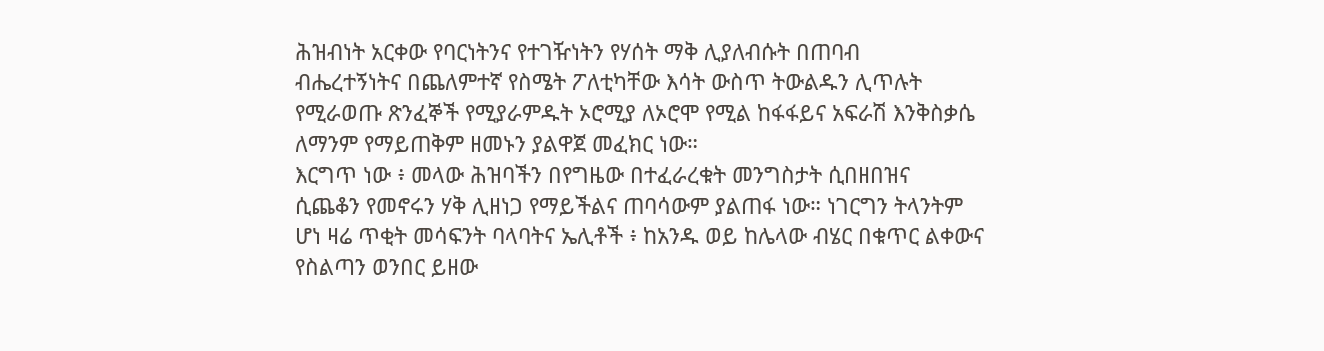ሕዝብነት አርቀው የባርነትንና የተገዥነትን የሃሰት ማቅ ሊያለብሱት በጠባብ
ብሔረተኝነትና በጨለምተኛ የስሜት ፖለቲካቸው እሳት ውስጥ ትውልዱን ሊጥሉት
የሚራወጡ ጽንፈኞች የሚያራምዱት ኦሮሚያ ለኦሮሞ የሚል ከፋፋይና አፍራሽ እንቅስቃሴ
ለማንም የማይጠቅም ዘመኑን ያልዋጀ መፈክር ነው።
እርግጥ ነው ፥ መላው ሕዝባችን በየግዜው በተፈራረቁት መንግስታት ሲበዘበዝና
ሲጨቆን የመኖሩን ሃቅ ሊዘነጋ የማይችልና ጠባሳውም ያልጠፋ ነው። ነገርግን ትላንትም
ሆነ ዛሬ ጥቂት መሳፍንት ባላባትና ኤሊቶች ፥ ከአንዱ ወይ ከሌላው ብሄር በቁጥር ልቀውና
የስልጣን ወንበር ይዘው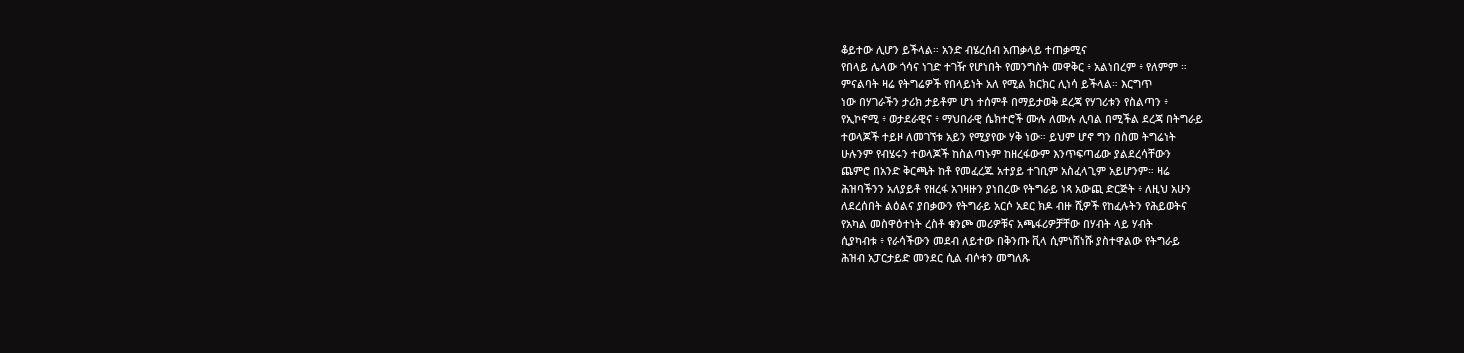ቆይተው ሊሆን ይችላል። አንድ ብሄረሰብ አጠቃላይ ተጠቃሚና
የበላይ ሌላው ጎሳና ነገድ ተገዥ የሆነበት የመንግስት መዋቅር ፥ አልነበረም ፥ የለምም ።
ምናልባት ዛሬ የትግሬዎች የበላይነት አለ የሚል ክርክር ሊነሳ ይችላል። እርግጥ
ነው በሃገራችን ታሪክ ታይቶም ሆነ ተሰምቶ በማይታወቅ ደረጃ የሃገሪቱን የስልጣን ፥
የኢኮኖሚ ፥ ወታደራዊና ፥ ማህበራዊ ሴክተሮች ሙሉ ለሙሉ ሊባል በሚችል ደረጃ በትግራይ
ተወላጆች ተይዞ ለመገኘቱ አይን የሚያየው ሃቅ ነው። ይህም ሆኖ ግን በስመ ትግሬነት
ሁሉንም የብሄሩን ተወላጆች ከስልጣኑም ከዘረፋውም እንጥፍጣፊው ያልደረሳቸውን
ጨምሮ በአንድ ቅርጫት ከቶ የመፈረጁ አተያይ ተገቢም አስፈላጊም አይሆንም። ዛሬ
ሕዝባችንን አለያይቶ የዘረፋ አገዛዙን ያነበረው የትግራይ ነጻ አውጪ ድርጅት ፥ ለዚህ አሁን
ለደረሰበት ልዕልና ያበቃውን የትግራይ አርሶ አደር ክዶ ብዙ ሺዎች የከፈሉትን የሕይወትና
የአካል መስዋዕተነት ረስቶ ቁንጮ መሪዎቹና አጫፋሪዎቻቸው በሃብት ላይ ሃብት
ሲያካብቱ ፥ የራሳችውን መደብ ለይተው በቅንጡ ቪላ ሲምነሸነሹ ያስተዋልው የትግራይ
ሕዝብ አፓርታይድ መንደር ሲል ብሶቱን መግለጹ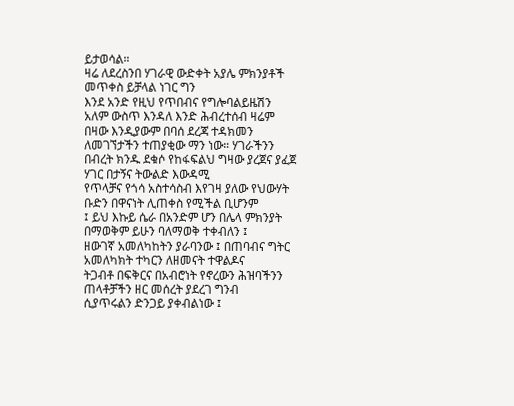ይታወሳል።
ዛሬ ለደረስንበ ሃገራዊ ውድቀት አያሌ ምክንያቶች መጥቀስ ይቻላል ነገር ግን
እንደ አንድ የዚህ የጥበብና የግሎባልይዜሽን አለም ውስጥ እንዳለ እንድ ሕብረተሰብ ዛሬም
በዛው እንዲያውም በባሰ ደረጃ ተዳክመን ለመገኘታችን ተጠያቂው ማን ነው። ሃገራችንን
በብረት ክንዱ ደቁሶ የከፋፍልህ ግዛው ያረጀና ያፈጀ ሃገር በታኝና ትውልድ እውዳሚ
የጥላቻና የጎሳ አስተሳስብ እየገዛ ያለው የህውሃት ቡድን በዋናነት ሊጠቀስ የሚችል ቢሆንም
፤ ይህ እኩይ ሴራ በአንድም ሆን በሌላ ምክንያት በማወቅም ይሁን ባለማወቅ ተቀብለን ፤
ዘውገኛ አመለካከትን ያራባንው ፤ በጠባብና ግትር አመለካክት ተካርን ለዘመናት ተዋልዶና
ትጋብቶ በፍቅርና በአብሮነት የኖረውን ሕዝባችንን ጠላቶቻችን ዘር መሰረት ያደረገ ግንብ
ሲያጥሩልን ድንጋይ ያቀብልነው ፤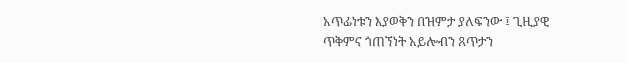አጥፊነቱን እያወቅን በዝምታ ያለፍንው ፤ ጊዚያዊ
ጥቅምና ጎጠኘነት አይሎብን ጸጥታን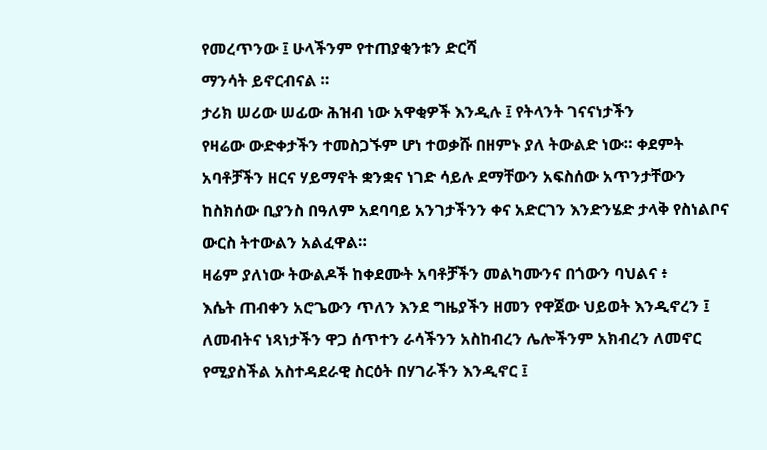የመረጥንው ፤ ሁላችንም የተጠያቂንቱን ድርሻ
ማንሳት ይኖርብናል ።
ታሪክ ሠሪው ሠፊው ሕዝብ ነው አዋቂዎች እንዲሉ ፤ የትላንት ገናናነታችን
የዛሬው ውድቀታችን ተመስጋኙም ሆነ ተወቃሹ በዘምኑ ያለ ትውልድ ነው። ቀደምት
አባቶቻችን ዘርና ሃይማኖት ቋንቋና ነገድ ሳይሉ ደማቸውን አፍስሰው አጥንታቸውን
ከስክሰው ቢያንስ በዓለም አደባባይ አንገታችንን ቀና አድርገን እንድንሄድ ታላቅ የስነልቦና
ውርስ ትተውልን አልፈዋል።
ዛሬም ያለነው ትውልዶች ከቀደሙት አባቶቻችን መልካሙንና በጎውን ባህልና ፥
እሴት ጠብቀን አሮጌውን ጥለን እንደ ግዜያችን ዘመን የዋጀው ህይወት እንዲኖረን ፤
ለመብትና ነጻነታችን ዋጋ ሰጥተን ራሳችንን አስከብረን ሌሎችንም አክብረን ለመኖር
የሚያስችል አስተዳደራዊ ስርዕት በሃገራችን እንዲኖር ፤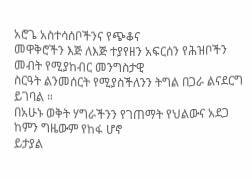አሮጌ አስተሳሰቦችንና የጭቆና
መዋቅሮችን እጅ ለእጅ ተያየዘን አፍርሰን የሕዝቦችን መብት የሚያከብር መንግስታዊ
ስርዓት ልንመሰርት የሚያስችለንን ትግል በጋራ ልናደርግ ይገባል ።
በአሁኑ ወቅት ሃግራችንን የገጠማት የህልውና አደጋ ከምን ግዜውም የከፋ ሆኖ
ይታያል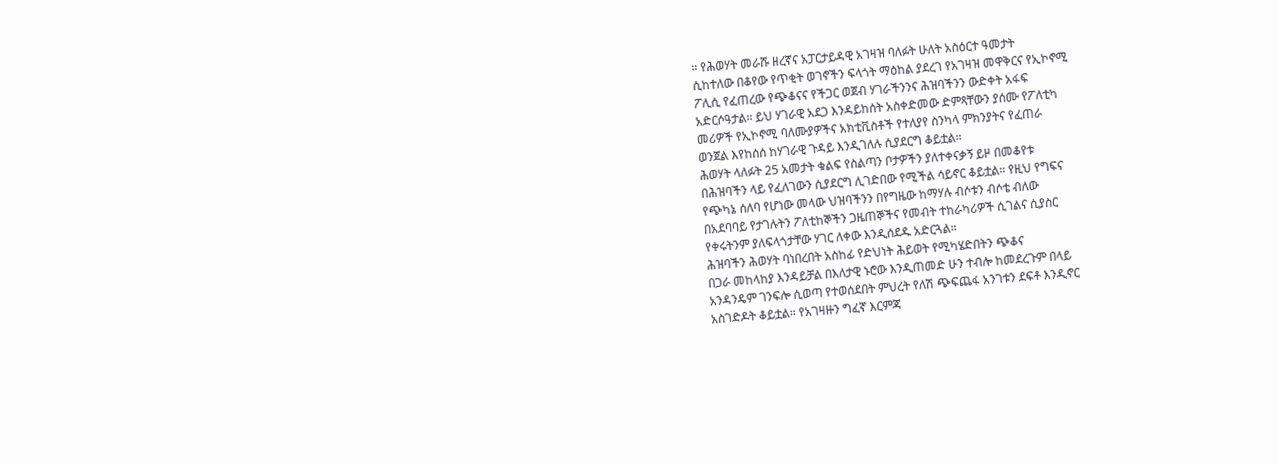። የሕወሃት መራሹ ዘረኛና አፓርታይዳዊ አገዛዝ ባለፉት ሁለት አስዕርተ ዓመታት
ሲከተለው በቆየው የጥቂት ወገኖችን ፍላጎት ማዕከል ያደረገ የአገዛዝ መዋቅርና የኢኮኖሚ
ፖሊሲ የፈጠረው የጭቆናና የችጋር ወጀብ ሃገራችንንና ሕዝባችንን ውድቀት አፋፍ
አድርሶዓታል። ይህ ሃገራዊ አደጋ እንዳይከሰት አስቀድመው ድምጻቸውን ያሰሙ የፖለቲካ
መሪዎች የኢኮኖሚ ባለሙያዎችና አክቲቪስቶች የተለያየ ስንካላ ምክንያትና የፈጠራ
ወንጀል እየከሰሰ ከሃገራዊ ጉዳይ እንዲገለሉ ሲያደርግ ቆይቷል።
ሕወሃት ላለፉት 25 አመታት ቁልፍ የስልጣን ቦታዎችን ያለተቀናቃኝ ይዞ በመቆየቱ
በሕዝባችን ላይ የፈለገውን ሲያደርግ ሊገድበው የሚችል ሳይኖር ቆይቷል። የዚህ የግፍና
የጭካኔ ሰለባ የሆነው መላው ህዝባችንን በየግዜው ከማሃሉ ብሶቱን ብሶቴ ብለው
በአደባባይ የታገሉትን ፖለቲከኞችን ጋዜጠኞችና የመብት ተከራካሪዎች ሲገልና ሲያስር
የቀሩትንም ያለፍላጎታቸው ሃገር ለቀው እንዲሰደዱ አድርጓል።
ሕዝባችን ሕወሃት ባነበረበት አስከፊ የድህነት ሕይወት የሚካሄድበትን ጭቆና
በጋራ መከላከያ እንዳይቻል በእለታዊ ኑሮው እንዲጠመድ ሁን ተብሎ ከመደረጉም በላይ
አንዳንዴም ገንፍሎ ሲወጣ የተወሰደበት ምህረት የለሽ ጭፍጨፋ አንገቱን ደፍቶ እንዲኖር
አስገድዶት ቆይቷል። የአገዛዙን ግፈኛ እርምጃ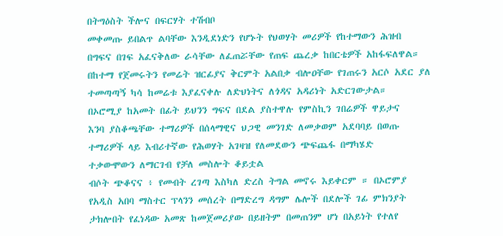በትግዕስት ችሎና በፍርሃት ተሽብቦ
መቀመጡ ይበልጥ ልባቸው እንዲደነድን የሆኑት የህወሃት መሪዎች የከተማውን ሕዝብ
በግፍና በገፍ አፈናቅለው ራሳቸው ለፈጠሯቸው የጠፍ ጨረቃ ከበርቴዎች አከፋፍለዋል።
በከተማ የጀመሩትን የመሬት ዝርፊያና ቅርምት አልበቃ ብሎዐቸው የገጠሩን አርሶ አደር ያለ
ተመጣጣኝ ካሳ ከመሬቱ እያፈናቀሉ ለድህነትና ለጎዳና አዳሪነት አድርገውታል።
በኦሮሚያ ከአመት በፊት ይህንን ግፍና በደል ያስተዋሉ የምስኪን ገበሬዎች ዋይታና
እንባ ያስቆጫቸው ተማሪዎች በሰላማዊና ህጋዊ መንገድ ለመቃወም አደባባይ በወጡ
ተማሪዎች ላይ እብሪተኛው የሕወሃት አገዛዝ የለመደውን ጭፍጨፋ በማካሄድ
ተቃውሞውን ለማርገብ የቻለ መስሎት ቆይቷል
ብሶት ጭቆናና ፥ የመብት ረገጣ እስካለ ድረስ ትግል መኖሩ እይቀርም ። በኦሮምያ
የአዲስ አበባ ማስተር ፕላንን መሰረት በማድረግ ዳግም ሌሎች በደሎች ገፊ ምክንያት
ታክሎበት የፈነዳው አመጽ ከመጀመሪያው በይዘትም በመጠንም ሆነ በአይነት የተለየ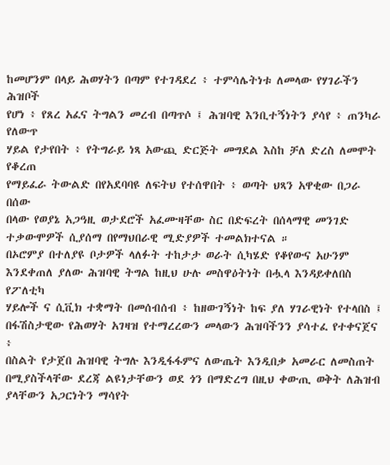ከመሆንም በላይ ሕወሃትን በጣም የተገዳደረ ፥ ተምሳሌትነቱ ለመላው የሃገራችን ሕዝቦች
የሆነ ፥ የጸረ አፈና ትግልን መረብ በጣጥሶ ፤ ሕዝባዊ እንቢተኝነትን ያሳየ ፥ ጠንካራ የለውጥ
ሃይል የታየበት ፥ የትግራይ ነጻ አውጪ ድርጅት መግደል እስከ ቻለ ድረስ ለመሞት የቆረጠ
የማይፈራ ትውልድ በየአደባባዩ ለፍትህ የተሰዋበት ፥ ወጣት ህጻን አዋቂው በጋራ በሰው
በላው የወያኔ አጋዓዚ ወታደሮች አፈሙዛቸው ስር በድፍረት በሰላማዊ መንገድ
ተቃውሞዎች ሲያሰማ በየማህበራዊ ሚድያዎች ተመልክተናል ።
በኦሮምያ በተለያዩ ቦታዎች ላለፉት ተከታታ ወራት ሲካሄድ የቆየውና አሁንም
እንደቀጠለ ያለው ሕዝባዊ ትግል ከዚህ ሁሉ መስዋዕትነት በሗላ እንዳይቀለበስ የፖለቲካ
ሃይሎች ና ሲቪክ ተቋማት በመሰብሰብ ፥ ከዘውገኝነት ከፍ ያለ ሃገራዊነት የተላበስ ፤
በፋሽስታዊው የሕወሃት አገዛዝ የተማረረውን መላውን ሕዝባችንን ያሳተፈ የተቀናጀና ፥
በስልት የታጀበ ሕዝባዊ ትግሉ እንዲፋፋምና ለውጤት እንዲበቃ አመራር ለመስጠት
በሚያስችላቸው ደረጃ ልዩነታቸውን ወደ ጎን በማድረግ በዚህ ቀውጢ ወቅት ለሕዝብ
ያላቸውን አጋርነትን ማሳየት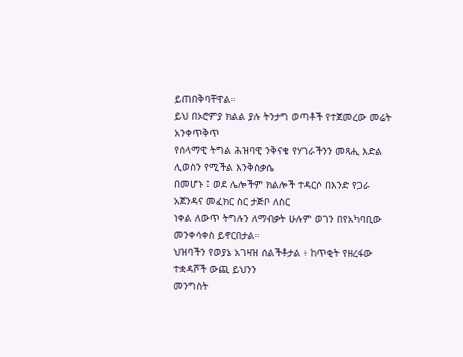ይጠበቅባቸዋል።
ይህ በኦሮምያ ክልል ያሉ ትንታግ ወጣቶች የተጀመረው መሬት አንቀጥቅጥ
የሰላማዊ ትግል ሕዝባዊ ንቅናቄ የሃገራችንን መጻሒ እድል ሊወስን የሚችል እንቅስቃሴ
በመሆኑ ፤ ወደ ሌሎችም ክልሎች ተዳርሶ በእንድ የጋራ አጀንዳና መፈክር ስር ታጅቦ ለስር
ነቀል ለውጥ ትግሉን ለማብቃት ሁሉም ወገን በየአካባቢው መንቀሳቀስ ይኖርበታል።
ህዝባችን የወያኔ አገዛዝ ሰልችቶታል ፥ ከጥቂት የዘረፋው ተቋዳሾች ውጪ ይህንን
መንግስት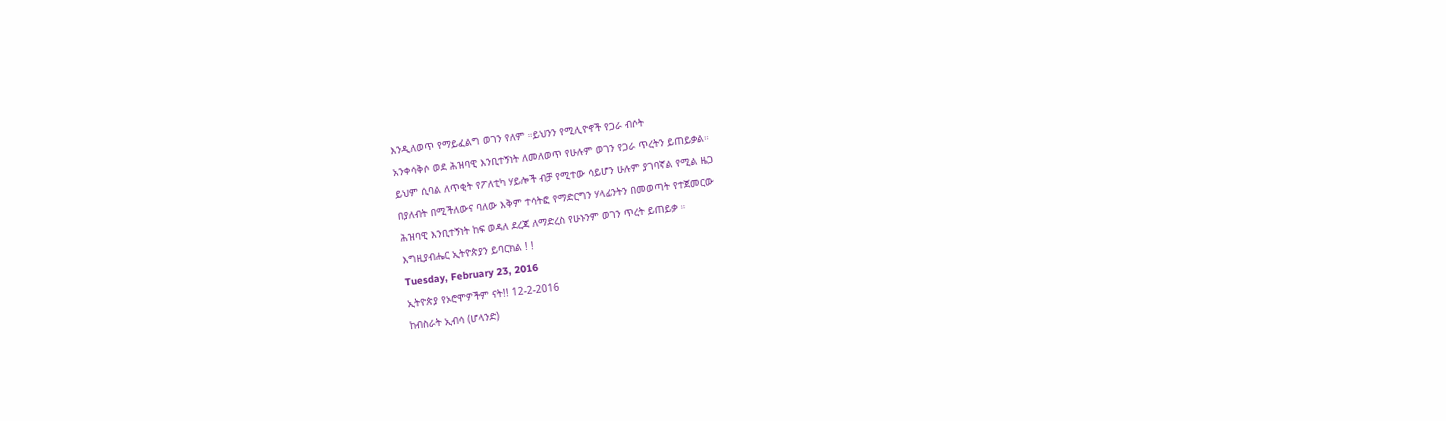እንዲለወጥ የማይፈልግ ወገን የለም ።ይህንን የሚሊዮኖች የጋራ ብሶት
አንቀሳቅሶ ወደ ሕዝባዊ እንቢተኝነት ለመለወጥ የሁሉም ወገን የጋራ ጥረትን ይጠይቃል።
ይህም ሲባል ለጥቂት የፖለቲካ ሃይሎች ብቻ የሚተው ሳይሆን ሁሉም ያገባኛል የሚል ዜጋ
በያለብት በሚችለውና ባለው እቅም ተሳትፎ የማድርግን ሃላፊንትን በመወጣት የተጀመርው
ሕዝባዊ እንቢተኝነት ከፍ ወዳለ ደረጃ ለማድረስ የሁኑንም ወገን ጥረት ይጠይቃ ።
እግዚያብሔር ኢትዮጵያን ይባርክል ! !
Tuesday, February 23, 2016
ኢትዮጵያ የኦሮሞዎችም ናት!! 12-2-2016
ከብስራት ኢብሳ (ሆላንድ)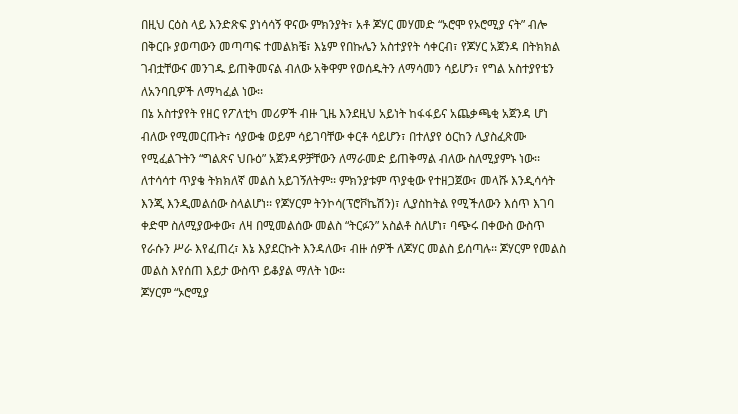በዚህ ርዕስ ላይ እንድጽፍ ያነሳሳኝ ዋናው ምክንያት፣ አቶ ጆሃር መሃመድ “ኦሮሞ የኦሮሚያ ናት” ብሎ
በቅርቡ ያወጣውን መጣጣፍ ተመልክቼ፣ እኔም የበኩሌን አስተያየት ሳቀርብ፣ የጆሃር አጀንዳ በትክክል
ገብቷቸውና መንገዱ ይጠቅመናል ብለው አቅዋም የወሰዱትን ለማሳመን ሳይሆን፣ የግል አስተያየቴን
ለአንባቢዎች ለማካፈል ነው፡፡
በኔ አስተያየት የዘር የፖለቲካ መሪዎች ብዙ ጊዜ እንደዚህ አይነት ከፋፋይና አጨቃጫቂ አጀንዳ ሆነ
ብለው የሚመርጡት፣ ሳያውቁ ወይም ሳይገባቸው ቀርቶ ሳይሆን፣ በተለያየ ዕርከን ሊያስፈጽሙ
የሚፈልጉትን “ግልጽና ህቡዕ” አጀንዳዎቻቸውን ለማራመድ ይጠቅማል ብለው ስለሚያምኑ ነው፡፡
ለተሳሳተ ጥያቄ ትክክለኛ መልስ አይገኝለትም፡፡ ምክንያቱም ጥያቂው የተዘጋጀው፣ መላሹ እንዲሳሳት
እንጂ እንዲመልሰው ስላልሆነ፡፡ የጆሃርም ትንኮሳ(ፕሮቮኬሽን)፣ ሊያስከትል የሚችለውን እሰጥ እገባ
ቀድሞ ስለሚያውቀው፣ ለዛ በሚመልሰው መልስ “ትርፉን” አስልቶ ስለሆነ፣ ባጭሩ በቀውስ ውስጥ
የራሱን ሥራ እየፈጠረ፣ እኔ እያደርኩት እንዳለው፣ ብዙ ሰዎች ለጆሃር መልስ ይሰጣሉ፡፡ ጆሃርም የመልስ
መልስ እየሰጠ እይታ ውስጥ ይቆያል ማለት ነው፡፡
ጆሃርም “ኦሮሚያ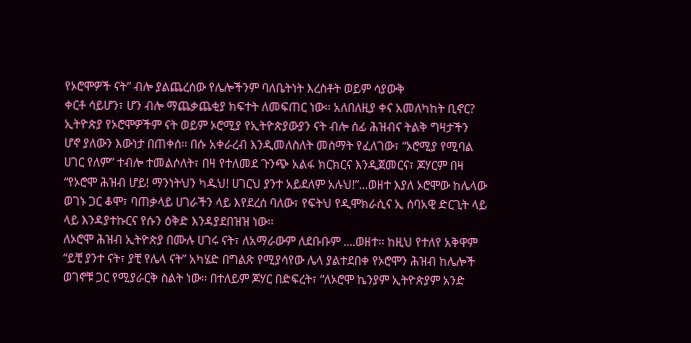የኦሮሞዎች ናት” ብሎ ያልጨረሰው የሌሎችንም ባለቤትነት እረስቶት ወይም ሳያውቅ
ቀርቶ ሳይሆን፣ ሆን ብሎ ማጨቃጨቂያ ክፍተት ለመፍጠር ነው፡፡ አለበለዚያ ቀና አመለካከት ቢኖር?
ኢትዮጵያ የኦሮሞዎችም ናት ወይም ኦሮሚያ የኢትዮጵያውያን ናት ብሎ ሰፊ ሕዝብና ትልቅ ግዛታችን
ሆኖ ያለውን እውነታ በጠቀሰ፡፡ በሱ አቀራረብ እንዲመለስለት መስማት የፈለገው፣ “ኦሮሚያ የሚባል
ሀገር የለም” ተብሎ ተመልሶለት፣ በዛ የተለመደ ጉንጭ አልፋ ክርክርና እንዲጀመርና፣ ጆሃርም በዛ
“የኦሮሞ ሕዝብ ሆይ! ማንነትህን ካዱህ! ሀገርህ ያንተ አይደለም አሉህ!”...ወዘተ እያለ ኦሮሞው ከሌላው
ወገኑ ጋር ቆሞ፣ ባጠቃላይ ሀገራችን ላይ እየደረሰ ባለው፣ የፍትህ የዲሞክራሲና ኢ ሰባአዊ ድርጊት ላይ
ላይ እንዳያተኩርና የሱን ዕቅድ እንዳያደበዝዝ ነው፡፡
ለኦሮሞ ሕዝብ ኢትዮጵያ በሙሉ ሀገሩ ናት፣ ለአማራውም ለደቡቡም ....ወዘተ፡፡ ከዚህ የተለየ አቅዋም
“ይቺ ያንተ ናት፣ ያቺ የሌላ ናት” አካሄድ በግልጽ የሚያሳየው ሌላ ያልተደበቀ የኦሮሞን ሕዝብ ከሌሎች
ወገኖቹ ጋር የሚያራርቅ ስልት ነው፡፡ በተለይም ጆሃር በድፍረት፣ “ለኦሮሞ ኬንያም ኢትዮጵያም አንድ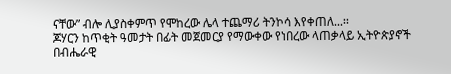ናቸው” ብሎ ሊያስቀምጥ የሞከረው ሌላ ተጨማሪ ትንኮሳ እየቀጠለ...፡፡
ጆሃርን ከጥቂት ዓመታት በፊት መጀመርያ የማውቀው የነበረው ላጠቃላይ ኢትዮጵያኖች በብሔራዊ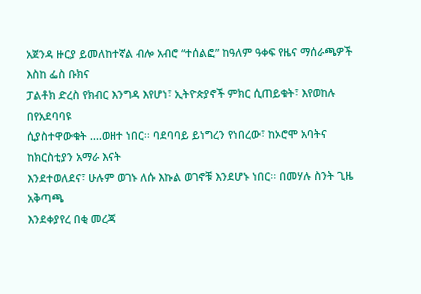አጀንዳ ዙርያ ይመለከተኛል ብሎ አብሮ “ተሰልፎ” ከዓለም ዓቀፍ የዜና ማሰራጫዎች እስከ ፌስ ቡክና
ፓልቶክ ድረስ የክብር እንግዳ እየሆነ፣ ኢትዮጵያኖች ምክር ሲጠይቁት፣ እየወከሉ በየአደባባዩ
ሲያስተዋውቁት ....ወዘተ ነበር፡፡ ባደባባይ ይነግረን የነበረው፣ ከኦሮሞ አባትና ከክርስቲያን አማራ እናት
እንደተወለደና፣ ሁሉም ወገኑ ለሱ እኩል ወገኖቹ እንደሆኑ ነበር፡፡ በመሃሉ ስንት ጊዜ አቅጣጫ
እንደቀያየረ በቂ መረጃ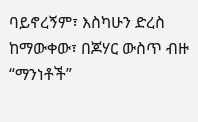ባይኖረኝም፣ እስካሁን ድረስ ከማውቀው፣ በጆሃር ውስጥ ብዙ “ማንነቶች”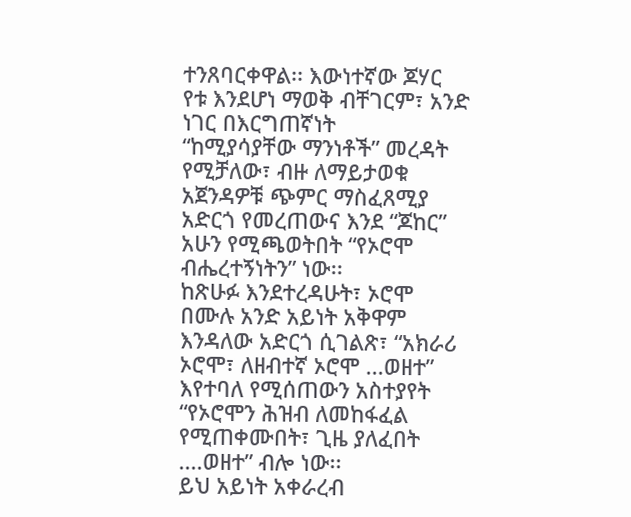ተንጸባርቀዋል፡፡ እውነተኛው ጆሃር የቱ እንደሆነ ማወቅ ብቸገርም፣ አንድ ነገር በእርግጠኛነት
“ከሚያሳያቸው ማንነቶች” መረዳት የሚቻለው፣ ብዙ ለማይታወቁ አጀንዳዎቹ ጭምር ማስፈጸሚያ
አድርጎ የመረጠውና እንደ “ጆከር” አሁን የሚጫወትበት “የኦሮሞ ብሔረተኝነትን” ነው፡፡
ከጽሁፉ እንደተረዳሁት፣ ኦሮሞ በሙሉ አንድ አይነት አቅዋም እንዳለው አድርጎ ሲገልጽ፣ “አክራሪ
ኦሮሞ፣ ለዘብተኛ ኦሮሞ ...ወዘተ” እየተባለ የሚሰጠውን አስተያየት “የኦሮሞን ሕዝብ ለመከፋፈል
የሚጠቀሙበት፣ ጊዜ ያለፈበት ....ወዘተ” ብሎ ነው፡፡
ይህ አይነት አቀራረብ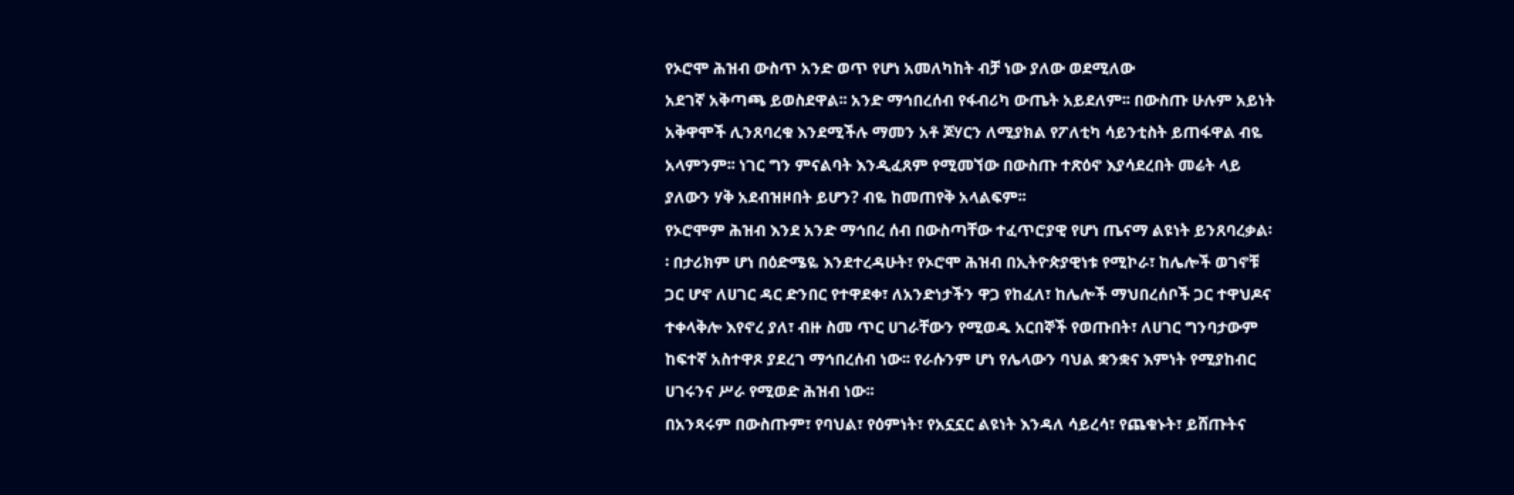የኦሮሞ ሕዝብ ውስጥ አንድ ወጥ የሆነ አመለካከት ብቻ ነው ያለው ወደሚለው
አደገኛ አቅጣጫ ይወስደዋል፡፡ አንድ ማኅበረሰብ የፋብሪካ ውጤት አይደለም፡፡ በውስጡ ሁሉም አይነት
አቅዋሞች ሊንጸባረቁ እንደሚችሉ ማመን አቶ ጆሃርን ለሚያክል የፖለቲካ ሳይንቲስት ይጠፋዋል ብዬ
አላምንም፡፡ ነገር ግን ምናልባት እንዲፈጸም የሚመኘው በውስጡ ተጽዕኖ እያሳደረበት መሬት ላይ
ያለውን ሃቅ አደብዝዞበት ይሆን? ብዬ ከመጠየቅ አላልፍም፡፡
የኦሮሞም ሕዝብ እንደ አንድ ማኅበረ ሰብ በውስጣቸው ተፈጥሮያዊ የሆነ ጤናማ ልዩነት ይንጸባረቃል፡
፡ በታሪክም ሆነ በዕድሜዬ እንደተረዳሁት፣ የኦሮሞ ሕዝብ በኢትዮጵያዊነቱ የሚኮራ፣ ከሌሎች ወገኖቹ
ጋር ሆኖ ለሀገር ዳር ድንበር የተዋደቀ፣ ለአንድነታችን ዋጋ የከፈለ፣ ከሌሎች ማህበረሰቦች ጋር ተዋህዶና
ተቀላቅሎ እየኖረ ያለ፣ ብዙ ስመ ጥር ሀገራቸውን የሚወዱ አርበኞች የወጡበት፣ ለሀገር ግንባታውም
ከፍተኛ አስተዋጾ ያደረገ ማኅበረሰብ ነው፡፡ የራሱንም ሆነ የሌላውን ባህል ቋንቋና እምነት የሚያከብር
ሀገሩንና ሥራ የሚወድ ሕዝብ ነው፡፡
በአንጻሩም በውስጡም፣ የባህል፣ የዕምነት፣ የአኗኗር ልዩነት እንዳለ ሳይረሳ፣ የጨቁኑት፣ ይሸጡትና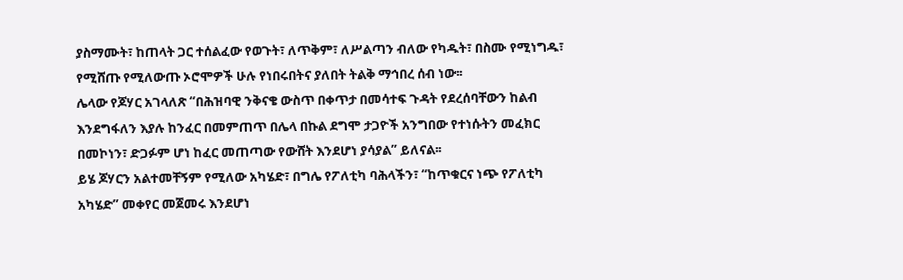ያስማሙት፣ ከጠላት ጋር ተሰልፈው የወጉት፣ ለጥቅም፣ ለሥልጣን ብለው የካዱት፣ በስሙ የሚነግዱ፣
የሚሸጡ የሚለውጡ ኦሮሞዎች ሁሉ የነበሩበትና ያለበት ትልቅ ማኅበረ ሰብ ነው፡፡
ሌላው የጆሃር አገላለጽ “በሕዝባዊ ንቅናቄ ውስጥ በቀጥታ በመሳተፍ ጉዳት የደረሰባቸውን ከልብ
እንደግፋለን እያሉ ከንፈር በመምጠጥ በሌላ በኩል ደግሞ ታጋዮች አንግበው የተነሱትን መፈክር
በመኮነን፣ ድጋፉም ሆነ ከፈር መጠጣው የውሸት እንደሆነ ያሳያል” ይለናል፡፡
ይሄ ጆሃርን አልተመቸኝም የሚለው አካሄድ፣ በግሌ የፖለቲካ ባሕላችን፣ “ከጥቁርና ነጭ የፖለቲካ
አካሄድ” መቀየር መጀመሩ እንደሆነ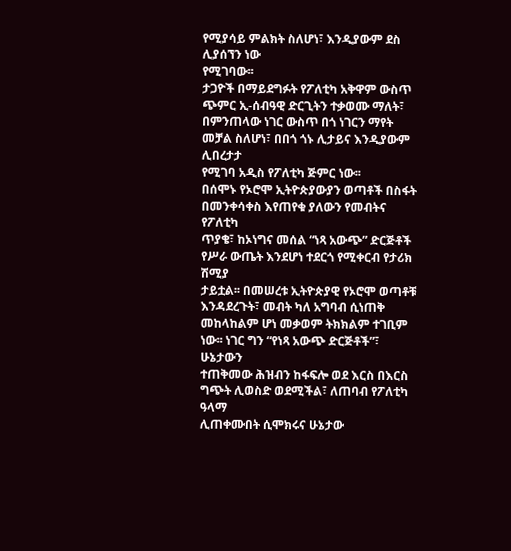የሚያሳይ ምልክት ስለሆነ፣ እንዲያውም ደስ ሊያሰኘን ነው
የሚገባው፡፡
ታጋዮች በማይደግፉት የፖለቲካ አቅዋም ውስጥ ጭምር ኢ-ሰብዓዊ ድርጊትን ተቃወሙ ማለት፣
በምንጠላው ነገር ውስጥ በጎ ነገርን ማየት መቻል ስለሆነ፣ በበጎ ጎኑ ሊታይና እንዲያውም ሊበረታታ
የሚገባ አዲስ የፖለቲካ ጅምር ነው፡፡
በሰሞኑ የኦሮሞ ኢትዮጵያውያን ወጣቶች በስፋት በመንቀሳቀስ እየጠየቁ ያለውን የመብትና የፖለቲካ
ጥያቄ፣ ከኦነግና መሰል “ነጻ አውጭ” ድርጅቶች የሥራ ውጤት እንደሆነ ተደርጎ የሚቀርብ የታሪክ ሽሚያ
ታይቷል፡፡ በመሠረቱ ኢትዮጵያዊ የኦሮሞ ወጣቶቹ እንዳደረጉት፣ መብት ካለ አግባብ ሲነጠቅ
መከላከልም ሆነ መቃወም ትክክልም ተገቢም ነው፡፡ ነገር ግን “የነጻ አውጭ ድርጅቶች”፣ ሁኔታውን
ተጠቅመው ሕዝብን ከፋፍሎ ወደ እርስ በእርስ ግጭት ሊወስድ ወደሚችል፣ ለጠባብ የፖለቲካ ዓላማ
ሊጠቀሙበት ሲሞክሩና ሁኔታው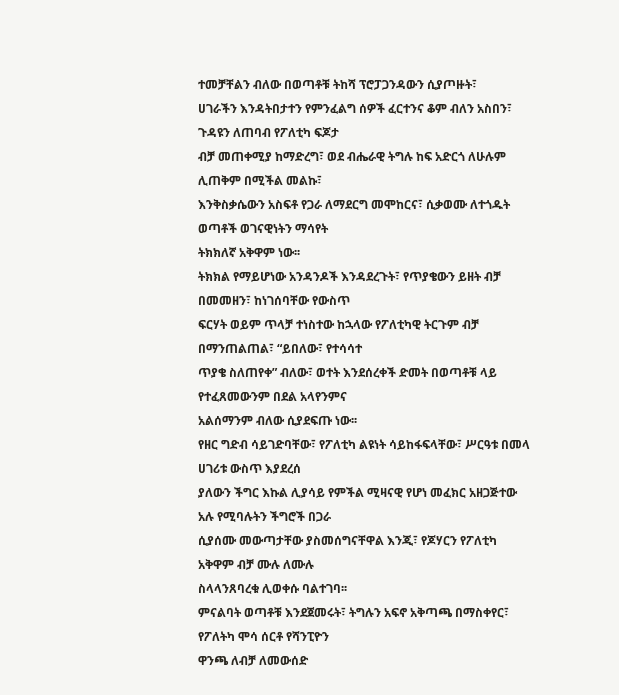ተመቻቸልን ብለው በወጣቶቹ ትከሻ ፕሮፓጋንዳውን ሲያጦዙት፣
ሀገራችን እንዳትበታተን የምንፈልግ ሰዎች ፈርተንና ቆም ብለን አስበን፣ ጉዳዩን ለጠባብ የፖለቲካ ፍጆታ
ብቻ መጠቀሚያ ከማድረግ፣ ወደ ብሔራዊ ትግሉ ከፍ አድርጎ ለሁሉም ሊጠቅም በሚችል መልኩ፣
እንቅስቃሴውን አስፍቶ የጋራ ለማደርግ መሞከርና፣ ሲቃወሙ ለተጎዱት ወጣቶች ወገናዊነትን ማሳየት
ትክክለኛ አቅዋም ነው፡፡
ትክክል የማይሆነው አንዳንዶች እንዳደረጉት፣ የጥያቄውን ይዘት ብቻ በመመዘን፣ ከነገሰባቸው የውስጥ
ፍርሃት ወይም ጥላቻ ተነስተው ከኋላው የፖለቲካዊ ትርጉም ብቻ በማንጠልጠል፣ “ይበለው፣ የተሳሳተ
ጥያቄ ስለጠየቀ” ብለው፣ ወተት እንደሰረቀች ድመት በወጣቶቹ ላይ የተፈጸመውንም በደል አላየንምና
አልሰማንም ብለው ሲያደፍጡ ነው፡፡
የዘር ግድብ ሳይገድባቸው፣ የፖለቲካ ልዩነት ሳይከፋፍላቸው፣ ሥርዓቱ በመላ ሀገሪቱ ውስጥ እያደረሰ
ያለውን ችግር እኩል ሊያሳይ የምችል ሚዛናዊ የሆነ መፈክር አዘጋጅተው አሉ የሚባሉትን ችግሮች በጋራ
ሲያሰሙ መውጣታቸው ያስመሰግናቸዋል እንጂ፣ የጆሃርን የፖለቲካ አቅዋም ብቻ ሙሉ ለሙሉ
ስላላንጸባረቁ ሊወቀሱ ባልተገባ፡፡
ምናልባት ወጣቶቹ እንደጀመሩት፣ ትግሉን አፍኖ አቅጣጫ በማስቀየር፣ የፖለትካ ሞሳ ሰርቶ የሻንፒዮን
ዋንጫ ለብቻ ለመውሰድ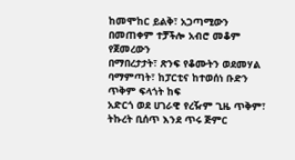ከመሞከር ይልቅ፣ አጋጣሚውን በመጠቀም ተቻችሎ አብሮ መቆም የጀመረውን
በማበረታታት፣ ጽንፍ የቆሙትን ወደመሃል ባማምጣት፣ ከፓርቲና ከተወሰነ ቡድን ጥቅም ፍላጎት ከፍ
አድርጎ ወደ ሀገራዊ የረዥም ጊዜ ጥቅም፣ ትኩረት ቢሰጥ እንደ ጥሩ ጅምር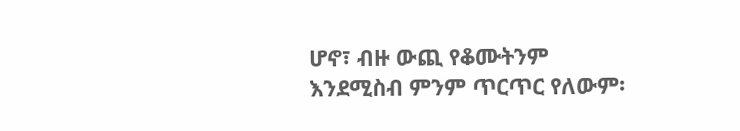ሆኖ፣ ብዙ ውጪ የቆሙትንም
እንደሚስብ ምንም ጥርጥር የለውም፡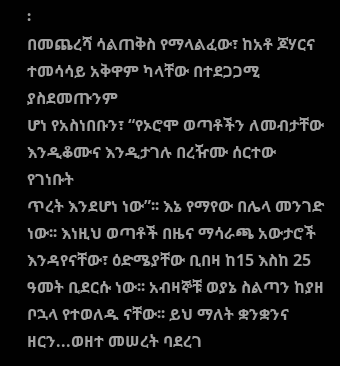፡
በመጨረሻ ሳልጠቅስ የማላልፈው፣ ከአቶ ጆሃርና ተመሳሳይ አቅዋም ካላቸው በተደጋጋሚ ያስደመጡንም
ሆነ የአስነበቡን፣ “የኦሮሞ ወጣቶችን ለመብታቸው እንዲቆሙና እንዲታገሉ በረዥሙ ሰርተው የገነቡት
ጥረት እንደሆነ ነው”፡፡ እኔ የማየው በሌላ መንገድ ነው፡፡ እነዚህ ወጣቶች በዜና ማሳራጫ አውታሮች
እንዳየናቸው፣ ዕድሜያቸው ቢበዛ ከ15 እስከ 25 ዓመት ቢደርሱ ነው፡፡ አብዛኞቹ ወያኔ ስልጣን ከያዘ
ቦኋላ የተወለዱ ናቸው፡፡ ይህ ማለት ቋንቋንና ዘርን...ወዘተ መሠረት ባደረገ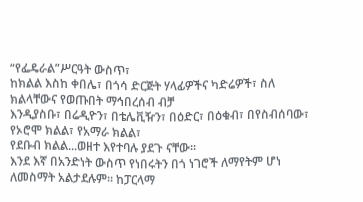“የፌዴራል”ሥርዓት ውስጥ፣
ከክልል እስከ ቀበሌ፣ በጎሳ ድርጅት ሃላፊዎችና ካድሬዎች፣ ስለ ክልላቸውና የወጡበት ማኅበረሰብ ብቻ
እንዲያስቡ፣ በሬዲዮን፣ በቴሌቪዥን፣ በዕድር፣ በዕቁብ፣ በየስብሰባው፣ የኦሮሞ ክልል፣ የአማራ ክልል፣
የደቡብ ክልል...ወዘተ እየተባሉ ያደጉ ናቸው፡፡
እንደ እኛ በአንድነት ውስጥ የነበሩትን በጎ ነገሮች ለማየትም ሆነ ለመስማት አልታደሉም፡፡ ከፓርላማ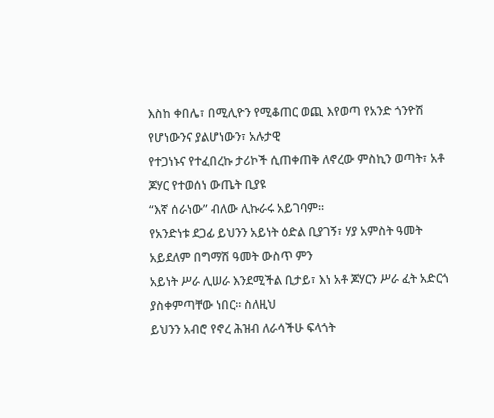እስከ ቀበሌ፣ በሚሊዮን የሚቆጠር ወጪ እየወጣ የአንድ ጎንዮሽ የሆነውንና ያልሆነውን፣ አሉታዊ
የተጋነኑና የተፈበረኩ ታሪኮች ሲጠቀጠቅ ለኖረው ምስኪን ወጣት፣ አቶ ጆሃር የተወሰነ ውጤት ቢያዩ
“እኛ ሰራነው” ብለው ሊኩራሩ አይገባም፡፡
የአንድነቱ ደጋፊ ይህንን አይነት ዕድል ቢያገኝ፣ ሃያ አምስት ዓመት አይደለም በግማሽ ዓመት ውስጥ ምን
አይነት ሥራ ሊሠራ እንደሚችል ቢታይ፣ እነ አቶ ጆሃርን ሥራ ፈት አድርጎ ያስቀምጣቸው ነበር፡፡ ስለዚህ
ይህንን አብሮ የኖረ ሕዝብ ለራሳችሁ ፍላጎት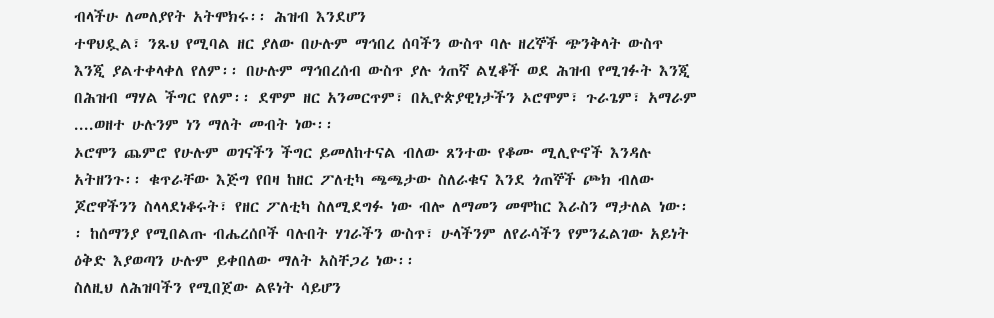ብላችሁ ለመለያየት አትሞክሩ፡፡ ሕዝብ እንደሆን
ተዋህዷል፣ ንጹህ የሚባል ዘር ያለው በሁሉም ማኅበረ ሰባችን ውስጥ ባሉ ዘረኞች ጭንቅላት ውስጥ
እንጂ ያልተቀላቀለ የለም፡፡ በሁሉም ማኅበረሰብ ውስጥ ያሉ ጎጠኛ ልሂቆች ወደ ሕዝብ የሚገፉት እንጂ
በሕዝብ ማሃል ችግር የለም፡፡ ደሞም ዘር አንመርጥም፣ በኢዮጵያዊነታችን ኦሮሞም፣ ጉራጌም፣ አማራም
....ወዘተ ሁሉንም ነን ማለት መብት ነው፡፡
ኦሮሞን ጨምሮ የሁሉም ወገናችን ችግር ይመለከተናል ብለው ጸንተው የቆሙ ሚሊዮኖች እንዳሉ
አትዘንጉ፡፡ ቁጥራቸው እጅግ የበዛ ከዘር ፖለቲካ ጫጫታው ስለራቁና እንደ ጎጠኞች ጮክ ብለው
ጆሮዋችንን ስላላደነቆሩት፣ የዘር ፖለቲካ ስለሚደግፉ ነው ብሎ ለማመን መሞከር እራስን ማታለል ነው፡
፡ ከሰማንያ የሚበልጡ ብሔረሰቦች ባሉበት ሃገራችን ውስጥ፣ ሁላችንም ለየራሳችን የምንፈልገው አይነት
ዕቅድ እያወጣን ሁሉም ይቀበለው ማለት አስቸጋሪ ነው፡፡
ስለዚህ ለሕዝባችን የሚበጀው ልዩነት ሳይሆን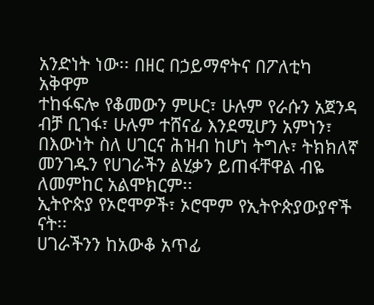አንድነት ነው፡፡ በዘር በኃይማኖትና በፖለቲካ አቅዋም
ተከፋፍሎ የቆመውን ምሁር፣ ሁሉም የራሱን አጀንዳ ብቻ ቢገፋ፣ ሁሉም ተሸናፊ እንደሚሆን አምነን፣
በእውነት ስለ ሀገርና ሕዝብ ከሆነ ትግሉ፣ ትክክለኛ መንገዱን የሀገራችን ልሂቃን ይጠፋቸዋል ብዬ
ለመምከር አልሞክርም፡፡
ኢትዮጵያ የኦሮሞዎች፣ ኦሮሞም የኢትዮጵያውያኖች ናት፡፡
ሀገራችንን ከአውቆ አጥፊ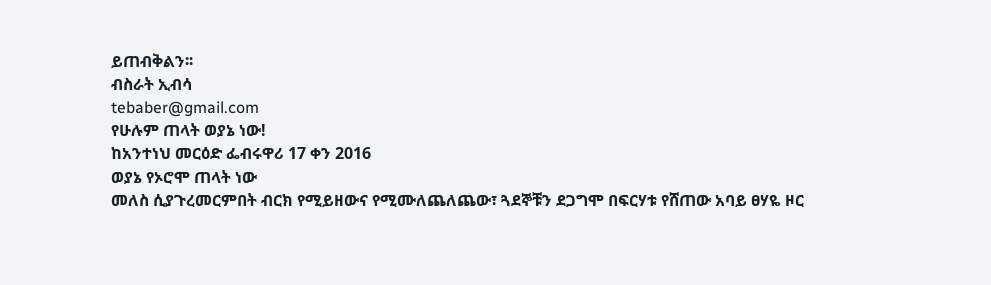ይጠብቅልን፡፡
ብስራት ኢብሳ
tebaber@gmail.com
የሁሉም ጠላት ወያኔ ነው!
ከአንተነህ መርዕድ ፌብሩዋሪ 17 ቀን 2016
ወያኔ የኦሮሞ ጠላት ነው
መለስ ሲያጉረመርምበት ብርክ የሚይዘውና የሚሙለጨለጨው፣ ጓደኞቹን ደጋግሞ በፍርሃቱ የሸጠው አባይ ፀሃዬ ዞር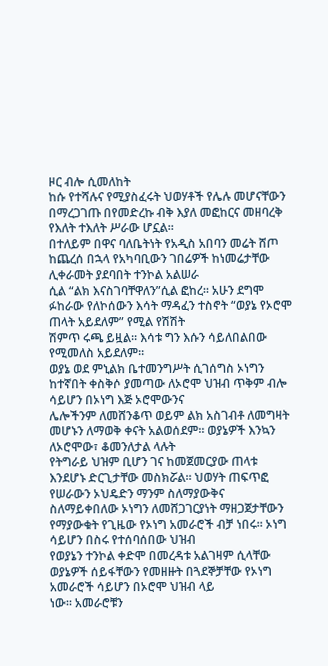ዞር ብሎ ሲመለከት
ከሱ የተሻሉና የሚያስፈሩት ህወሃቶች የሌሉ መሆናቸውን በማረጋገጡ በየመድረኩ ብቅ እያለ መፎከርና መዘባረቅ የእለት ተእለት ሥራው ሆኗል።
በተለይም በዋና ባለቤትነት የአዲስ አበባን መሬት ሸጦ ከጨረሰ በኋላ የአካባቢውን ገበሬዎች ከነመሬታቸው ሊቀራመት ያደባበት ተንኮል አልሠራ
ሲል “ልክ እናስገባቸዋለን”ሲል ፎከረ። አሁን ደግሞ ፉከራው የለኮሰውን እሳት ማዳፈን ተስኖት “ወያኔ የኦሮሞ ጠላት አይደለም” የሚል የሽሽት
ሽምጥ ሩጫ ይዟል። እሳቱ ግን እሱን ሳይለበልበው የሚመለስ አይደለም።
ወያኔ ወደ ምኒልክ ቤተመንግሥት ሲገሰግስ ኦነግን ከተኛበት ቀስቅሶ ያመጣው ለኦሮሞ ህዝብ ጥቅም ብሎ ሳይሆን በኦነግ እጅ ኦሮሞውንና
ሌሎችንም ለመሸንቆጥ ወይም ልክ አስገብቶ ለመግዛት መሆኑን ለማወቅ ቀናት አልወሰደም። ወያኔዎች እንኳን ለኦሮሞው፣ ቆመንለታል ላሉት
የትግራይ ህዝም ቢሆን ገና ከመጀመርያው ጠላቱ እንደሆኑ ድርጊታቸው መስክሯል። ህወሃት ጠፍጥፎ የሠራውን ኦህዴድን ማንም ስለማያውቅና
ስለማይቀበለው ኦነግን ለመሸጋገርያነት ማዘጋጀታቸውን የማያውቁት የጊዜው የኦነግ አመራሮች ብቻ ነበሩ። ኦነግ ሳይሆን በስሩ የተሰባሰበው ህዝብ
የወያኔን ተንኮል ቀድሞ በመረዳቱ አልገዛም ሲላቸው ወያኔዎች ሰይፋቸውን የመዘዙት በጓደኞቻቸው የኦነግ አመራሮች ሳይሆን በኦሮሞ ህዝብ ላይ
ነው። አመራሮቹን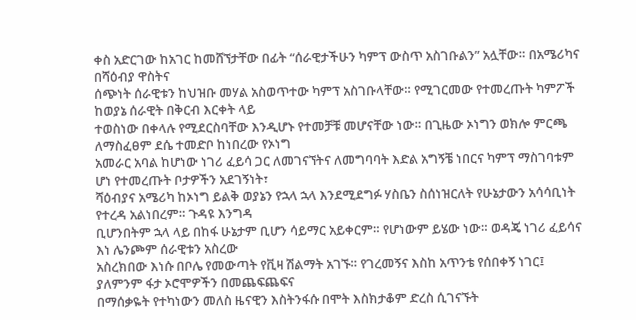ቀስ አድርገው ከአገር ከመሸኘታቸው በፊት “ሰራዊታችሁን ካምፕ ውስጥ አስገቡልን” አሏቸው። በአሜሪካና በሻዕብያ ዋስትና
ሰጭነት ሰራዊቱን ከህዝቡ መሃል አስወጥተው ካምፕ አስገቡላቸው። የሚገርመው የተመረጡት ካምፖች ከወያኔ ሰራዊት በቅርብ እርቀት ላይ
ተወስነው በቀላሉ የሚደርስባቸው እንዲሆኑ የተመቻቹ መሆናቸው ነው። በጊዜው ኦነግን ወክሎ ምርጫ ለማስፈፀም ደሴ ተመድቦ ከነበረው የኦነግ
አመራር አባል ከሆነው ነገሪ ፈይሳ ጋር ለመገናኘትና ለመግባባት እድል አግኝቼ ነበርና ካምፕ ማስገባቱም ሆነ የተመረጡት ቦታዎችን አደገኝነት፣
ሻዕብያና አሜሪካ ከኦነግ ይልቅ ወያኔን የኋላ ኋላ እንደሚደግፉ ሃስቤን ስሰነዝርለት የሁኔታውን አሳሳቢነት የተረዳ አልነበረም። ጉዳዩ እንግዳ
ቢሆንበትም ኋላ ላይ በከፋ ሁኔታም ቢሆን ሳይማር አይቀርም። የሆነውም ይሄው ነው። ወዳጄ ነገሪ ፈይሳና እነ ሌንጮም ሰራዊቱን አስረው
አስረክበው እነሱ በቦሌ የመውጣት የቪዛ ሽልማት አገኙ። የገረመኝና እስከ አጥንቴ የሰበቀኝ ነገር፤ ያለምንም ፋታ ኦሮሞዎችን በመጨፍጨፍና
በማሰቃዬት የተካነውን መለስ ዜናዊን እስትንፋሱ በሞት እስክታቆም ድረስ ሲገናኙት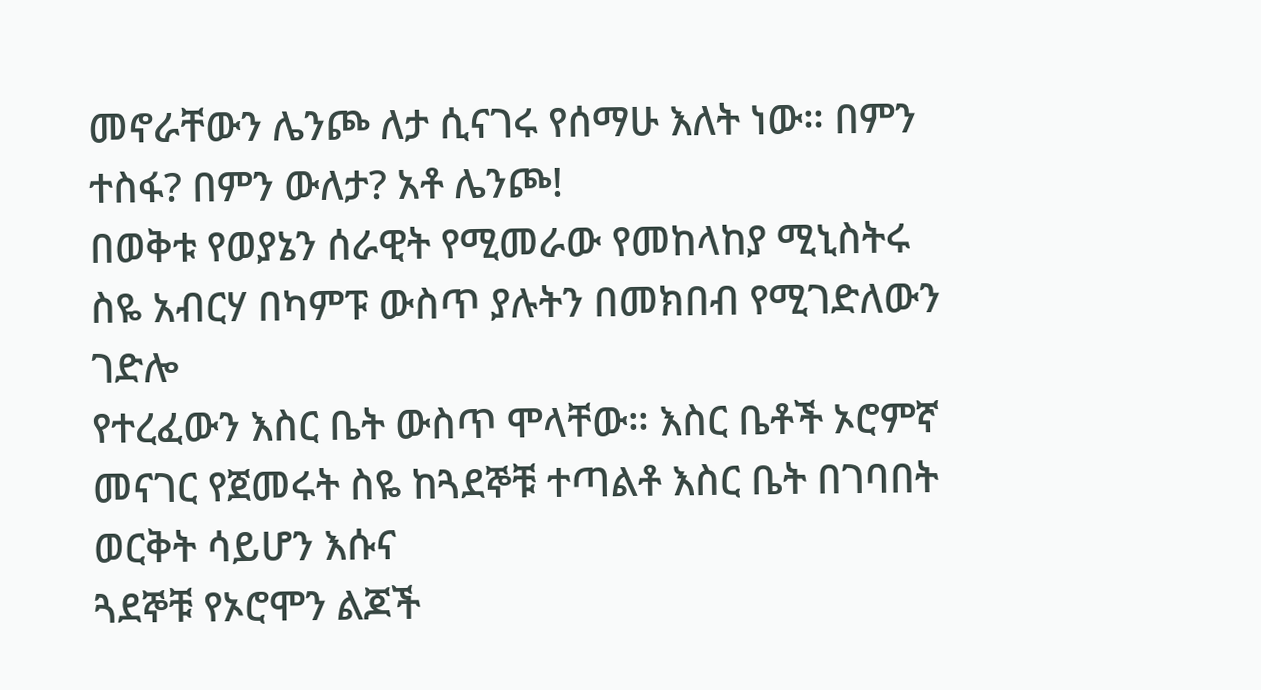መኖራቸውን ሌንጮ ለታ ሲናገሩ የሰማሁ እለት ነው። በምን
ተስፋ? በምን ውለታ? አቶ ሌንጮ!
በወቅቱ የወያኔን ሰራዊት የሚመራው የመከላከያ ሚኒስትሩ ስዬ አብርሃ በካምፑ ውስጥ ያሉትን በመክበብ የሚገድለውን ገድሎ
የተረፈውን እስር ቤት ውስጥ ሞላቸው። እስር ቤቶች ኦሮምኛ መናገር የጀመሩት ስዬ ከጓደኞቹ ተጣልቶ እስር ቤት በገባበት ወርቅት ሳይሆን እሱና
ጓደኞቹ የኦሮሞን ልጆች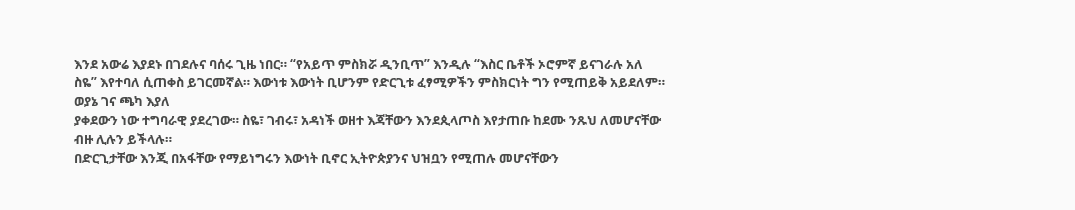እንደ አውሬ እያደኑ በገደሉና ባሰሩ ጊዜ ነበር። “የአይጥ ምስክሯ ዲንቢጥ” እንዲሉ “እስር ቤቶች ኦሮምኛ ይናገራሉ አለ
ስዬ” እየተባለ ሲጠቀስ ይገርመኛል። እውነቱ እውነት ቢሆንም የድርጊቱ ፈፃሚዎችን ምስክርነት ግን የሚጠይቅ አይደለም። ወያኔ ገና ጫካ እያለ
ያቀደውን ነው ተግባራዊ ያደረገው። ስዬ፣ ገብሩ፣ አዳነች ወዘተ እጃቸውን እንደጲላጦስ እየታጠቡ ከደሙ ንጹህ ለመሆናቸው ብዙ ሊሉን ይችላሉ።
በድርጊታቸው እንጂ በአፋቸው የማይነግሩን እውነት ቢኖር ኢትዮጵያንና ህዝቧን የሚጠሉ መሆናቸውን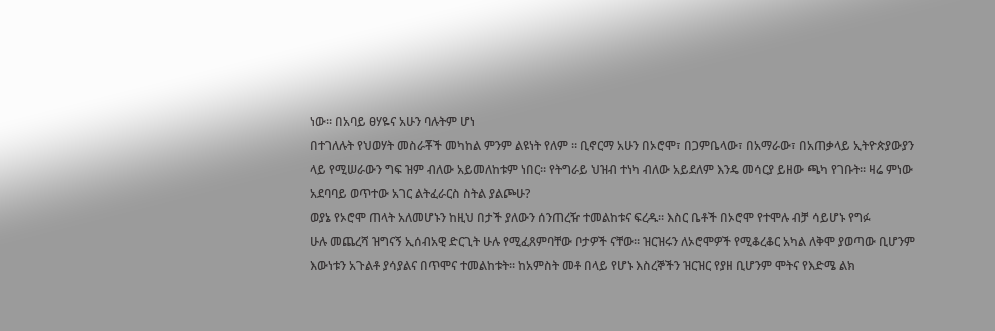ነው። በአባይ ፀሃዬና አሁን ባሉትም ሆነ
በተገለሉት የህወሃት መስራቾች መካከል ምንም ልዩነት የለም ። ቢኖርማ አሁን በኦሮሞ፣ በጋምቤላው፣ በአማራው፣ በአጠቃላይ ኢትዮጵያውያን
ላይ የሚሠራውን ግፍ ዝም ብለው አይመለከቱም ነበር። የትግራይ ህዝብ ተነካ ብለው አይደለም እንዴ መሳርያ ይዘው ጫካ የገቡት። ዛሬ ምነው
አደባባይ ወጥተው አገር ልትፈራርስ ስትል ያልጮሁ?
ወያኔ የኦሮሞ ጠላት አለመሆኑን ከዚህ በታች ያለውን ሰንጠረዥ ተመልከቱና ፍረዱ። እስር ቤቶች በኦሮሞ የተሞሉ ብቻ ሳይሆኑ የግፉ
ሁሉ መጨረሻ ዝግናኝ ኢሰብአዊ ድርጊት ሁሉ የሚፈጸምባቸው ቦታዎች ናቸው። ዝርዝሩን ለኦሮሞዎች የሚቆረቆር አካል ለቅሞ ያወጣው ቢሆንም
እውነቱን አጉልቶ ያሳያልና በጥሞና ተመልከቱት። ከአምስት መቶ በላይ የሆኑ እስረኞችን ዝርዝር የያዘ ቢሆንም ሞትና የእድሜ ልክ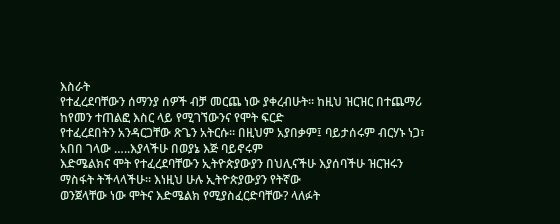እስራት
የተፈረደባቸውን ሰማንያ ሰዎች ብቻ መርጨ ነው ያቀረብሁት። ከዚህ ዝርዝር በተጨማሪ ከየመን ተጠልፎ እስር ላይ የሚገኘውንና የሞት ፍርድ
የተፈረደበትን አንዳርጋቸው ጽጌን አትርሱ። በዚህም አያበቃም፤ ባይታሰሩም ብርሃኑ ነጋ፣ አበበ ገላው …..እያላችሁ በወያኔ እጅ ባይኖሩም
እድሜልክና ሞት የተፈረደባቸውን ኢትዮጵያውያን በህሊናችሁ እያሰባችሁ ዝርዝሩን ማስፋት ትችላላችሁ። እነዚህ ሁሉ ኢትዮጵያውያን የትኛው
ወንጀላቸው ነው ሞትና እድሜልክ የሚያስፈርድባቸው? ላለፉት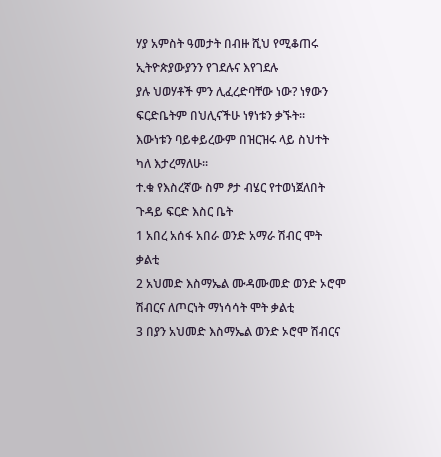ሃያ አምስት ዓመታት በብዙ ሺህ የሚቆጠሩ ኢትዮጵያውያንን የገደሉና እየገደሉ
ያሉ ህወሃቶች ምን ሊፈረድባቸው ነው? ነፃውን ፍርድቤትም በህሊናችሁ ነፃነቱን ቃኙት።
እውነቱን ባይቀይረውም በዝርዝሩ ላይ ስህተት ካለ እታረማለሁ።
ተ.ቁ የእስረኛው ስም ፆታ ብሄር የተወነጀለበት ጉዳይ ፍርድ እስር ቤት
1 አበረ አሰፋ አበራ ወንድ አማራ ሽብር ሞት ቃልቲ
2 አህመድ እስማኤል ሙዳሙመድ ወንድ ኦሮሞ ሽብርና ለጦርነት ማነሳሳት ሞት ቃልቲ
3 በያን አህመድ እስማኤል ወንድ ኦሮሞ ሽብርና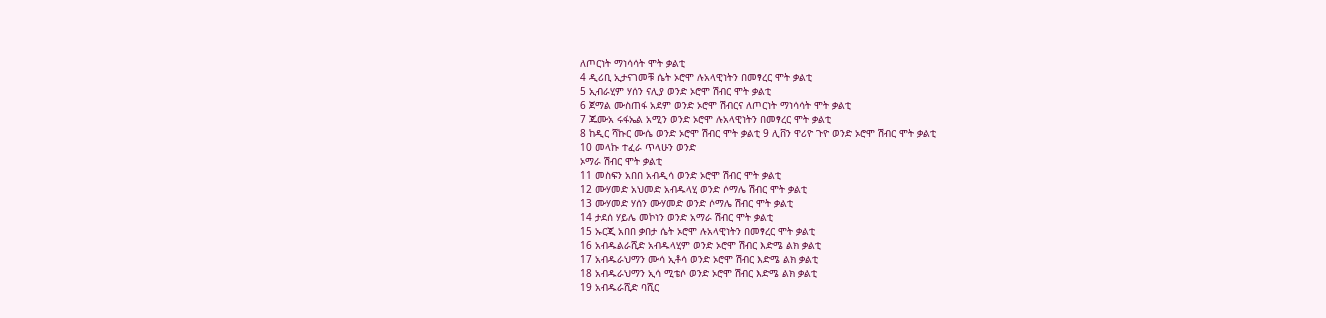ለጦርነት ማነሳሳት ሞት ቃልቲ
4 ዲሪቢ ኢታናገመቹ ሴት ኦሮሞ ሉአላዊነትን በመፃረር ሞት ቃልቲ
5 ኢብራሂም ሃሰን ናሊያ ወንድ ኦሮሞ ሽብር ሞት ቃልቲ
6 ጀማል ሙስጠፋ አደም ወንድ ኦሮሞ ሽብርና ለጦርነት ማነሳሳት ሞት ቃልቲ
7 ጁሙአ ሩፋኤል አሚን ወንድ ኦሮሞ ሉአላዊነትን በመፃረር ሞት ቃልቲ
8 ከዲር ሻኩር ሙሴ ወንድ ኦሮሞ ሽብር ሞት ቃልቲ 9 ሊቨን ዋሪዮ ጉዮ ወንድ ኦሮሞ ሽብር ሞት ቃልቲ
10 መላኩ ተፈራ ጥላሁን ወንድ
ኦማራ ሽብር ሞት ቃልቲ
11 መስፍን አበበ አብዲሳ ወንድ ኦሮሞ ሽብር ሞት ቃልቲ
12 ሙሃመድ አህመድ አብዱላሂ ወንድ ሶማሌ ሽብር ሞት ቃልቲ
13 ሙሃመድ ሃሰን ሙሃመድ ወንድ ሶማሌ ሽብር ሞት ቃልቲ
14 ታደሰ ሃይሌ መኮነን ወንድ አማራ ሽብር ሞት ቃልቲ
15 ኡርጂ አበበ ቃበታ ሴት ኦሮሞ ሉአላዊነትን በመፃረር ሞት ቃልቲ
16 አብዱልራሺድ አብዱላሂም ወንድ ኦሮሞ ሽብር እድሜ ልክ ቃልቲ
17 አብዱራህማን ሙሳ ኢቶሳ ወንድ ኦሮሞ ሽብር እድሜ ልክ ቃልቲ
18 አብዱራህማን ኢሳ ሚቴሶ ወንድ ኦሮሞ ሽብር እድሜ ልክ ቃልቲ
19 አብዱራሺድ ባሺር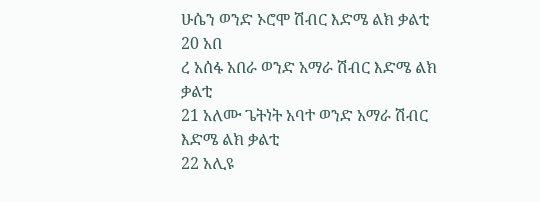ሁሴን ወንድ ኦሮሞ ሽብር እድሜ ልክ ቃልቲ
20 አበ
ረ አሰፋ አበራ ወንድ አማራ ሽብር እድሜ ልክ ቃልቲ
21 አለሙ ጌትነት አባተ ወንድ አማራ ሽብር እድሜ ልክ ቃልቲ
22 አሊዩ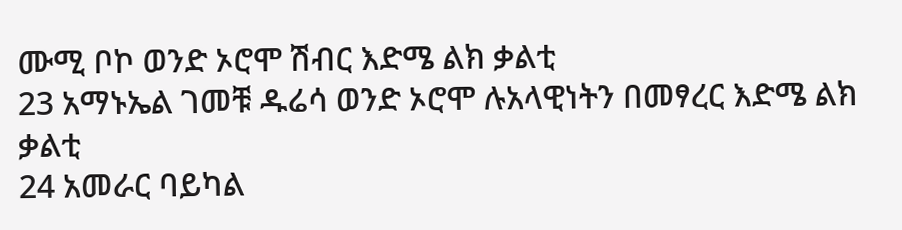ሙሚ ቦኮ ወንድ ኦሮሞ ሽብር እድሜ ልክ ቃልቲ
23 አማኑኤል ገመቹ ዱሬሳ ወንድ ኦሮሞ ሉአላዊነትን በመፃረር እድሜ ልክ ቃልቲ
24 አመራር ባይካል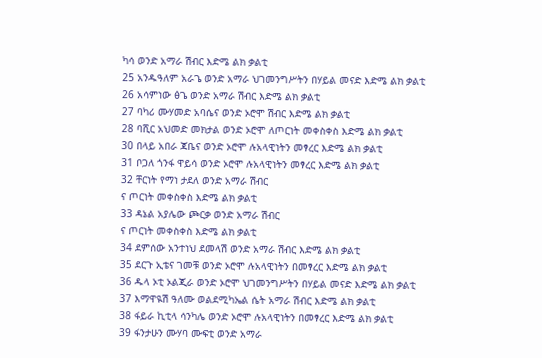ካሳ ወንድ አማራ ሽብር እድሜ ልክ ቃልቲ
25 አንዱዓለም አራጌ ወንድ አማራ ህገመንግሥትን በሃይል መናድ እድሜ ልክ ቃልቲ
26 አሳምነው ፅጌ ወንድ አማራ ሽብር እድሜ ልክ ቃልቲ
27 ባካሪ ሙሃመድ አባሴና ወንድ ኦሮሞ ሽብር እድሜ ልክ ቃልቲ
28 ባሺር አህመድ መክታል ወንድ ኦሮሞ ለጦርነት መቀስቀስ እድሜ ልክ ቃልቲ
30 በላይ አበራ ጃቤና ወንድ ኦሮሞ ሉአላዊነትን መፃረር እድሜ ልክ ቃልቲ
31 ቦጋለ ጎንፋ ዋይሳ ወንድ ኦሮሞ ሉአላዊነትን መፃረር እድሜ ልክ ቃልቲ
32 ቸርነት የማነ ታደለ ወንድ አማራ ሽብር
ና ጦርነት መቀስቀስ እድሜ ልክ ቃልቲ
33 ዳኔል አያሌው ጮርቃ ወንድ አማራ ሽብር
ና ጦርነት መቀስቀስ እድሜ ልክ ቃልቲ
34 ደምሰው አንተነህ ደመላሽ ወንድ አማራ ሽብር እድሜ ልክ ቃልቲ
35 ደርጉ ኢቴና ገመቹ ወንድ ኦሮሞ ሉአላዊነትን በመፃረር እድሜ ልክ ቃልቲ
36 ዱላ ኦቲ ኦልጂራ ወንድ ኦሮሞ ህገመንግሥትን በሃይል መናድ እድሜ ልክ ቃልቲ
37 እማዋዪሽ ዓለሙ ወልደሚካኤል ሴት አማራ ሽብር እድሜ ልክ ቃልቲ
38 ፋይራ ኪቲላ ሳንካሌ ወንድ ኦሮሞ ሉአላዊነትን በመፃረር እድሜ ልክ ቃልቲ
39 ፋንታሁን ሙሃባ ሙፍቲ ወንድ አማራ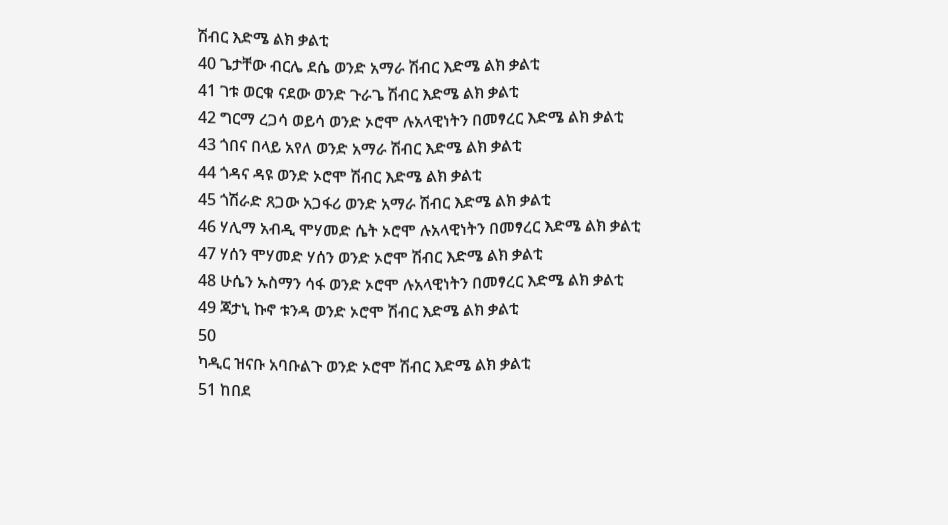ሽብር እድሜ ልክ ቃልቲ
40 ጌታቸው ብርሌ ደሴ ወንድ አማራ ሽብር እድሜ ልክ ቃልቲ
41 ገቱ ወርቁ ናደው ወንድ ጉራጌ ሽብር እድሜ ልክ ቃልቲ
42 ግርማ ረጋሳ ወይሳ ወንድ ኦሮሞ ሉአላዊነትን በመፃረር እድሜ ልክ ቃልቲ
43 ጎበና በላይ አየለ ወንድ አማራ ሽብር እድሜ ልክ ቃልቲ
44 ጎዳና ዳዩ ወንድ ኦሮሞ ሽብር እድሜ ልክ ቃልቲ
45 ጎሽራድ ጸጋው አጋፋሪ ወንድ አማራ ሽብር እድሜ ልክ ቃልቲ
46 ሃሊማ አብዲ ሞሃመድ ሴት ኦሮሞ ሉአላዊነትን በመፃረር እድሜ ልክ ቃልቲ
47 ሃሰን ሞሃመድ ሃሰን ወንድ ኦሮሞ ሽብር እድሜ ልክ ቃልቲ
48 ሁሴን ኡስማን ሳፋ ወንድ ኦሮሞ ሉአላዊነትን በመፃረር እድሜ ልክ ቃልቲ
49 ጃታኒ ኩኖ ቱንዳ ወንድ ኦሮሞ ሽብር እድሜ ልክ ቃልቲ
50
ካዲር ዝናቡ አባቡልጉ ወንድ ኦሮሞ ሽብር እድሜ ልክ ቃልቲ
51 ከበደ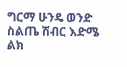ግርማ ሁንዴ ወንድ ስልጤ ሽብር እድሜ ልክ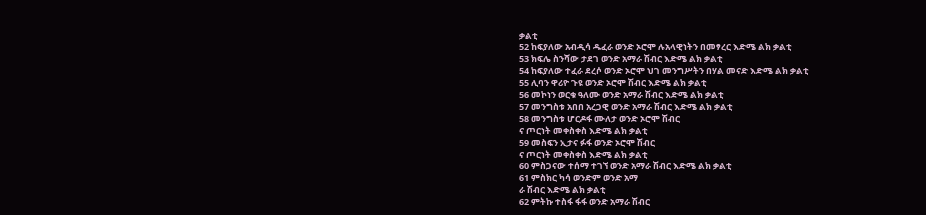ቃልቲ
52 ከፍያለው አብዲሳ ዱፈራ ወንድ ኦሮሞ ሉአላዊነትን በመፃረር እድሜ ልክ ቃልቲ
53 ክፍሌ ስንሻው ታደገ ወንድ አማራ ሽብር እድሜ ልክ ቃልቲ
54 ከፍያለው ተፈራ ደረሶ ወንድ ኦሮሞ ህገ መንግሥትን በሃል መናድ እድሜ ልክ ቃልቲ
55 ሊባን ዋሪዮ ጉዩ ወንድ ኦሮሞ ሽብር እድሜ ልክ ቃልቲ
56 መኮነን ወርቁ ዓለሙ ወንድ አማራ ሽብር እድሜ ልክ ቃልቲ
57 መንግስቱ አበበ አረጋዊ ወንድ አማራ ሽብር እድሜ ልክ ቃልቲ
58 መንግስቱ ሆርዶፋ ሙለታ ወንድ ኦሮሞ ሽብር
ና ጦርነት መቀስቀስ እድሜ ልክ ቃልቲ
59 መስፍን ኢታና ፉፋ ወንድ ኦሮሞ ሽብር
ና ጦርነት መቀስቀስ እድሜ ልክ ቃልቲ
60 ምስጋናው ተሰማ ተገኘ ወንድ አማራ ሽብር እድሜ ልክ ቃልቲ
61 ምስክር ካሳ ወንድም ወንድ አማ
ራ ሽብር እድሜ ልክ ቃልቲ
62 ምትኩ ተስፋ ፋፋ ወንድ አማራ ሽብር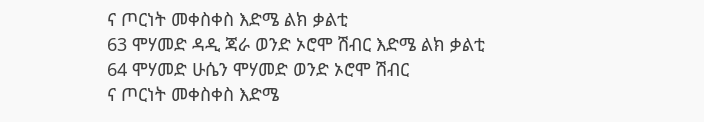ና ጦርነት መቀስቀስ እድሜ ልክ ቃልቲ
63 ሞሃመድ ዳዲ ጃራ ወንድ ኦሮሞ ሽብር እድሜ ልክ ቃልቲ
64 ሞሃመድ ሁሴን ሞሃመድ ወንድ ኦሮሞ ሽብር
ና ጦርነት መቀስቀስ እድሜ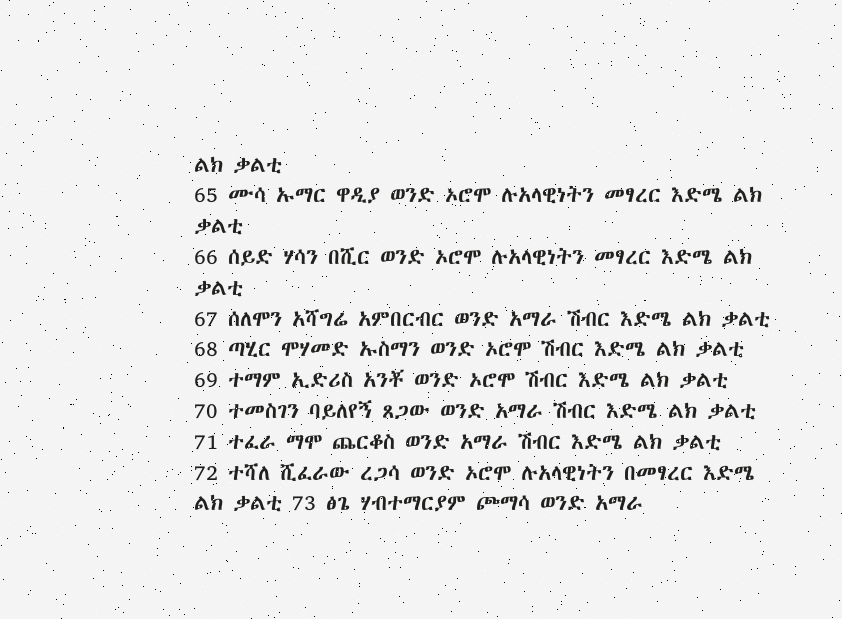ልክ ቃልቲ
65 ሙሳ ኡማር ዋዲያ ወንድ ኦሮሞ ሉአላዊነትን መፃረር እድሜ ልክ ቃልቲ
66 ሰይድ ሃሳን በሺር ወንድ ኦሮሞ ሉአላዊነትን መፃረር እድሜ ልክ ቃልቲ
67 ሰለሞን አሻግሬ አምበርብር ወንድ አማራ ሽብር እድሜ ልክ ቃልቲ
68 ጣሂር ሞሃመድ ኡስማን ወንድ ኦሮሞ ሽብር እድሜ ልክ ቃልቲ
69 ተማም ኢድሪስ አንቾ ወንድ ኦሮሞ ሽብር እድሜ ልክ ቃልቲ
70 ተመስገን ባይለየኝ ጸጋው ወንድ አማራ ሽብር እድሜ ልክ ቃልቲ
71 ተፈራ ማሞ ጨርቆስ ወንድ አማራ ሽብር እድሜ ልክ ቃልቲ
72 ተሻለ ሺፈራው ረጋሳ ወንድ ኦሮሞ ሉአላዊነትን በመፃረር እድሜ ልክ ቃልቲ 73 ፅጌ ሃብተማርያም ጮማሳ ወንድ አማራ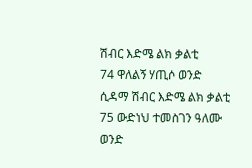ሽብር እድሜ ልክ ቃልቲ
74 ዋለልኝ ሃጢሶ ወንድ ሲዳማ ሽብር እድሜ ልክ ቃልቲ
75 ውድነህ ተመስገን ዓለሙ ወንድ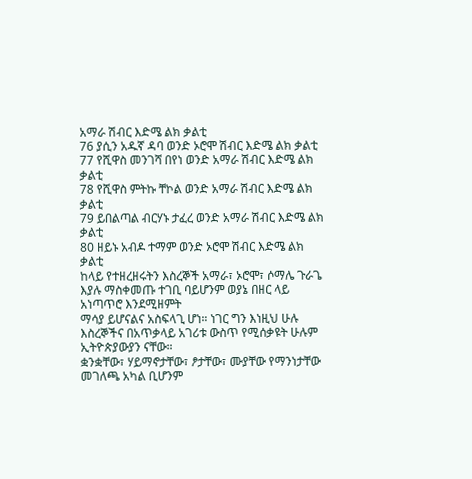አማራ ሽብር እድሜ ልክ ቃልቲ
76 ያሲን አዱኛ ዳባ ወንድ ኦሮሞ ሽብር እድሜ ልክ ቃልቲ
77 የሺዋስ መንገሻ በየነ ወንድ አማራ ሽብር እድሜ ልክ ቃልቲ
78 የሺዋስ ምትኩ ቸኮል ወንድ አማራ ሽብር እድሜ ልክ ቃልቲ
79 ይበልጣል ብርሃኑ ታፈረ ወንድ አማራ ሽብር እድሜ ልክ ቃልቲ
80 ዘይኑ አብዶ ተማም ወንድ ኦሮሞ ሽብር እድሜ ልክ ቃልቲ
ከላይ የተዘረዘሩትን እስረኞች አማራ፣ ኦሮሞ፣ ሶማሌ ጉራጌ እያሉ ማስቀመጡ ተገቢ ባይሆንም ወያኔ በዘር ላይ አነጣጥሮ እንደሚዘምት
ማሳያ ይሆናልና አስፍላጊ ሆነ። ነገር ግን እነዚህ ሁሉ እስረኞችና በአጥቃላይ አገሪቱ ውስጥ የሚሰቃዩት ሁሉም ኢትዮጵያውያን ናቸው።
ቋንቋቸው፣ ሃይማኖታቸው፣ ፆታቸው፣ ሙያቸው የማንነታቸው መገለጫ አካል ቢሆንም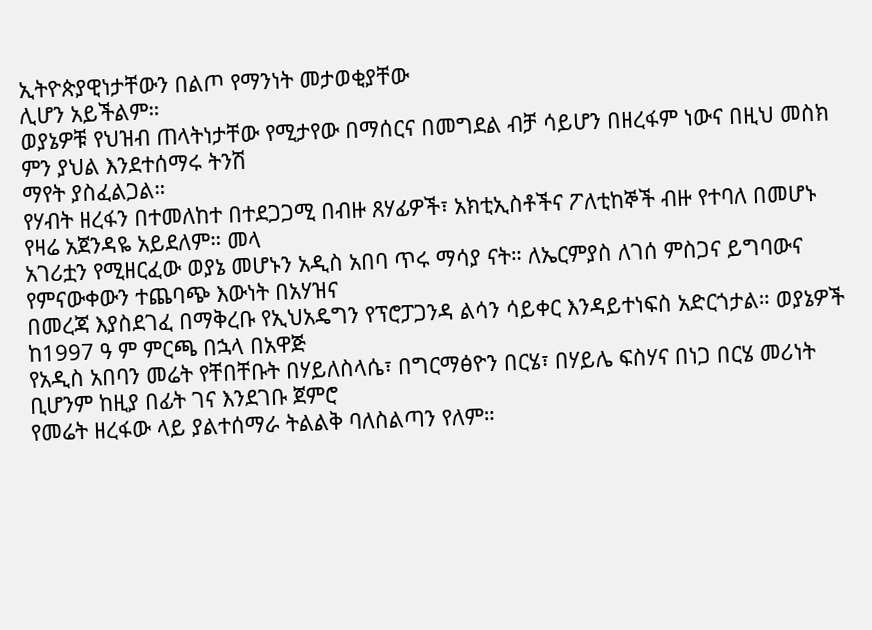ኢትዮጵያዊነታቸውን በልጦ የማንነት መታወቂያቸው
ሊሆን አይችልም።
ወያኔዎቹ የህዝብ ጠላትነታቸው የሚታየው በማሰርና በመግደል ብቻ ሳይሆን በዘረፋም ነውና በዚህ መስክ ምን ያህል እንደተሰማሩ ትንሽ
ማየት ያስፈልጋል።
የሃብት ዘረፋን በተመለከተ በተደጋጋሚ በብዙ ጸሃፊዎች፣ አክቲኢስቶችና ፖለቲከኞች ብዙ የተባለ በመሆኑ የዛሬ አጀንዳዬ አይደለም። መላ
አገሪቷን የሚዘርፈው ወያኔ መሆኑን አዲስ አበባ ጥሩ ማሳያ ናት። ለኤርምያስ ለገሰ ምስጋና ይግባውና የምናውቀውን ተጨባጭ እውነት በአሃዝና
በመረጃ እያስደገፈ በማቅረቡ የኢህአዴግን የፕሮፓጋንዳ ልሳን ሳይቀር እንዳይተነፍስ አድርጎታል። ወያኔዎች ከ1997 ዓ ም ምርጫ በኋላ በአዋጅ
የአዲስ አበባን መሬት የቸበቸቡት በሃይለስላሴ፣ በግርማፅዮን በርሄ፣ በሃይሌ ፍስሃና በነጋ በርሄ መሪነት ቢሆንም ከዚያ በፊት ገና እንደገቡ ጀምሮ
የመሬት ዘረፋው ላይ ያልተሰማራ ትልልቅ ባለስልጣን የለም።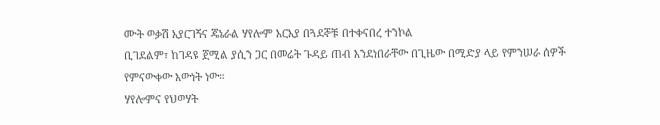ሙት ወቃሽ አያርገኝና ጄኔራል ሃየሎም አርአያ በጓደኞቹ በተቀናበረ ተንኮል
ቢገደልም፣ ከገዳዩ ጀሚል ያሲን ጋር በመሬት ጉዳይ ጠብ እንደነበራቸው በጊዜው በሚድያ ላይ የምንሠራ ሰዎች የምናውቀው እውነት ነው።
ሃየሎምና የህወሃት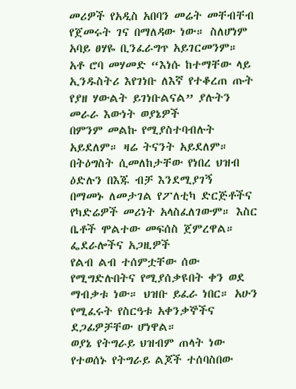መሪዎች የአዲስ አበባን መሬት መቸብቸብ የጀመሩት ገና በማለዳው ነው። ስለሆነም አባይ ፀሃዬ ቢንፈራግጥ አይገርመንም።
አቶ ሮባ መሃመድ “እነሱ ከተማቸው ላይ ኢንዱስትሪ እየገነቡ ለእኛ የተቆረጠ ጡት የያዘ ሃውልት ይገነቡልናል” ያሉትን መራራ እውነት ወያኔዎች
በምንም መልኩ የሚያስተባብሉት አይደለም። ዛሬ ትናንት አይደለም። በትዕግስት ሲመለከታቸው የነበረ ህዝብ ዕድሉን በእጁ ብቻ እንደሚያገኝ
በማመኑ ለመታገል የፖለቲካ ድርጅቶችና የካድሬዎች መሪነት አላስፈለገውም። እስር ቤቶች ሞልተው መፍሰስ ጀምረዋል። ፌደራሎችና አጋዚዎች
የልብ ልብ ተሰምቷቸው ሰው የሚግድሉበትና የሚያሰቃዩበት ቀን ወደ ማብቃቱ ነው። ህዝቡ ይፈራ ነበር። አሁን የሚፈሩት የስርዓቱ አቀንቃኞችና
ደጋፊዎቻቸው ሆነዋል።
ወያኔ የትግራይ ህዝብም ጠላት ነው
የተወሰኑ የትግራይ ልጆች ተሰባስበው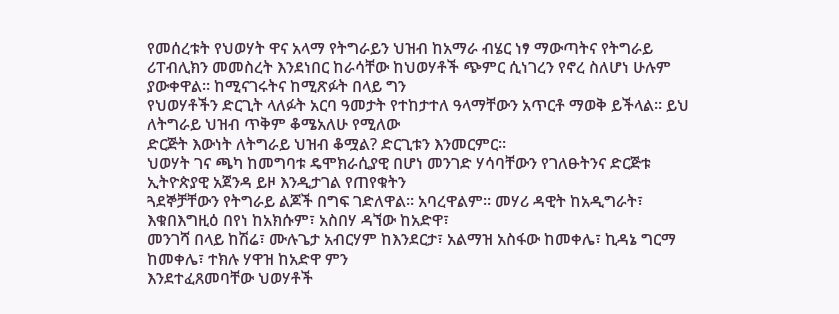የመሰረቱት የህወሃት ዋና አላማ የትግራይን ህዝብ ከአማራ ብሄር ነፃ ማውጣትና የትግራይ
ሪፐብሊክን መመስረት እንደነበር ከራሳቸው ከህወሃቶች ጭምር ሲነገረን የኖረ ስለሆነ ሁሉም ያውቀዋል። ከሚናገሩትና ከሚጽፉት በላይ ግን
የህወሃቶችን ድርጊት ላለፉት አርባ ዓመታት የተከታተለ ዓላማቸውን አጥርቶ ማወቅ ይችላል። ይህ ለትግራይ ህዝብ ጥቅም ቆሜአለሁ የሚለው
ድርጅት እውነት ለትግራይ ህዝብ ቆሟል? ድርጊቱን እንመርምር።
ህወሃት ገና ጫካ ከመግባቱ ዴሞክራሲያዊ በሆነ መንገድ ሃሳባቸውን የገለፁትንና ድርጅቱ ኢትዮጵያዊ አጀንዳ ይዞ እንዲታገል የጠየቁትን
ጓደኞቻቸውን የትግራይ ልጆች በግፍ ገድለዋል። አባረዋልም። መሃሪ ዳዊት ከአዲግራት፣ እቁበእግዚዕ በየነ ከአክሱም፣ አስበሃ ዳኘው ከአድዋ፣
መንገሻ በላይ ከሽሬ፣ ሙሉጌታ አብርሃም ከእንደርታ፣ አልማዝ አስፋው ከመቀሌ፣ ኪዳኔ ግርማ ከመቀሌ፣ ተክሉ ሃዋዝ ከአድዋ ምን
እንደተፈጸመባቸው ህወሃቶች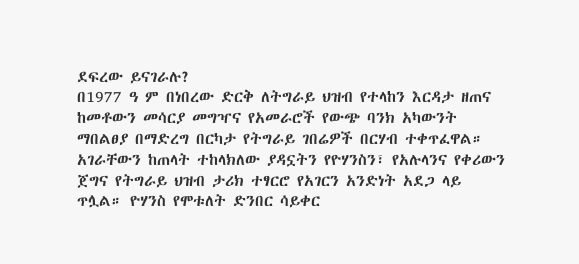ደፍረው ይናገራሉ?
በ1977 ዓ ም በነበረው ድርቅ ለትግራይ ህዝብ የተላከን እርዳታ ዘጠና ከመቶውን መሳርያ መግዣና የአመራሮች የውጭ ባንክ አካውንት
ማበልፀያ በማድረግ በርካታ የትግራይ ገበሬዎች በርሃብ ተቀጥፈዋል።
አገራቸውን ከጠላት ተከላክለው ያዳኗትን የዮሃንስን፣ የአሉላንና የቀሪውን ጀግና የትግራይ ህዝብ ታሪክ ተፃርሮ የአገርን አንድነት አደጋ ላይ
ጥሏል። ዮሃንስ የሞቱለት ድንበር ሳይቀር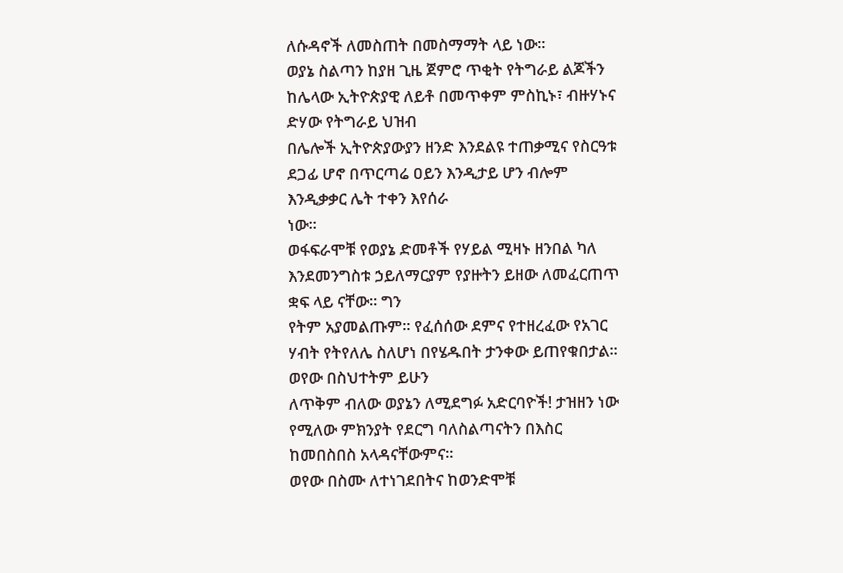ለሱዳኖች ለመስጠት በመስማማት ላይ ነው።
ወያኔ ስልጣን ከያዘ ጊዜ ጀምሮ ጥቂት የትግራይ ልጆችን ከሌላው ኢትዮጵያዊ ለይቶ በመጥቀም ምስኪኑ፣ ብዙሃኑና ድሃው የትግራይ ህዝብ
በሌሎች ኢትዮጵያውያን ዘንድ እንደልዩ ተጠቃሚና የስርዓቱ ደጋፊ ሆኖ በጥርጣሬ ዐይን እንዲታይ ሆን ብሎም እንዲቃቃር ሌት ተቀን እየሰራ
ነው።
ወፋፍራሞቹ የወያኔ ድመቶች የሃይል ሚዛኑ ዘንበል ካለ እንደመንግስቱ ኃይለማርያም የያዙትን ይዘው ለመፈርጠጥ ቋፍ ላይ ናቸው። ግን
የትም አያመልጡም። የፈሰሰው ደምና የተዘረፈው የአገር ሃብት የትየለሌ ስለሆነ በየሄዱበት ታንቀው ይጠየቁበታል። ወየው በስህተትም ይሁን
ለጥቅም ብለው ወያኔን ለሚደግፉ አድርባዮች! ታዝዘን ነው የሚለው ምክንያት የደርግ ባለስልጣናትን በእስር ከመበስበስ አላዳናቸውምና።
ወየው በስሙ ለተነገደበትና ከወንድሞቹ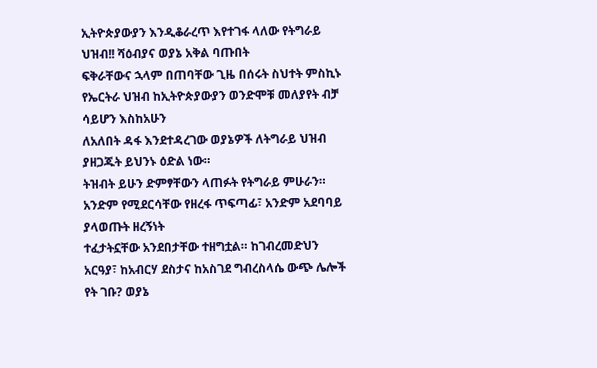ኢትዮጵያውያን እንዲቆራረጥ እየተገፋ ላለው የትግራይ ህዝብ!! ሻዕብያና ወያኔ አቅል ባጡበት
ፍቅራቸውና ኋላም በጠባቸው ጊዜ በሰሩት ስህተት ምስኪኑ የኤርትራ ህዝብ ከኢትዮጵያውያን ወንድሞቹ መለያየት ብቻ ሳይሆን እስከአሁን
ለአለበት ዳፋ እንደተዳረገው ወያኔዎች ለትግራይ ህዝብ ያዘጋጁት ይህንኑ ዕድል ነው።
ትዝብት ይሁን ድምፃቸውን ላጠፉት የትግራይ ምሁራን። አንድም የሚደርሳቸው የዘረፋ ጥፍጣፊ፣ አንድም አደባባይ ያላወጡት ዘረኝነት
ተፈታትኗቸው አንደበታቸው ተዘግቷል። ከገብረመድህን አርዓያ፣ ከአብርሃ ደስታና ከአስገደ ግብረስላሴ ውጭ ሌሎች የት ገቡ? ወያኔ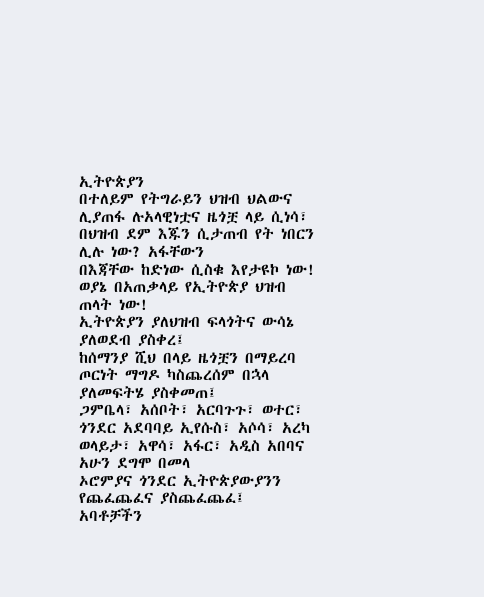ኢትዮጵያን
በተለይም የትግራይን ህዝብ ህልውና ሊያጠፋ ሉአላዊነቷና ዜጎቿ ላይ ሲነሳ፣ በህዝብ ደም እጁን ሲታጠብ የት ነበርን ሊሉ ነው? አፋቸውን
በእጃቸው ከድነው ሲስቁ እየታዩኮ ነው!
ወያኔ በአጠቃላይ የኢትዮጵያ ህዝብ ጠላት ነው!
ኢትዮጵያን ያለህዝብ ፍላጎትና ውሳኔ ያለወደብ ያስቀረ፤
ከሰማንያ ሺህ በላይ ዜጎቿን በማይረባ ጦርነት ማግዶ ካስጨረሰም በኋላ ያለመፍትሄ ያስቀመጠ፤
ጋምቤላ፣ አሰቦት፣ አርባጉጉ፣ ወተር፣ ጎንደር አደባባይ ኢየሱስ፣ አሶሳ፣ አረካ ወላይታ፣ አዋሳ፣ አፋር፣ አዲስ አበባና አሁን ደግሞ በመላ
ኦሮምያና ጎንደር ኢትዮጵያውያንን የጨፈጨፈና ያስጨፈጨፈ፤
አባቶቻችን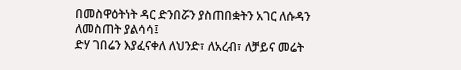በመስዋዕትነት ዳር ድንበሯን ያስጠበቋትን አገር ለሱዳን ለመስጠት ያልሳሳ፤
ድሃ ገበሬን እያፈናቀለ ለህንድ፣ ለአረብ፣ ለቻይና መሬት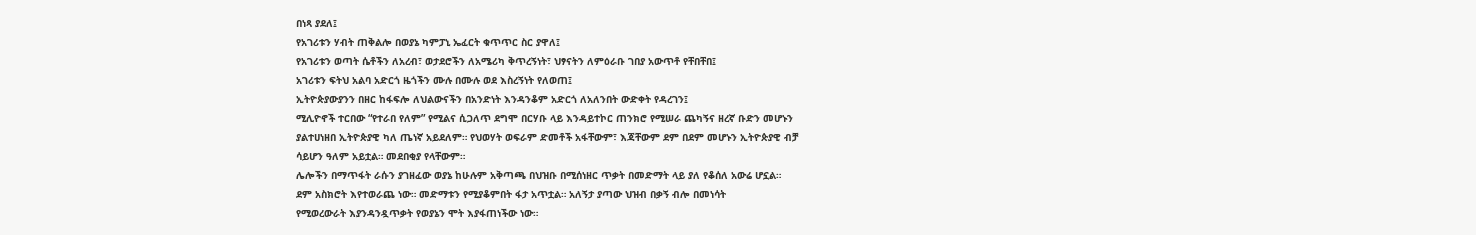በነጻ ያደለ፤
የአገሪቱን ሃብት ጠቅልሎ በወያኔ ካምፓኒ ኤፈርት ቁጥጥር ስር ያዋለ፤
የአገሪቱን ወጣት ሴቶችን ለአረብ፣ ወታደሮችን ለአሜሪካ ቅጥረኝነት፣ ህፃናትን ለምዕራቡ ገበያ አውጥቶ የቸበቸበ፤
አገሪቱን ፍትህ አልባ አድርጎ ዜጎችን ሙሉ በሙሉ ወደ እስረኝነት የለወጠ፤
ኢትዮጵያውያንን በዘር ከፋፍሎ ለህልውናችን በአንድነት እንዳንቆም አድርጎ ለአለንበት ውድቀት የዳረገን፤
ሚሊዮኖች ተርበው “የተራበ የለም” የሚልና ሲጋለጥ ደግሞ በርሃቡ ላይ እንዳይተኮር ጠንክሮ የሚሠራ ጨካኝና ዘረኛ ቡድን መሆኑን
ያልተሀነዘበ ኢትዮጵያዊ ካለ ጤነኛ አይደለም። የህወሃት ወፍራም ድመቶች አፋቸውም፣ እጃቸውም ደም በደም መሆኑን ኢትዮጵያዊ ብቻ
ሳይሆን ዓለም አይቷል። መደበቂያ የላቸውም።
ሌሎችን በማጥፋት ራሱን ያገዘፈው ወያኔ ከሁሉም አቅጣጫ በህዝቡ በሚሰነዘር ጥቃት በመድማት ላይ ያለ የቆሰለ አውሬ ሆኗል።
ደም አስክሮት እየተወራጨ ነው። መድማቱን የሚያቆምበት ፋታ አጥቷል። አለኝታ ያጣው ህዝብ በቃኝ ብሎ በመነሳት
የሚወረውራት እያንዳንዷጥቃት የወያኔን ሞት እያፋጠነችው ነው።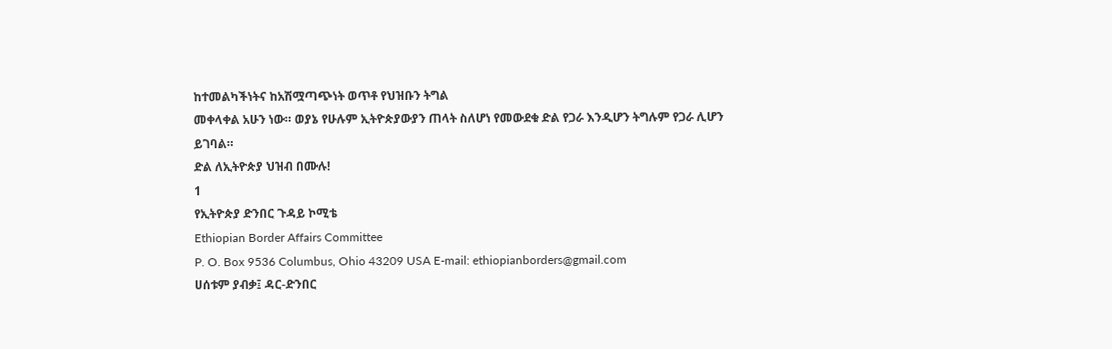ከተመልካችነትና ከአሽሟጣጭነት ወጥቶ የህዝቡን ትግል
መቀላቀል አሁን ነው። ወያኔ የሁሉም ኢትዮጵያውያን ጠላት ስለሆነ የመውደቁ ድል የጋራ እንዲሆን ትግሉም የጋራ ሊሆን
ይገባል።
ድል ለኢትዮጵያ ህዝብ በሙሉ!
1
የኢትዮጵያ ድንበር ጉዳይ ኮሚቴ
Ethiopian Border Affairs Committee
P. O. Box 9536 Columbus, Ohio 43209 USA E-mail: ethiopianborders@gmail.com
ሀሰቱም ያብቃ፤ ዳር-ድንበር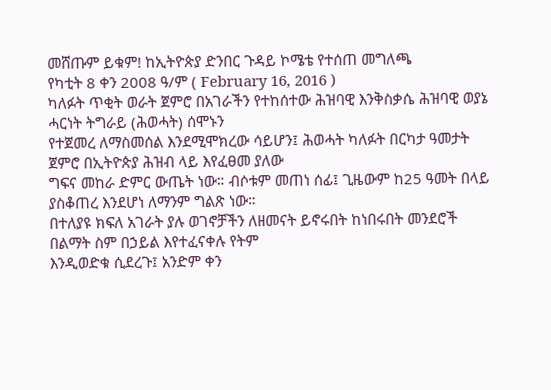መሸጡም ይቁም! ከኢትዮጵያ ድንበር ጉዳይ ኮሜቴ የተሰጠ መግለጫ
የካቲት 8 ቀን 2008 ዓ/ም ( February 16, 2016 )
ካለፉት ጥቂት ወራት ጀምሮ በአገራችን የተከሰተው ሕዝባዊ እንቅስቃሴ ሕዝባዊ ወያኔ ሓርነት ትግራይ (ሕወሓት) ሰሞኑን
የተጀመረ ለማስመሰል እንደሚሞክረው ሳይሆን፤ ሕወሓት ካለፉት በርካታ ዓመታት ጀምሮ በኢትዮጵያ ሕዝብ ላይ እየፈፀመ ያለው
ግፍና መከራ ድምር ውጤት ነው። ብሶቱም መጠነ ሰፊ፤ ጊዜውም ከ25 ዓመት በላይ ያስቆጠረ እንደሆነ ለማንም ግልጽ ነው።
በተለያዩ ክፍለ አገራት ያሉ ወገኖቻችን ለዘመናት ይኖሩበት ከነበሩበት መንደሮች በልማት ስም በኃይል እየተፈናቀሉ የትም
እንዲወድቁ ሲደረጉ፤ አንድም ቀን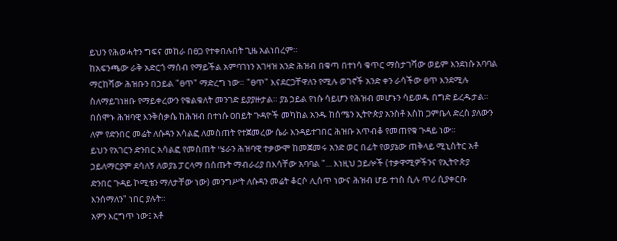ይህን የሕወሓትን ግፍና መከራ በፀጋ የተቀበሉበት ጊዜ አልነበረም።
ከአፍንጫው ራቅ አድርጎ ማሰብ የማይችል አምባገነን አገዛዝ አንድ ሕዝብ በቁጣ በተነሳ ቁጥር ማስታገሻው ወይም እንደነሱ አባባል
ማርከሻው ሕዝቡን በኃይል "ፀጥ" ማድረግ ነው። "ፀጥ" እናደርጋቸዋለን የሚሉ ወገኖች አንድ ቀን ራሳችው ፀጥ እንደሚሉ
ስለማይገነዘቡ የማይቀረውን የቁልቁለት መንገድ ይያያዙታል። ያኔ ኃይል የነሱ ሳይሆን የሕዝብ መሆኑን ሳይወዱ በግድ ይረዱታል።
በሰሞኑ ሕዝባዊ እንቅስቃሴ ከሕዝብ በተነሱ ዐበይት ጉዳዮች መካከል አንዱ ከሰሜን ኢትዮጵያ አንስቶ እስከ ጋምቤላ ድረስ ያለውን
ለም የድንበር መሬት ለሱዳን አሳልፎ ለመስጠት የተጀመረው ሴራ እንዳይተገበር ሕዝቡ አጥብቆ የመጠየቁ ጉዳይ ነው።
ይህን የአገርን ድንበር አሳልፎ የመስጠት ሤራን ሕዝባዊ ተቃውሞ ከመጀመሩ አንድ ወር በፊት የወያኔው ጠቅላይ ሚኒስትር አቶ
ኃይለማርያም ደሳለኝ ለወያኔ ፓርላማ በሰጡት ማብራሪያ በእሳቸው አባባል "... እነዚህ ኃይሎች (ተቃዋሚዎችንና የኢትዮጵያ
ድንበር ጉዳይ ኮሚቴን ማለታቸው ነው) መንግሥት ለሱዳን መሬት ቆርሶ ሊሰጥ ነውና ሕዝብ ሆይ ተነስ ሲሉ ጥሪ ሲያቀርቡ
እንሰማለን" ነበር ያሉት።
አዎን እርግጥ ነው፤ አቶ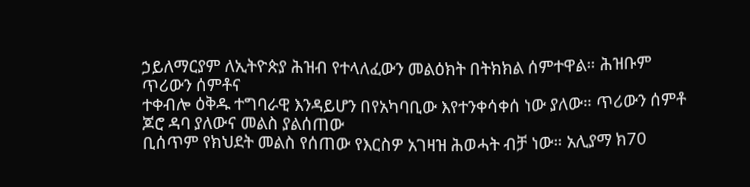ኃይለማርያም ለኢትዮጵያ ሕዝብ የተላለፈውን መልዕክት በትክክል ሰምተዋል። ሕዝቡም ጥሪውን ሰምቶና
ተቀብሎ ዕቅዱ ተግባራዊ እንዳይሆን በየአካባቢው እየተንቀሳቀሰ ነው ያለው። ጥሪውን ሰምቶ ጆሮ ዳባ ያለውና መልስ ያልሰጠው
ቢሰጥም የክህደት መልስ የሰጠው የእርስዎ አገዛዝ ሕወሓት ብቻ ነው። አሊያማ ክ70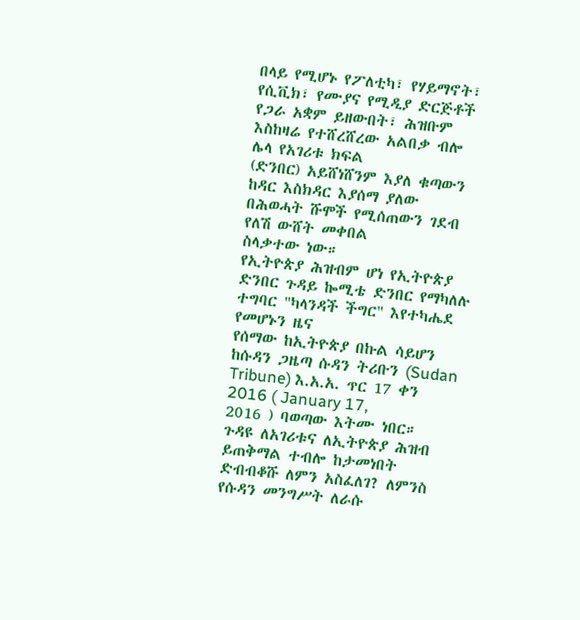በላይ የሚሆኑ የፖለቲካ፣ የሃይማኖት፣
የሲቪክ፣ የሙያና የሚዲያ ድርጅቶች የጋራ አቋም ይዘውበት፣ ሕዝቡም እስከዛሬ የተሸረሸረው አልበቃ ብሎ ሌላ የአገሪቱ ክፍል
(ድንበር) አይሸነሸንም እያለ ቁጣውን ከዳር እስክዳር እያሰማ ያለው በሕወሓት ሹሞች የሚሰጠውን ገደብ የለሽ ውሸት መቀበል
ስላቃተው ነው።
የኢትዮጵያ ሕዝብም ሆነ የኢትዮጵያ ድንበር ጉዳይ ኰሚቴ ድንበር የማካለሉ ተግባር "ካላንዳች ችግር" እየተካሔደ የመሆኑን ዜና
የሰማው ከኢትዮጵያ በኩል ሳይሆን ከሱዳን ጋዜጣ ሱዳን ትሪቡን (Sudan Tribune) እ.አ.አ. ጥር 17 ቀን 2016 ( January 17,
2016 ) ባወጣው እትሙ ነበር።
ጉዳዩ ለአገሪቱና ለኢትዮጵያ ሕዝብ ይጠቅማል ተብሎ ከታመነበት ድብብቆሹ ለምን አስፈለገ? ለምንስ የሱዳን መንግሥት ለራሱ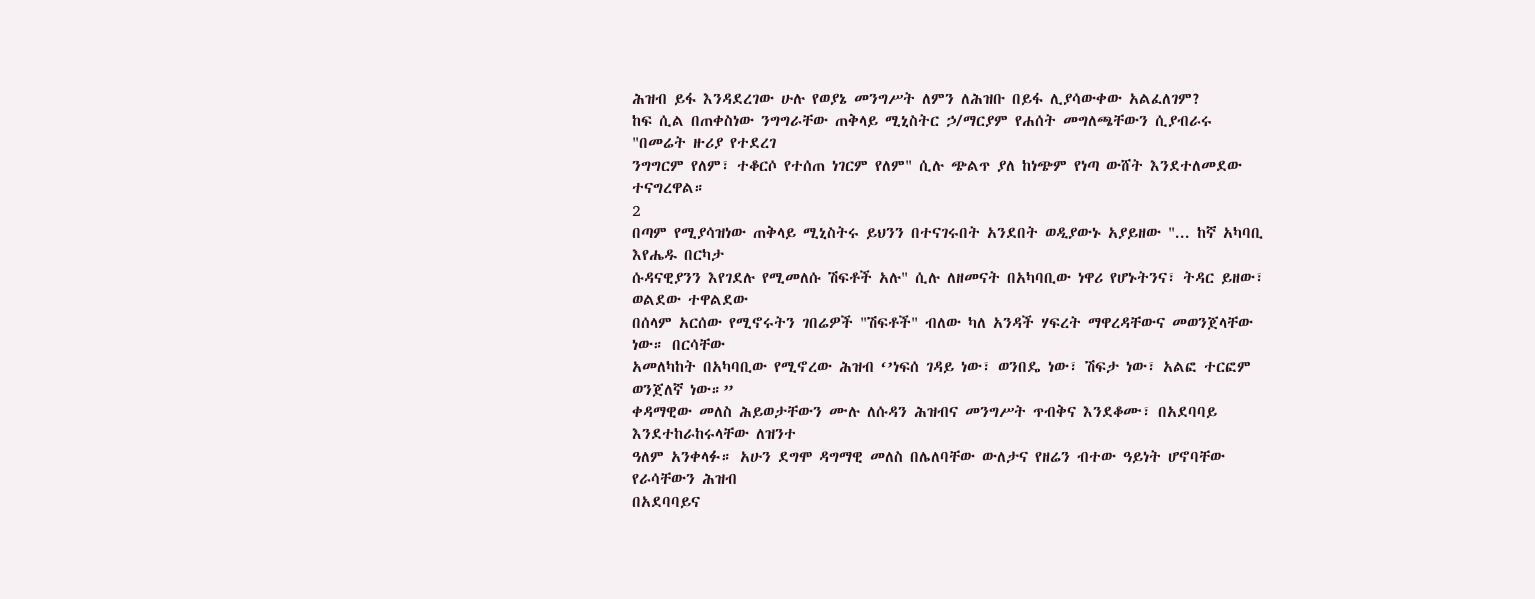ሕዝብ ይፋ እንዳደረገው ሁሉ የወያኔ መንግሥት ለምን ለሕዝቡ በይፋ ሊያሳውቀው አልፈለገም?
ከፍ ሲል በጠቀስነው ንግግራቸው ጠቅላይ ሚኒስትር ኃ/ማርያም የሐሰት መግለጫቸውን ሲያብራሩ "በመሬት ዙሪያ የተደረገ
ንግግርም የለም፣ ተቆርሶ የተሰጠ ነገርም የለም" ሲሉ ጭልጥ ያለ ከነጭም የነጣ ውሸት እንደተለመደው ተናግረዋል።
2
በጣም የሚያሳዝነው ጠቅላይ ሚኒስትሩ ይህንን በተናገሩበት አንደበት ወዲያውኑ አያይዘው "... ከኛ አካባቢ እየሔዱ በርካታ
ሱዳናዊያንን እየገደሉ የሚመለሱ ሽፍቶች አሉ" ሲሉ ለዘመናት በአካባቢው ነዋሪ የሆኑትንና፣ ትዳር ይዘው፣ ወልደው ተዋልደው
በሰላም አርሰው የሚኖሩትን ገበሬዎች "ሽፍቶች" ብለው ካለ አንዳች ሃፍረት ማዋረዳቸውና መወንጀላቸው ነው። በርሳቸው
አመለካከት በአካባቢው የሚኖረው ሕዝብ ‘’ነፍሰ ገዳይ ነው፣ ወንበዴ ነው፣ ሽፍታ ነው፣ አልፎ ተርፎም ወንጀለኛ ነው።”
ቀዳማዊው መለስ ሕይወታቸውን ሙሉ ለሱዳን ሕዝብና መንግሥት ጥብቅና እንደቆሙ፣ በአደባባይ እንደተከራከሩላቸው ለዝንተ
ዓለም አንቀላፉ። አሁን ደግሞ ዳግማዊ መለስ በሌለባቸው ውለታና የዘሬን ብተው ዓይነት ሆኖባቸው የራሳቸውን ሕዝብ
በአደባባይና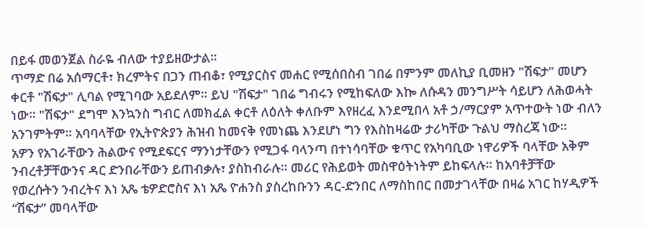በይፋ መወንጀል ስራዬ ብለው ተያይዘውታል።
ጥማድ በሬ አሰማርቶ፣ ክረምትና በጋን ጠብቆ፣ የሚያርስና መሐር የሚሰበስብ ገበሬ በምንም መለኪያ ቢመዘን "ሽፍታ" መሆን
ቀርቶ "ሽፍታ" ሊባል የሚገባው አይደለም። ይህ "ሽፍታ" ገበሬ ግብሩን የሚከፍለው እኰ ለሱዳን መንግሥት ሳይሆን ለሕወሓት
ነው። "ሽፍታ" ደግሞ እንኳንስ ግብር ለመክፈል ቀርቶ ለዕለት ቀለቡም እየዘረፈ እንደሚበላ አቶ ኃ/ማርያም አጥተውት ነው ብለን
አንገምትም። አባባላቸው የኢትዮጵያን ሕዝብ ከመናቅ የመነጨ እንደሆነ ግን የእስከዛሬው ታሪካቸው ጉልህ ማስረጃ ነው።
አዎን የአገራቸውን ሕልውና የሚደፍርና ማንነታቸውን የሚጋፋ ባላንጣ በተነሳባቸው ቁጥር የአካባቢው ነዋሪዎች ባላቸው አቅም
ንብረቶቻቸውንና ዳር ድንበራቸውን ይጠብቃሉ፣ ያስከብራሉ። መሪር የሕይወት መስዋዕትነትም ይከፍላሉ። ከአባቶቻቸው
የወረሱትን ንብረትና እነ አጼ ቴዎድሮስና እነ አጼ ዮሐንስ ያስረከቡንን ዳር-ድንበር ለማስከበር በመታገላቸው በዛሬ አገር ከሃዲዎች
“ሽፍታ” መባላቸው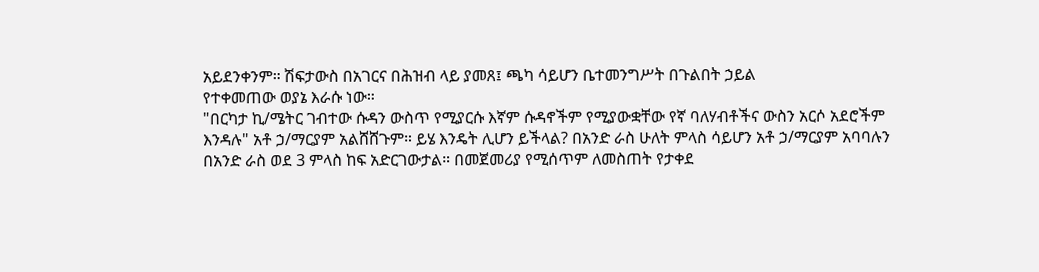አይደንቀንም። ሽፍታውስ በአገርና በሕዝብ ላይ ያመጸ፤ ጫካ ሳይሆን ቤተመንግሥት በጉልበት ኃይል
የተቀመጠው ወያኔ እራሱ ነው።
"በርካታ ኪ/ሜትር ገብተው ሱዳን ውስጥ የሚያርሱ እኛም ሱዳኖችም የሚያውቋቸው የኛ ባለሃብቶችና ውስን አርሶ አደሮችም
እንዳሉ" አቶ ኃ/ማርያም አልሸሸጉም። ይሄ እንዴት ሊሆን ይችላል? በአንድ ራስ ሁለት ምላስ ሳይሆን አቶ ኃ/ማርያም አባባሉን
በአንድ ራስ ወደ 3 ምላስ ከፍ አድርገውታል። በመጀመሪያ የሚሰጥም ለመስጠት የታቀደ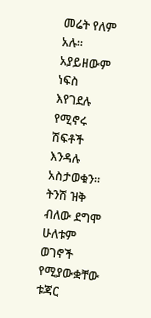መሬት የለም አሉ። አያይዘውም ነፍስ
እየገደሉ የሚኖሩ ሽፍቶች እንዳሉ አስታወቁን። ትንሽ ዝቅ ብለው ደግሞ ሁለቱም ወገኖች የሚያውቋቸው ቱጃር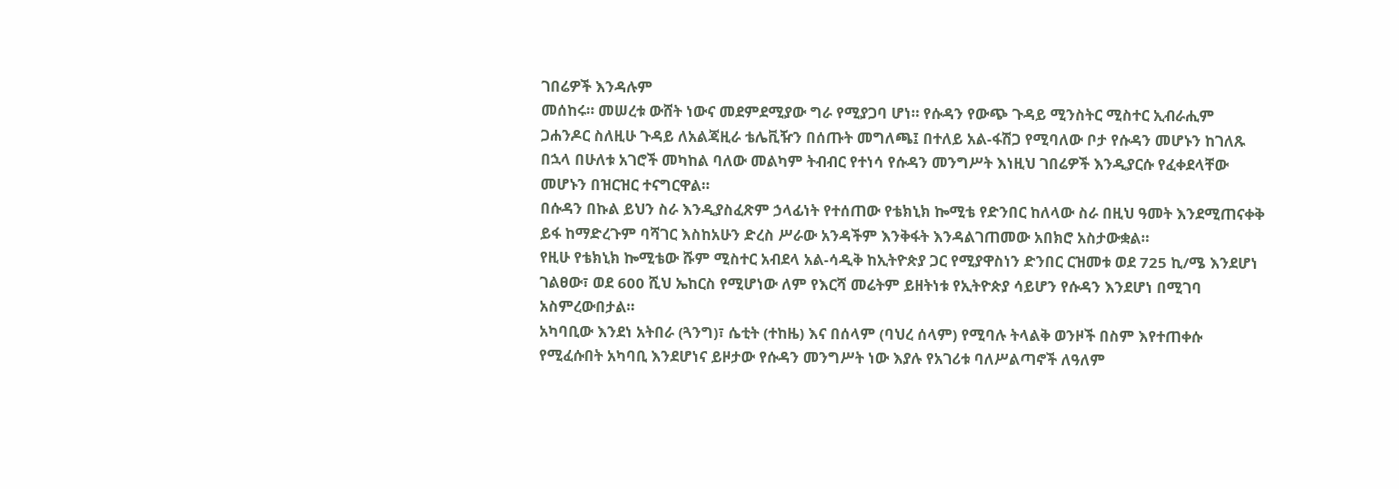ገበሬዎች እንዳሉም
መሰከሩ። መሠረቱ ውሸት ነውና መደምደሚያው ግራ የሚያጋባ ሆነ። የሱዳን የውጭ ጉዳይ ሚንስትር ሚስተር ኢብራሒም
ጋሐንዶር ስለዚሁ ጉዳይ ለአልጃዚራ ቴሌቪዥን በሰጡት መግለጫ፤ በተለይ አል-ፋሽጋ የሚባለው ቦታ የሱዳን መሆኑን ከገለጹ
በኋላ በሁለቱ አገሮች መካከል ባለው መልካም ትብብር የተነሳ የሱዳን መንግሥት እነዚህ ገበሬዎች እንዲያርሱ የፈቀደላቸው
መሆኑን በዝርዝር ተናግርዋል።
በሱዳን በኩል ይህን ስራ እንዲያስፈጽም ኃላፊነት የተሰጠው የቴክኒክ ኰሚቴ የድንበር ከለላው ስራ በዚህ ዓመት እንደሚጠናቀቅ
ይፋ ከማድረጉም ባሻገር እስከአሁን ድረስ ሥራው አንዳችም እንቅፋት እንዳልገጠመው አበክሮ አስታውቋል።
የዚሁ የቴክኒክ ኰሚቴው ሹም ሚስተር አብደላ አል-ሳዲቅ ከኢትዮጵያ ጋር የሚያዋስነን ድንበር ርዝመቱ ወደ 725 ኪ/ሜ እንደሆነ
ገልፀው፣ ወደ 600 ሺህ ኤከርስ የሚሆነው ለም የእርሻ መሬትም ይዘትነቱ የኢትዮጵያ ሳይሆን የሱዳን እንደሆነ በሚገባ
አስምረውበታል።
አካባቢው እንደነ አትበራ (ጓንግ)፣ ሴቲት (ተከዜ) እና በሰላም (ባህረ ሰላም) የሚባሉ ትላልቅ ወንዞች በስም እየተጠቀሱ
የሚፈሱበት አካባቢ እንደሆነና ይዞታው የሱዳን መንግሥት ነው እያሉ የአገሪቱ ባለሥልጣኖች ለዓለም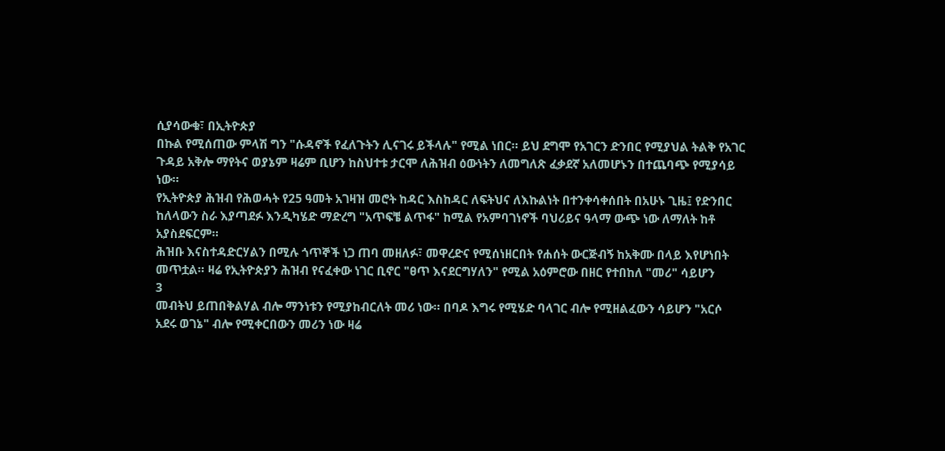ሲያሳውቁ፣ በኢትዮጵያ
በኩል የሚሰጠው ምላሽ ግን "ሱዳኖች የፈለጉትን ሊናገሩ ይችላሉ" የሚል ነበር። ይህ ደግሞ የአገርን ድንበር የሚያህል ትልቅ የአገር
ጉዳይ አቅሎ ማየትና ወያኔም ዛሬም ቢሆን ከስህተቱ ታርሞ ለሕዝብ ዕውነትን ለመግለጽ ፈቃደኛ አለመሆኑን በተጨባጭ የሚያሳይ
ነው።
የኢትዮጵያ ሕዝብ የሕወሓት የ25 ዓመት አገዛዝ መሮት ከዳር እስከዳር ለፍትህና ለእኩልነት በተንቀሳቀሰበት በአሁኑ ጊዜ፤ የድንበር
ከለላውን ስራ እያጣደፉ እንዲካሄድ ማድረግ "አጥፍቼ ልጥፋ" ከሚል የአምባገነኖች ባህሪይና ዓላማ ውጭ ነው ለማለት ከቶ
አያስደፍርም።
ሕዝቡ እናስተዳድርሃልን በሚሉ ጎጥኞች ነጋ ጠባ መዘለፉ፣ መዋረድና የሚሰነዘርበት የሐሰት ውርጅብኝ ከአቅሙ በላይ እየሆነበት
መጥቷል። ዛሬ የኢትዮጵያን ሕዝብ የናፈቀው ነገር ቢኖር "ፀጥ እናደርግሃለን" የሚል አዕምሮው በዘር የተበከለ "መሪ" ሳይሆን
3
መብትህ ይጠበቅልሃል ብሎ ማንነቱን የሚያከብርለት መሪ ነው። በባዶ እግሩ የሚሄድ ባላገር ብሎ የሚዘልፈውን ሳይሆን "አርሶ
አደሩ ወገኔ" ብሎ የሚቀርበውን መሪን ነው ዛሬ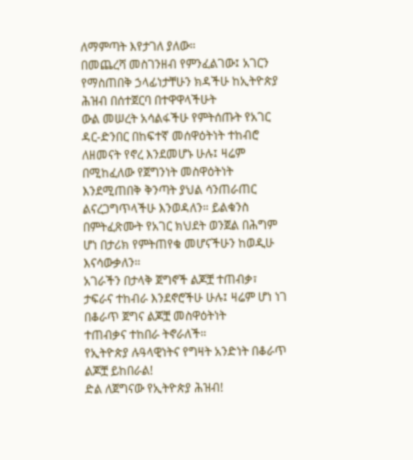ለማምጣት እየታገለ ያለው።
በመጨረሻ መስገንዘብ የምንፈልገው፤ አገርን የማስጠበቅ ኃላፊነታቸሁን ክዳችሁ ከኢትዮጵያ ሕዝብ በሰተጀርባ በተዋዋላችሁት
ውል መሠረት አሳልፋችሁ የምትሰጡት የአገር ዳር-ድንበር በከፍተኛ መሰዋዕትነት ተከብሮ ለዘመናት የኖረ እንደመሆኑ ሁሉ፤ ዛሬም
በሚከፈለው የጀግንነት መስዋዕትነት እንደሚጠበቅ ቅንጣት ያህል ሳንጠራጠር ልናረጋግጥላችሁ እንወዳለን። ይልቁንስ
በምትፈጽሙት የአገር ክህደት ወንጀል በሕግም ሆነ በታሪክ የምትጠየቁ መሆናችሁን ከወዲሁ እናሳውቃለን።
አገራችን በታላቅ ጀግኖች ልጆቿ ተጠብቃ፣ ታፍራና ተከብራ እንደኖሮችሁ ሁሉ፤ ዛሬም ሆነ ነገ በቆራጥ ጀግና ልጆቿ መስዋዕትነት
ተጠብቃና ተከበራ ትኖራለች።
የኢትዮጵያ ሉዓላዊነትና የግዛት አንድነት በቆራጥ ልጆቿ ይከበራል!
ድል ለጀግናው የኢትዮጵያ ሕዝብ!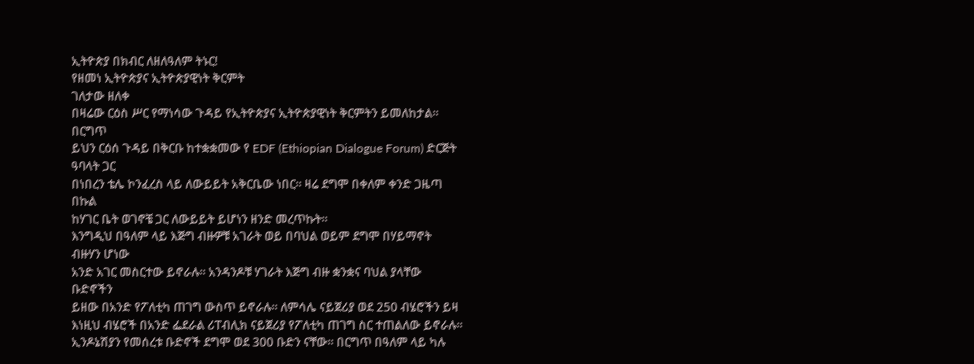ኢትዮጵያ በክብር ለዘለዓለም ትኑር!
የዘመነ ኢትዮጵያና ኢትዮጵያዊነት ቅርምት
ገለታው ዘለቀ
በዛሬው ርዕስ ሥር የማነሳው ጉዳይ የኢትዮጵያና ኢትዮጵያዊነት ቅርምትን ይመለከታል። በርግጥ
ይህን ርዕሰ ጉዳይ በቅርቡ ከተቋቋመው የ EDF (Ethiopian Dialogue Forum) ድርጅት ዓባላት ጋር
በነበረን ቴሌ ኮንፈረስ ላይ ለውይይት አቅርቤው ነበር። ዛሬ ደግሞ በቀለም ቀንድ ጋዜጣ በኩል
ከሃገር ቤት ወገኖቼ ጋር ለውይይት ይሆነን ዘንድ መረጥኩት።
እንግዲህ በዓለም ላይ እጅግ ብዙዎቹ አገራት ወይ በባህል ወይም ደግሞ በሃይማኖት ብዙሃን ሆነው
አንድ አገር መስርተው ይኖራሉ። አንዳንዶቹ ሃገራት እጅግ ብዙ ቋንቋና ባህል ያላቸው ቡድኖችን
ይዘው በአንድ የፖለቲካ ጠገግ ውስጥ ይኖራሉ። ለምሳሌ ናይጀሪያ ወደ 250 ብሄሮችን ይዛ
እነዚህ ብሄሮች በአንድ ፌደራል ሪፐብሊክ ናይጀሪያ የፖለቲካ ጠገግ ስር ተጠልለው ይኖራሉ።
ኢንዶኔሽያን የመሰረቱ ቡድኖች ደግሞ ወደ 300 ቡድን ናቸው። በርግጥ በዓለም ላይ ካሉ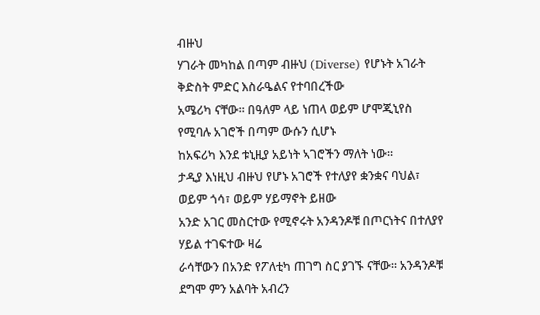ብዙህ
ሃገራት መካከል በጣም ብዙህ (Diverse) የሆኑት አገራት ቅድስት ምድር እስራዔልና የተባበረችው
አሜሪካ ናቸው። በዓለም ላይ ነጠላ ወይም ሆሞጂኒየስ የሚባሉ አገሮች በጣም ውሱን ሲሆኑ
ከአፍሪካ እንደ ቱኒዚያ አይነት ኣገሮችን ማለት ነው።
ታዲያ እነዚህ ብዙህ የሆኑ አገሮች የተለያየ ቋንቋና ባህል፣ ወይም ጎሳ፣ ወይም ሃይማኖት ይዘው
አንድ አገር መስርተው የሚኖሩት አንዳንዶቹ በጦርነትና በተለያየ ሃይል ተገፍተው ዛሬ
ራሳቸውን በአንድ የፖለቲካ ጠገግ ስር ያገኙ ናቸው። አንዳንዶቹ ደግሞ ምን አልባት አብረን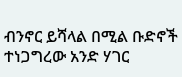ብንኖር ይሻላል በሚል ቡድኖች ተነጋግረው አንድ ሃገር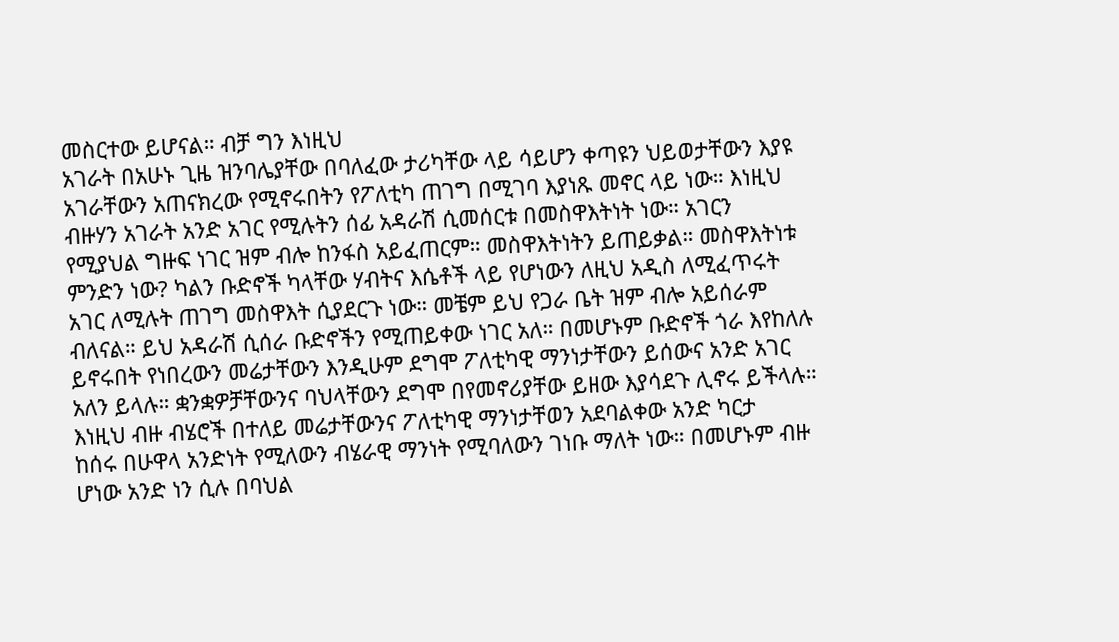መስርተው ይሆናል። ብቻ ግን እነዚህ
አገራት በአሁኑ ጊዜ ዝንባሌያቸው በባለፈው ታሪካቸው ላይ ሳይሆን ቀጣዩን ህይወታቸውን እያዩ
አገራቸውን አጠናክረው የሚኖሩበትን የፖለቲካ ጠገግ በሚገባ እያነጹ መኖር ላይ ነው። እነዚህ
ብዙሃን አገራት አንድ አገር የሚሉትን ሰፊ አዳራሽ ሲመሰርቱ በመስዋእትነት ነው። አገርን
የሚያህል ግዙፍ ነገር ዝም ብሎ ከንፋስ አይፈጠርም። መስዋእትነትን ይጠይቃል። መስዋእትነቱ
ምንድን ነው? ካልን ቡድኖች ካላቸው ሃብትና እሴቶች ላይ የሆነውን ለዚህ አዲስ ለሚፈጥሩት
አገር ለሚሉት ጠገግ መስዋእት ሲያደርጉ ነው። መቼም ይህ የጋራ ቤት ዝም ብሎ አይሰራም
ብለናል። ይህ አዳራሽ ሲሰራ ቡድኖችን የሚጠይቀው ነገር አለ። በመሆኑም ቡድኖች ጎራ እየከለሉ
ይኖሩበት የነበረውን መሬታቸውን እንዲሁም ደግሞ ፖለቲካዊ ማንነታቸውን ይሰውና አንድ አገር
አለን ይላሉ። ቋንቋዎቻቸውንና ባህላቸውን ደግሞ በየመኖሪያቸው ይዘው እያሳደጉ ሊኖሩ ይችላሉ።
እነዚህ ብዙ ብሄሮች በተለይ መሬታቸውንና ፖለቲካዊ ማንነታቸወን አደባልቀው አንድ ካርታ
ከሰሩ በሁዋላ አንድነት የሚለውን ብሄራዊ ማንነት የሚባለውን ገነቡ ማለት ነው። በመሆኑም ብዙ
ሆነው አንድ ነን ሲሉ በባህል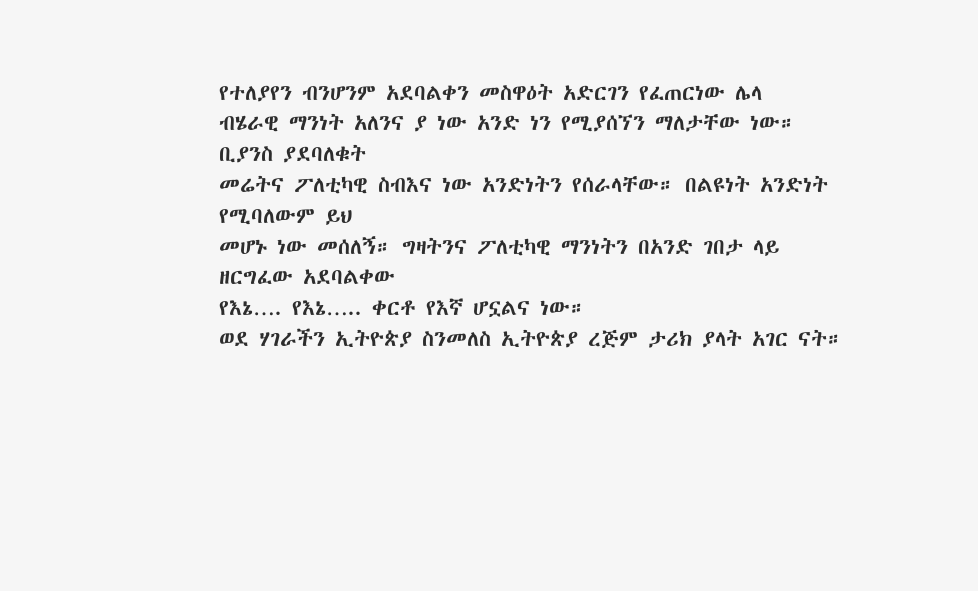የተለያየን ብንሆንም አደባልቀን መስዋዕት አድርገን የፈጠርነው ሌላ
ብሄራዊ ማንነት አለንና ያ ነው አንድ ነን የሚያሰኘን ማለታቸው ነው። ቢያንስ ያደባለቁት
መሬትና ፖለቲካዊ ስብእና ነው አንድነትን የሰራላቸው። በልዩነት አንድነት የሚባለውም ይህ
መሆኑ ነው መሰለኝ። ግዛትንና ፖለቲካዊ ማንነትን በአንድ ገበታ ላይ ዘርግፈው አደባልቀው
የእኔ…. የእኔ….. ቀርቶ የእኛ ሆኗልና ነው።
ወደ ሃገራችን ኢትዮጵያ ስንመለስ ኢትዮጵያ ረጅም ታሪክ ያላት አገር ናት።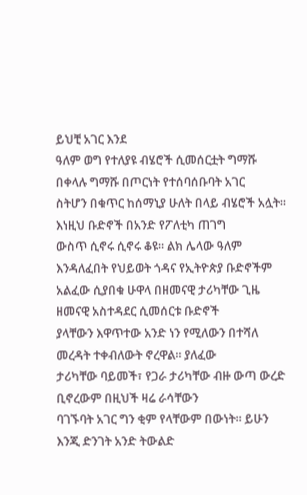ይህቺ አገር እንደ
ዓለም ወግ የተለያዩ ብሄሮች ሲመሰርቷት ግማሹ በቀላሉ ግማሹ በጦርነት የተሰባሰቡባት አገር
ስትሆን በቁጥር ከሰማኒያ ሁለት በላይ ብሄሮች አሏት። እነዚህ ቡድኖች በአንድ የፖለቲካ ጠገግ
ውስጥ ሲኖሩ ሲኖሩ ቆዩ። ልክ ሌላው ዓለም እንዳለፈበት የህይወት ጎዳና የኢትዮጵያ ቡድኖችም
አልፈው ሲያበቁ ሁዋላ በዘመናዊ ታሪካቸው ጊዜ ዘመናዊ አስተዳደር ሲመሰርቱ ቡድኖች
ያላቸውን እዋጥተው አንድ ነን የሚለውን በተሻለ መረዳት ተቀብለውት ኖረዋል። ያለፈው
ታሪካቸው ባይመች፣ የጋራ ታሪካቸው ብዙ ውጣ ውረድ ቢኖረውም በዚህች ዛሬ ራሳቸውን
ባገኙባት አገር ግን ቂም የላቸውም በውነት። ይሁን እንጂ ድንገት አንድ ትውልድ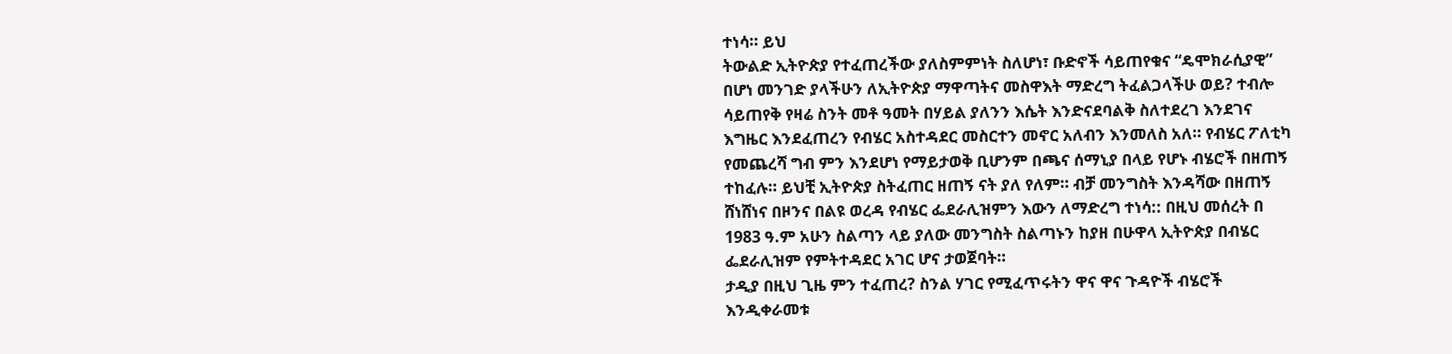ተነሳ። ይህ
ትውልድ ኢትዮጵያ የተፈጠረችው ያለስምምነት ስለሆነ፣ ቡድኖች ሳይጠየቁና “ዴሞክራሲያዊ”
በሆነ መንገድ ያላችሁን ለኢትዮጵያ ማዋጣትና መስዋእት ማድረግ ትፈልጋላችሁ ወይ? ተብሎ
ሳይጠየቅ የዛሬ ስንት መቶ ዓመት በሃይል ያለንን እሴት እንድናደባልቅ ስለተደረገ እንደገና
እግዜር እንደፈጠረን የብሄር አስተዳደር መስርተን መኖር አለብን እንመለስ አለ። የብሄር ፖለቲካ
የመጨረሻ ግብ ምን እንደሆነ የማይታወቅ ቢሆንም በጫና ሰማኒያ በላይ የሆኑ ብሄሮች በዘጠኝ
ተከፈሉ። ይህቺ ኢትዮጵያ ስትፈጠር ዘጠኝ ናት ያለ የለም። ብቻ መንግስት እንዳሻው በዘጠኝ
ሸነሸነና በዞንና በልዩ ወረዳ የብሄር ፌደራሊዝምን እውን ለማድረግ ተነሳ:: በዚህ መሰረት በ
1983 ዓ.ም አሁን ስልጣን ላይ ያለው መንግስት ስልጣኑን ከያዘ በሁዋላ ኢትዮጵያ በብሄር
ፌደራሊዝም የምትተዳደር አገር ሆና ታወጀባት።
ታዲያ በዚህ ጊዜ ምን ተፈጠረ? ስንል ሃገር የሚፈጥሩትን ዋና ዋና ጉዳዮች ብሄሮች
እንዲቀራመቱ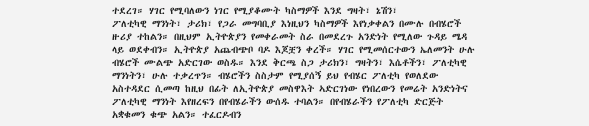ተደረገ። ሃገር የሚባለውን ነገር የሚያቆሙት ካስማዎች እንደ ግዛት፣ ኔሽን፣
ፖለቲካዊ ማንነት፣ ታሪክ፣ የጋራ መግባቢያ እነዚህን ካስማዎች እየነቃቀልን በሙሉ በብሄሮች
ዙሪያ ተከልን። በዚህም ኢትዮጵያን የመቀራመት ስራ በመደረጉ አንድነት የሚለው ጉዳይ ሜዳ
ላይ ወደቀብን። ኢትዮጵያ አጨብጭቦ ባዶ እጆቿን ቀረች። ሃገር የሚመሰርተውን ኤለመንት ሁሉ
ብሄሮች ሙልጭ አድርገው ወስዱ። እንደ ቅርጫ ስጋ ታሪክን፣ ግዛትን፣ እሴቶችን፣ ፖለቲካዊ
ማንነትን፣ ሁሉ ተቃረጥን። ብሄሮችን ስስታም የሚያሰኝ ይህ የብሄር ፖለቲካ የወለደው
አስተዳደር ሲመጣ ከዚህ በፊት ለኢትዮጵያ መስዋእት ኣድርገነው የነበረውን የመሬት አንድነትና
ፖለቲካዊ ማንነት እየዘረፍን በየብሄራችን ውሰዱ ተባልን። በየብሄራችን የፖለቲካ ድርጅት
አቋቁመን ቁጭ አልን። ተፈርዶብን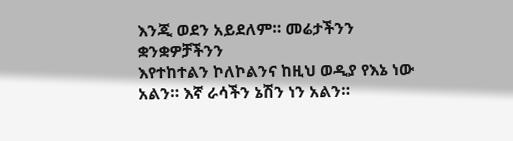እንጂ ወደን አይደለም። መሬታችንን ቋንቋዎቻችንን
እየተከተልን ኮለኮልንና ከዚህ ወዲያ የእኔ ነው አልን። እኛ ራሳችን ኔሽን ነን አልን።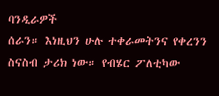ባንዲራዎች
ሰራን። እነዚህን ሁሉ ተቀራመትንና የቀረንን ስናስብ ታሪክ ነው። የብሄር ፖለቲካው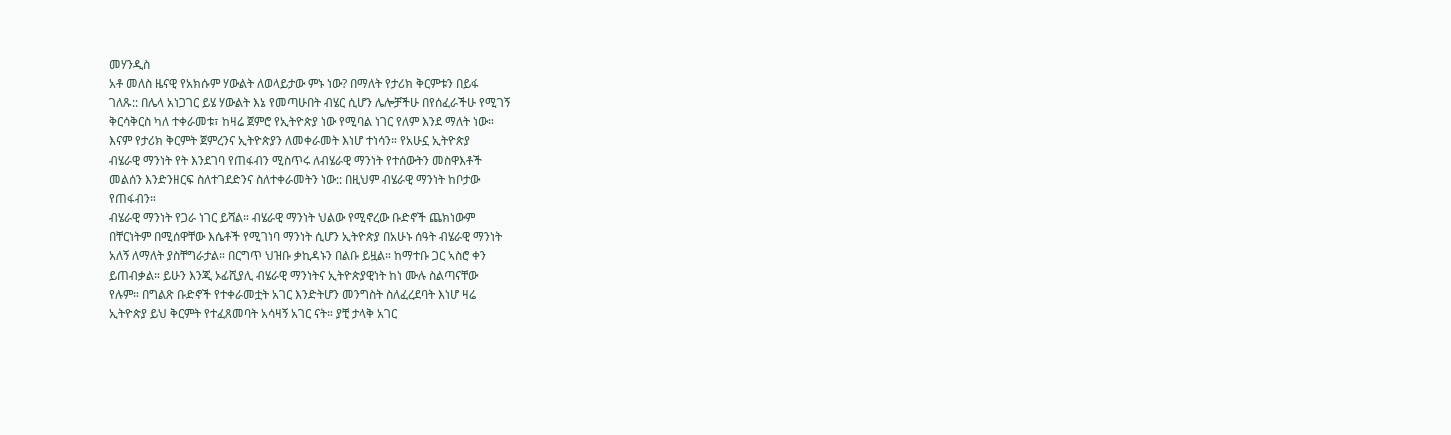መሃንዲስ
አቶ መለስ ዜናዊ የአክሱም ሃውልት ለወላይታው ምኑ ነው? በማለት የታሪክ ቅርምቱን በይፋ
ገለጹ:: በሌላ አነጋገር ይሄ ሃውልት እኔ የመጣሁበት ብሄር ሲሆን ሌሎቻችሁ በየሰፈራችሁ የሚገኝ
ቅርሳቅርስ ካለ ተቀራመቱ፣ ከዛሬ ጀምሮ የኢትዮጵያ ነው የሚባል ነገር የለም እንደ ማለት ነው።
እናም የታሪክ ቅርምት ጀምረንና ኢትዮጵያን ለመቀራመት እነሆ ተነሳን። የአሁኗ ኢትዮጵያ
ብሄራዊ ማንነት የት እንደገባ የጠፋብን ሚስጥሩ ለብሄራዊ ማንነት የተሰውትን መስዋእቶች
መልሰን እንድንዘርፍ ስለተገደድንና ስለተቀራመትን ነው:: በዚህም ብሄራዊ ማንነት ከቦታው
የጠፋብን።
ብሄራዊ ማንነት የጋራ ነገር ይሻል። ብሄራዊ ማንነት ህልው የሚኖረው ቡድኖች ጨክነውም
በቸርነትም በሚሰዋቸው እሴቶች የሚገነባ ማንነት ሲሆን ኢትዮጵያ በአሁኑ ሰዓት ብሄራዊ ማንነት
አለኝ ለማለት ያስቸግራታል። በርግጥ ህዝቡ ቃኪዳኑን በልቡ ይዟል። ከማተቡ ጋር ኣስሮ ቀን
ይጠብቃል። ይሁን እንጂ ኦፊሺያሊ ብሄራዊ ማንነትና ኢትዮጵያዊነት ከነ ሙሉ ስልጣናቸው
የሉም። በግልጽ ቡድኖች የተቀራመቷት አገር እንድትሆን መንግስት ስለፈረደባት እነሆ ዛሬ
ኢትዮጵያ ይህ ቅርምት የተፈጸመባት አሳዛኝ አገር ናት። ያቺ ታላቅ አገር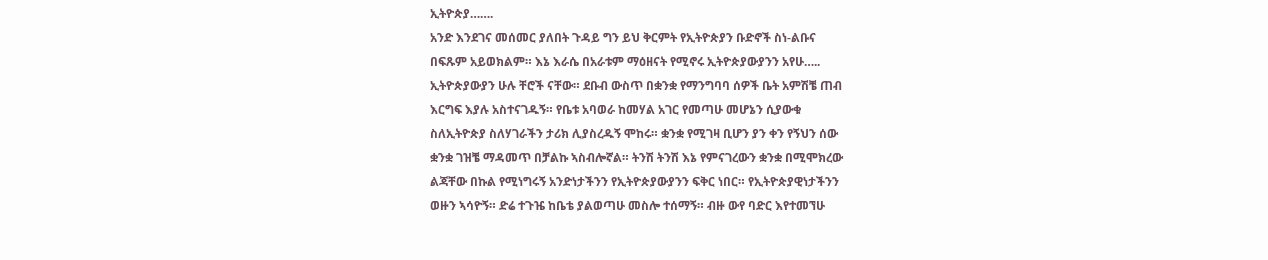ኢትዮጵያ…….
አንድ እንደገና መሰመር ያለበት ጉዳይ ግን ይህ ቅርምት የኢትዮጵያን ቡድኖች ስነ-ልቡና
በፍጹም አይወክልም። እኔ እራሴ በአራቱም ማዕዘናት የሚኖሩ ኢትዮጵያውያንን አየሁ…..
ኢትዮጵያውያን ሁሉ ቸሮች ናቸው። ደቡብ ውስጥ በቋንቋ የማንግባባ ሰዎች ቤት አምሽቼ ጠብ
እርግፍ እያሉ አስተናገዱኝ። የቤቱ አባወራ ከመሃል አገር የመጣሁ መሆኔን ሲያውቁ
ስለኢትዮጵያ ስለሃገራችን ታሪክ ሊያስረዱኝ ሞከሩ። ቋንቋ የሚገዛ ቢሆን ያን ቀን የኝህን ሰው
ቋንቋ ገዝቼ ማዳመጥ በቻልኩ ኣስብሎኛል። ትንሽ ትንሽ እኔ የምናገረውን ቋንቋ በሚሞክረው
ልጃቸው በኩል የሚነግሩኝ አንድነታችንን የኢትዮጵያውያንን ፍቅር ነበር። የኢትዮጵያዊነታችንን
ወዙን ኣሳዮኝ። ድሬ ተጉዤ ከቤቴ ያልወጣሁ መስሎ ተሰማኝ። ብዙ ውየ ባድር እየተመኘሁ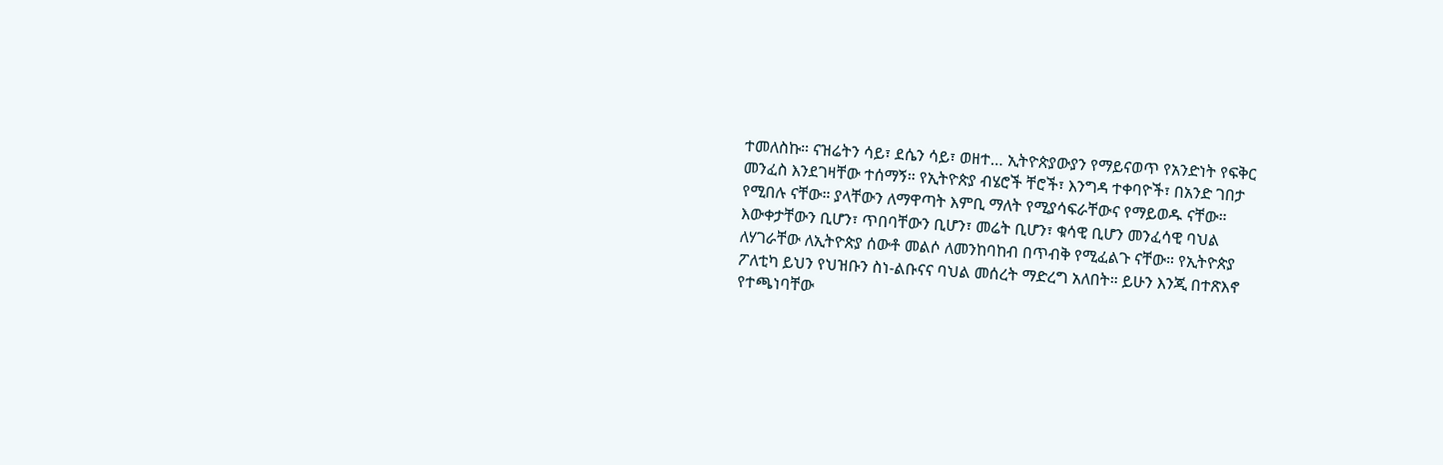ተመለስኩ። ናዝሬትን ሳይ፣ ደሴን ሳይ፣ ወዘተ… ኢትዮጵያውያን የማይናወጥ የአንድነት የፍቅር
መንፈስ እንደገዛቸው ተሰማኝ። የኢትዮጵያ ብሄሮች ቸሮች፣ እንግዳ ተቀባዮች፣ በአንድ ገበታ
የሚበሉ ናቸው። ያላቸውን ለማዋጣት እምቢ ማለት የሚያሳፍራቸውና የማይወዱ ናቸው።
እውቀታቸውን ቢሆን፣ ጥበባቸውን ቢሆን፣ መሬት ቢሆን፣ ቁሳዊ ቢሆን መንፈሳዊ ባህል
ለሃገራቸው ለኢትዮጵያ ሰውቶ መልሶ ለመንከባከብ በጥብቅ የሚፈልጉ ናቸው። የኢትዮጵያ
ፖለቲካ ይህን የህዝቡን ስነ-ልቡናና ባህል መሰረት ማድረግ አለበት። ይሁን እንጂ በተጽእኖ
የተጫነባቸው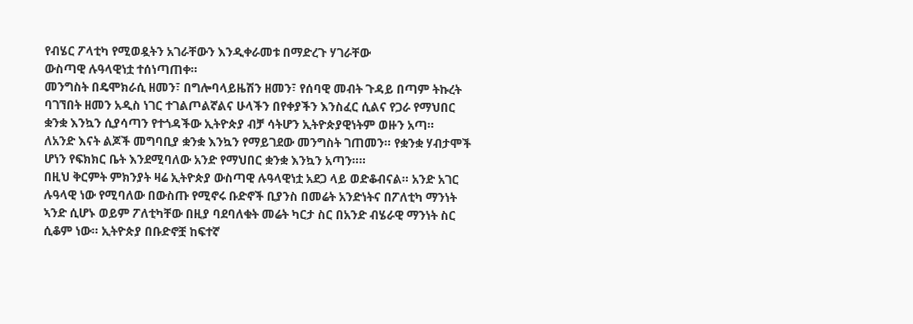የብሄር ፖላቲካ የሚወዷትን አገራቸውን እንዲቀራመቱ በማድረጉ ሃገራቸው
ውስጣዊ ሉዓላዊነቷ ተሰነጣጠቀ።
መንግስት በዴሞክራሲ ዘመን፣ በግሎባላይዜሽን ዘመን፣ የሰባዊ መብት ጉዳይ በጣም ትኩረት
ባገኘበት ዘመን አዲስ ነገር ተገልጦልኛልና ሁላችን በየቀያችን እንስፈር ሲልና የጋራ የማህበር
ቋንቋ እንኳን ሲያሳጣን የተጎዳችው ኢትዮጵያ ብቻ ሳትሆን ኢትዮጵያዊነትም ወዙን አጣ።
ለአንድ እናት ልጆች መግባቢያ ቋንቋ እንኳን የማይገደው መንግስት ገጠመን። የቋንቋ ሃብታሞች
ሆነን የፍክክር ቤት እንደሚባለው አንድ የማህበር ቋንቋ እንኳን አጣን።።
በዚህ ቅርምት ምክንያት ዛሬ ኢትዮጵያ ውስጣዊ ሉዓላዊነቷ አደጋ ላይ ወድቆብናል። አንድ አገር
ሉዓላዊ ነው የሚባለው በውስጡ የሚኖሩ ቡድኖች ቢያንስ በመሬት አንድነትና በፖለቲካ ማንነት
ኣንድ ሲሆኑ ወይም ፖለቲካቸው በዚያ ባደባለቁት መሬት ካርታ ስር በአንድ ብሄራዊ ማንነት ስር
ሲቆም ነው። ኢትዮጵያ በቡድኖቿ ከፍተኛ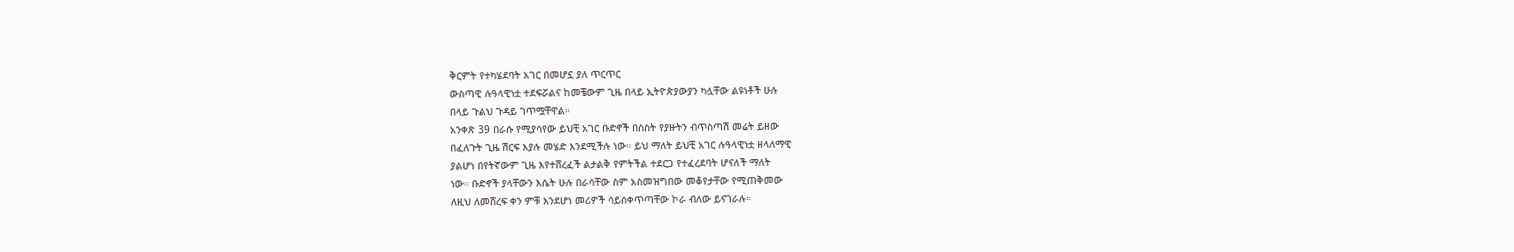ቅርምት የተካሄደባት አገር በመሆኗ ያለ ጥርጥር
ውስጣዊ ሉዓላዊነቷ ተደፍሯልና ከመቼውም ጊዜ በላይ ኢትዮጵያውያን ካሏቸው ልዩነቶች ሁሉ
በላይ ጉልህ ጉዳይ ገጥሟቸዋል።
አንቀጽ 39 በራሱ የሚያሳየው ይህቺ አገር ቡድኖች በስስት የያዙትን ብጥስጣሽ መሬት ይዘው
በፈለጉት ጊዜ ሽርፍ እያሉ መሄድ እንደሚችሉ ነው። ይህ ማለት ይህቺ አገር ሉዓላዊነቷ ዘላለማዊ
ያልሆነ በየትኛውም ጊዜ እየተሸረፈች ልታልቅ የምትችል ተደርጋ የተፈረደባት ሆናለች ማለት
ነው። ቡድኖች ያላቸውን እሴት ሁሉ በራሳቸው ስም አስመዝግበው መቆየታቸው የሚጠቅመው
ለዚህ ለመሸረፍ ቀን ምቹ እንደሆነ መሪዎች ሳይሰቀጥጣቸው ኮራ ብለው ይናገራሉ።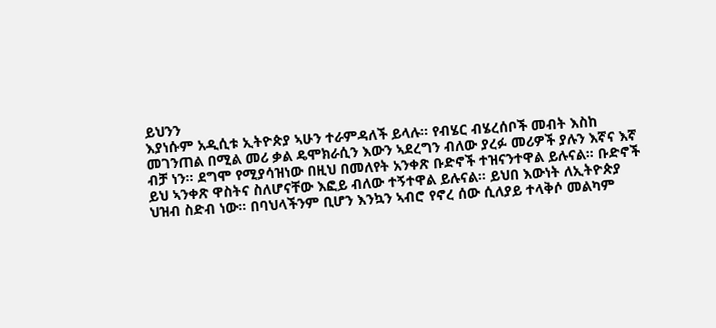ይህንን
እያነሱም አዲሲቱ ኢትዮጵያ ኣሁን ተራምዳለች ይላሉ። የብሄር ብሄረሰቦች መብት እስከ
መገንጠል በሚል መሪ ቃል ዴሞክራሲን እውን ኣደረግን ብለው ያረፉ መሪዎች ያሉን እኛና እኛ
ብቻ ነን። ደግሞ የሚያሳዝነው በዚህ በመለየት አንቀጽ ቡድኖች ተዝናንተዋል ይሉናል። ቡድኖች
ይህ ኣንቀጽ ዋስትና ስለሆናቸው እፎይ ብለው ተኝተዋል ይሉናል። ይህበ እውነት ለኢትዮጵያ
ህዝብ ስድብ ነው። በባህላችንም ቢሆን እንኳን ኣብሮ የኖረ ሰው ሲለያይ ተላቅሶ መልካም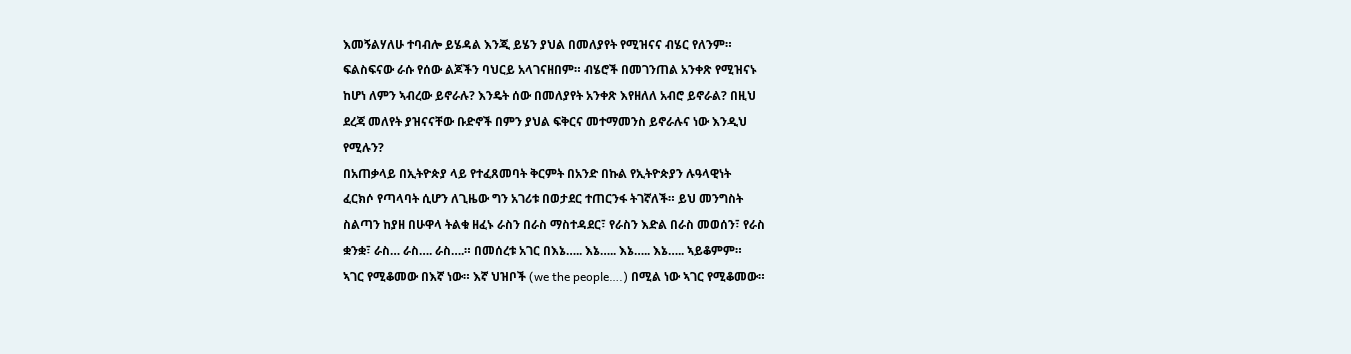እመኝልሃለሁ ተባብሎ ይሄዳል እንጂ ይሄን ያህል በመለያየት የሚዝናና ብሄር የለንም።
ፍልስፍናው ራሱ የሰው ልጆችን ባህርይ አላገናዘበም። ብሄሮች በመገንጠል አንቀጽ የሚዝናኑ
ከሆነ ለምን ኣብረው ይኖራሉ? እንዴት ሰው በመለያየት አንቀጽ እየዘለለ አብሮ ይኖራል? በዚህ
ደረጃ መለየት ያዝናናቸው ቡድኖች በምን ያህል ፍቅርና መተማመንስ ይኖራሉና ነው እንዲህ
የሚሉን?
በአጠቃላይ በኢትዮጵያ ላይ የተፈጸመባት ቅርምት በአንድ በኩል የኢትዮጵያን ሉዓላዊነት
ፈርክሶ የጣላባት ሲሆን ለጊዜው ግን አገሪቱ በወታደር ተጠርንፋ ትገኛለች። ይህ መንግስት
ስልጣን ከያዘ በሁዋላ ትልቁ ዘፈኑ ራስን በራስ ማስተዳደር፣ የራስን እድል በራስ መወሰን፣ የራስ
ቋንቋ፣ ራስ… ራስ…. ራስ….። በመሰረቱ አገር በእኔ….. እኔ….. እኔ….. እኔ….. ኣይቆምም።
ኣገር የሚቆመው በእኛ ነው። እኛ ህዝቦች (we the people….) በሚል ነው ኣገር የሚቆመው።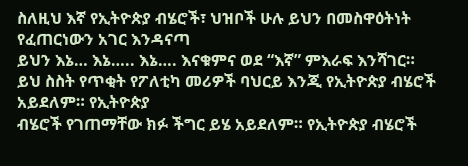ስለዚህ እኛ የኢትዮጵያ ብሄሮች፣ ህዝቦች ሁሉ ይህን በመስዋዕትነት የፈጠርነውን አገር እንዳናጣ
ይህን እኔ… እኔ….. እኔ…. እናቁምና ወደ “እኛ” ምእራፍ እንሻገር።
ይህ ስስት የጥቂት የፖለቲካ መሪዎች ባህርይ እንጂ የኢትዮጵያ ብሄሮች አይደለም። የኢትዮጵያ
ብሄሮች የገጠማቸው ክፉ ችግር ይሄ አይደለም። የኢትዮጵያ ብሄሮች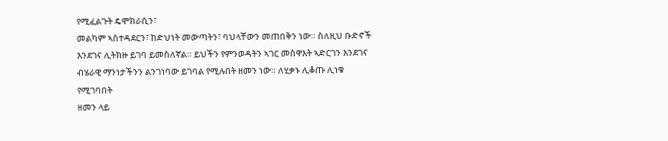የሚፈልጉት ዴሞክራሲን፣
መልካም ኣስተዳደርን፣ ከድህነት መውጣትን፣ ባህላቸውን መጠበቅን ነው። ስለዚህ ቡድኖች
እንደገና ሊትክዙ ይገባ ይመስለኛል። ይህችን የምንወዳትን ኣገር መስዋእት ኣድርገን እንደገና
ብሄራዊ ማንነታችንን ልንገነባው ይገባል የሚሉበት ዘመን ነው። ለሂቃኑ ሊቆጡ ሊነቁ የሚገባበት
ዘመን ላይ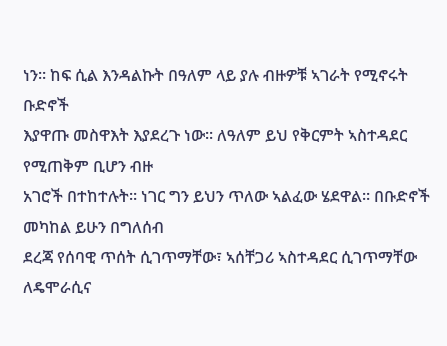ነን። ከፍ ሲል እንዳልኩት በዓለም ላይ ያሉ ብዙዎቹ ኣገራት የሚኖሩት ቡድኖች
እያዋጡ መስዋእት እያደረጉ ነው። ለዓለም ይህ የቅርምት ኣስተዳደር የሚጠቅም ቢሆን ብዙ
አገሮች በተከተሉት። ነገር ግን ይህን ጥለው ኣልፈው ሄደዋል። በቡድኖች መካከል ይሁን በግለሰብ
ደረጃ የሰባዊ ጥሰት ሲገጥማቸው፣ ኣሰቸጋሪ ኣስተዳደር ሲገጥማቸው ለዴሞራሲና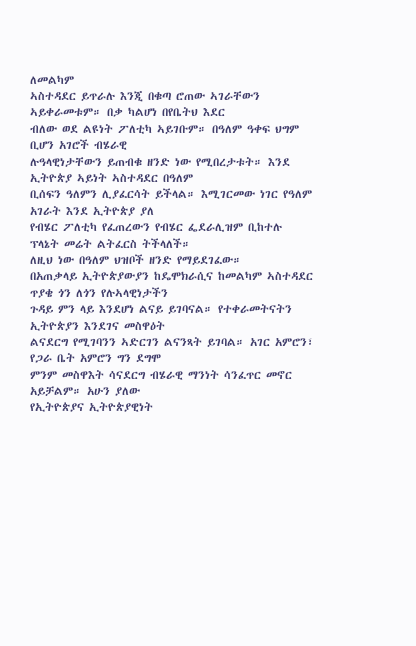ለመልካም
ኣስተዳደር ይጥራሉ እንጂ በቁጣ ሮጠው ኣገራቸውን ኣይቀራመቱም። በቃ ካልሆነ በየቤትህ እደር
ብለው ወደ ልዩነት ፖለቲካ ኣይገቡም። በዓለም ዓቀፍ ህግም ቢሆን አገሮች ብሄራዊ
ሉዓላዊነታቸውን ይጠብቁ ዘንድ ነው የሚበረታቱት። እንደ ኢትዮጵያ ኣይነት ኣስተዳደር በዓለም
ቢሰፍን ዓለምን ሊያፈርሳት ይችላል። እሚገርመው ነገር የዓለም አገራት እንደ ኢትዮጵያ ያለ
የብሄር ፖለቲካ የፈጠረውን የብሄር ፌደራሊዝም ቢከተሉ ፕላኔት መሬት ልትፈርስ ትችላለች።
ለዚህ ነው በዓለም ህዝቦች ዘንድ የማይደገፈው።
በአጠቃላይ ኢትዮጵያውያን ከዴሞክራሲና ከመልካም ኣስተዳደር ጥያቄ ጎን ለጎን የሉኣላዊነታችን
ጉዳይ ምን ላይ እንደሆነ ልናይ ይገባናል። የተቀራመትናትን ኢትዮጵያን እንደገና መስዋዕት
ልናደርግ የሚገባንን ኣድርገን ልናንጻት ይገባል። አገር አምሮን፣ የጋራ ቤት አምሮን ግን ደግሞ
ምንም መስዋእት ሳናደርግ ብሄራዊ ማንነት ሳንፈጥር መኖር አይቻልም። አሁን ያለው
የኢትዮጵያና ኢትዮጵያዊነት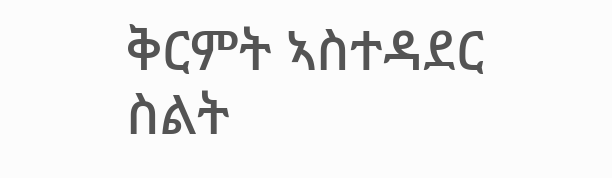ቅርምት ኣስተዳደር ስልት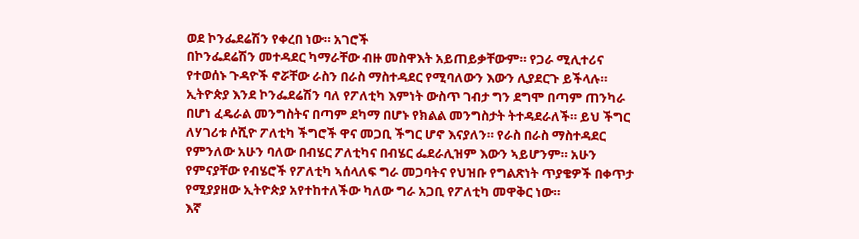ወደ ኮንፌደሬሽን የቀረበ ነው። አገሮች
በኮንፌደሬሽን መተዳደር ካማራቸው ብዙ መስዋእት አይጠይቃቸውም። የጋራ ሚሊተሪና
የተወሰኑ ጉዳዮች ኖሯቸው ራስን በራስ ማስተዳደር የሚባለውን እውን ሊያደርጉ ይችላሉ።
ኢትዮጵያ እንደ ኮንፌደሬሽን ባለ የፖለቲካ እምነት ውስጥ ገብታ ግን ደግሞ በጣም ጠንካራ
በሆነ ፈዴራል መንግስትና በጣም ደካማ በሆኑ የክልል መንግስታት ትተዳደራለች። ይህ ችግር
ለሃገሪቱ ሶሺዮ ፖለቲካ ችግሮች ዋና መጋቢ ችግር ሆኖ እናያለን። የራስ በራስ ማስተዳደር
የምንለው አሁን ባለው በብሄር ፖለቲካና በብሄር ፌደራሊዝም እውን ኣይሆንም። አሁን
የምናያቸው የብሄሮች የፖለቲካ ኣሰላለፍ ግራ መጋባትና የህዝቡ የግልጽነት ጥያቄዎች በቀጥታ
የሚያያዘው ኢትዮጵያ አየተከተለችው ካለው ግራ አጋቢ የፖለቲካ መዋቅር ነው።
እኛ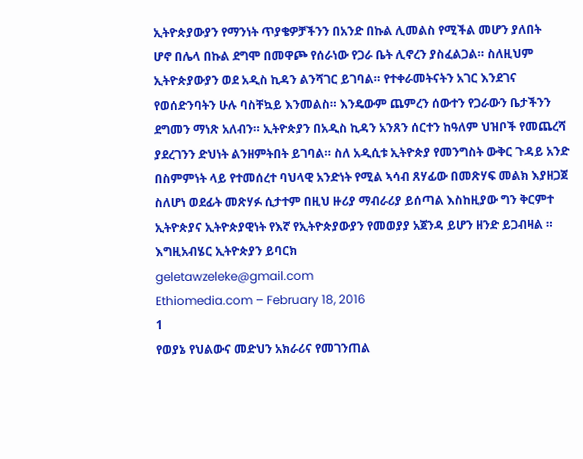ኢትዮጵያውያን የማንነት ጥያቄዎቻችንን በአንድ በኩል ሊመልስ የሚችል መሆን ያለበት
ሆኖ በሌላ በኩል ደግሞ በመዋጮ የሰራነው የጋራ ቤት ሊኖረን ያስፈልጋል። ስለዚህም
ኢትዮጵያውያን ወደ አዲስ ኪዳን ልንሻገር ይገባል። የተቀራመትናትን አገር እንደገና
የወሰድንባትን ሁሉ ባስቸኳይ እንመልስ። እንዴውም ጨምረን ሰውተን የጋራውን ቤታችንን
ደግመን ማነጽ አለብን። ኢትዮጵያን በአዲስ ኪዳን አንጸን ሰርተን ከዓለም ህዝቦች የመጨረሻ
ያደረገንን ድህነት ልንዘምትበት ይገባል። ስለ አዲሲቱ ኢትዮጵያ የመንግስት ውቅር ጉዳይ አንድ
በስምምነት ላይ የተመሰረተ ባህላዊ አንድነት የሚል ኣሳብ ጸሃፊው በመጽሃፍ መልክ እያዘጋጀ
ስለሆነ ወደፊት መጽሃፉ ሲታተም በዚህ ዙሪያ ማብራሪያ ይሰጣል እስከዚያው ግን ቅርምተ
ኢትዮጵያና ኢትዮጵያዊነት የእኛ የኢትዮጵያውያን የመወያያ አጀንዳ ይሆን ዘንድ ይጋብዛል ።
እግዚአብሄር ኢትዮጵያን ይባርክ
geletawzeleke@gmail.com
Ethiomedia.com – February 18, 2016
1
የወያኔ የህልውና መድህን አክራሪና የመገንጠል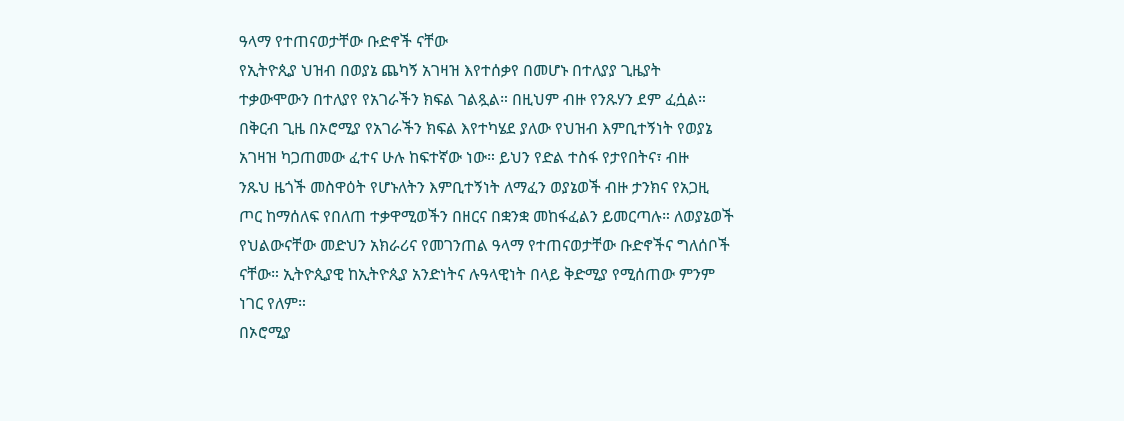ዓላማ የተጠናወታቸው ቡድኖች ናቸው
የኢትዮጲያ ህዝብ በወያኔ ጨካኝ አገዛዝ እየተሰቃየ በመሆኑ በተለያያ ጊዜያት
ተቃውሞውን በተለያየ የአገራችን ክፍል ገልጿል። በዚህም ብዙ የንጹሃን ደም ፈሷል።
በቅርብ ጊዜ በኦሮሚያ የአገራችን ክፍል እየተካሄደ ያለው የህዝብ እምቢተኝነት የወያኔ
አገዛዝ ካጋጠመው ፈተና ሁሉ ከፍተኛው ነው። ይህን የድል ተስፋ የታየበትና፣ ብዙ
ንጹህ ዜጎች መስዋዕት የሆኑለትን እምቢተኝነት ለማፈን ወያኔወች ብዙ ታንክና የአጋዚ
ጦር ከማሰለፍ የበለጠ ተቃዋሚወችን በዘርና በቋንቋ መከፋፈልን ይመርጣሉ። ለወያኔወች
የህልውናቸው መድህን አክራሪና የመገንጠል ዓላማ የተጠናወታቸው ቡድኖችና ግለሰቦች
ናቸው። ኢትዮጲያዊ ከኢትዮጲያ አንድነትና ሉዓላዊነት በላይ ቅድሚያ የሚሰጠው ምንም
ነገር የለም።
በኦሮሚያ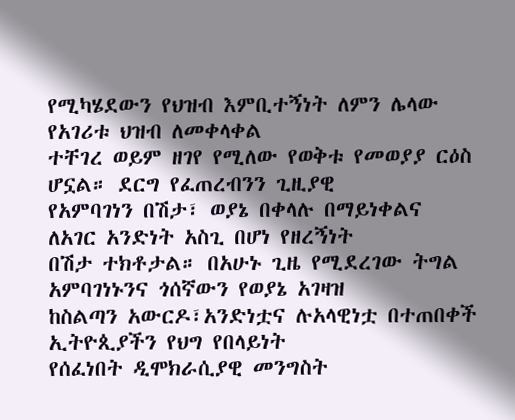የሚካሄደውን የህዝብ እምቢተኝነት ለምን ሌላው የአገሪቱ ህዝብ ለመቀላቀል
ተቸገረ ወይም ዘገየ የሚለው የወቅቱ የመወያያ ርዕስ ሆኗል። ደርግ የፈጠረብንን ጊዚያዊ
የአምባገነን በሽታ፣ ወያኔ በቀላሉ በማይነቀልና ለአገር አንድነት አስጊ በሆነ የዘረኝነት
በሽታ ተክቶታል። በአሁኑ ጊዜ የሚደረገው ትግል አምባገነኑንና ጎሰኛውን የወያኔ አገዛዝ
ከስልጣን አውርዶ፣አንድነቷና ሉአላዊነቷ በተጠበቀች ኢትዮጲያችን የህግ የበላይነት
የሰፈነበት ዲሞክራሲያዊ መንግስት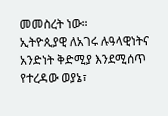መመስረት ነው።
ኢትዮጲያዊ ለአገሩ ሉዓላዊነትና አንድነት ቅድሚያ እንደሚሰጥ የተረዳው ወያኔ፣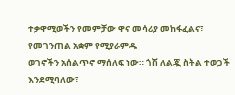ተቃዋሚወችን የመምቻው ዋና መሳሪያ መከፋፈልና፣ የመገንጠል አቋም የሚያራምዱ
ወገኖችን አሰልጥኖ ማሰለፍ ነው። ጎሽ ለልጇ ስትል ተወጋች እንደሚባለው፣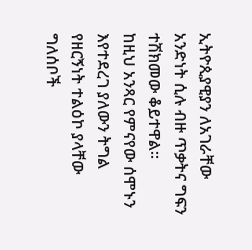ኢትዮጲያዊያን ለአገራቸው አንድነት ሲሉ ብዙ ጥቃትና ግፍን ተሽክመው ቆይተዋል።
ከዚህ አንጻር የምናየው ሰሞኑን እየተደረገ ያለውን ትግል የዘርኝነት ተልዕኮ ያላቸው
ግለሰቦች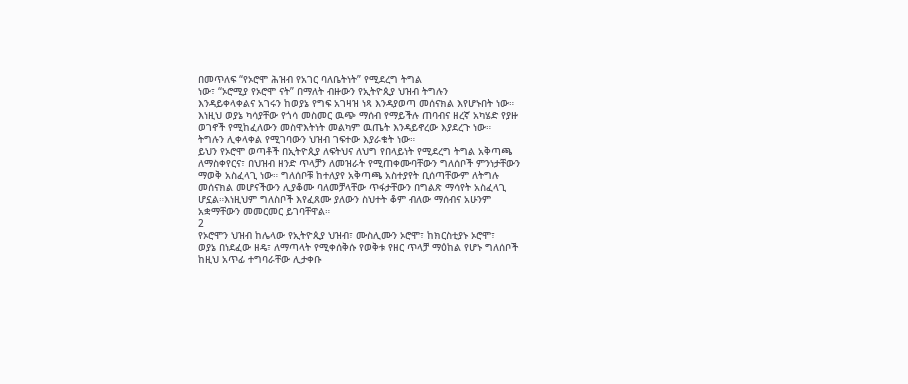በመጥለፍ “የኦሮሞ ሕዝብ የአገር ባለቤትነት” የሚደረግ ትግል
ነው፣ “ኦሮሚያ የኦሮሞ ናት” በማለት ብዙውን የኢትዮጲያ ህዝብ ትግሉን
እንዳይቀላቀልና አገሩን ከወያኔ የግፍ አገዛዝ ነጻ እንዳያወጣ መሰናክል እየሆኑበት ነው።
እነዚህ ወያኔ ካሳያቸው የጎሳ መስመር ዉጭ ማሰብ የማይችሉ ጠባብና ዘረኛ አካሄድ የያዙ
ወገኖች የሚከፈለውን መስዋእትነት መልካም ዉጤት እንዳይኖረው እያደረጉ ነው።
ትግሉን ሊቀላቀል የሚገባውን ህዝብ ገፍተው እያራቁት ነው።
ይህን የኦሮሞ ወጣቶች በኢትዮጲያ ለፍትህና ለህግ የበላይነት የሚደረግ ትግል አቅጣጫ
ለማስቀየርና፣ በህዝብ ዘንድ ጥላቻን ለመዝራት የሚጠቀሙባቸውን ግለሰቦች ምንነታቸውን
ማወቅ አስፈላጊ ነው። ግለሰቦቹ ከተለያየ አቅጣጫ አስተያየት ቢሰጣቸውም ለትግሉ
መሰናክል መሆናችውን ሊያቆሙ ባለመቻላቸው ጥፋታቸውን በግልጽ ማሳየት አስፈላጊ
ሆኗል።እነዚህም ግለስቦች እየፈጸሙ ያለውን ስህተት ቆም ብለው ማሰብና አሁንም
አቋማቸውን መመርመር ይገባቸዋል።
2
የኦሮሞን ህዝብ ከሌላው የኢትዮጲያ ህዝብ፣ ሙስሊሙን ኦሮሞ፣ ከክርስቲያኑ ኦሮሞ፣
ወያኔ በነደፈው ዘዴ፣ ለማጣላት የሚቀሰቅሱ የወቅቱ የዘር ጥላቻ ማዕከል የሆኑ ግለሰቦች
ከዚህ አጥፊ ተግባራቸው ሊታቀቡ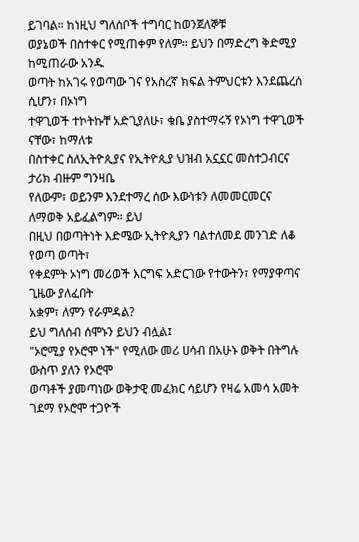ይገባል። ከነዚህ ግለሰቦች ተግባር ከወንጀለኞቹ
ወያኔወች በስተቀር የሚጠቀም የለም። ይህን በማድረግ ቅድሚያ ከሚጠራው አንዱ
ወጣት ከአገሩ የወጣው ገና የአስረኛ ክፍል ትምህርቱን እንደጨረሰ ሲሆን፣ በኦነግ
ተዋጊወች ተኮትኩቸ አድጊያለሁ፣ ቁቤ ያስተማሩኝ የኦነግ ተዋጊወች ናቸው፣ ከማለቱ
በስተቀር ስለኢትዮጲያና የኢትዮጲያ ህዝብ አኗኗር መስተጋብርና ታሪክ ብዙም ግንዛቤ
የለውም፣ ወይንም እንደተማረ ሰው እውነቱን ለመመርመርና ለማወቅ አይፈልግም። ይህ
በዚህ በወጣትነት እድሜው ኢትዮጲያን ባልተለመደ መንገድ ለቆ የወጣ ወጣት፣
የቀደምት ኦነግ መሪወች እርግፍ አድርገው የተውትን፣ የማያዋጣና ጊዜው ያለፈበት
አቋም፣ ለምን የራምዳል?
ይህ ግለሰብ ሰሞኑን ይህን ብሏል፤
"ኦሮሚያ የኦሮሞ ነች" የሚለው መሪ ሀሳብ በአሁኑ ወቅት በትግሉ ውስጥ ያለን የኦሮሞ
ወጣቶች ያመጣነው ወቅታዊ መፈክር ሳይሆን የዛሬ አመሳ አመት ገደማ የኦሮሞ ተጋዮች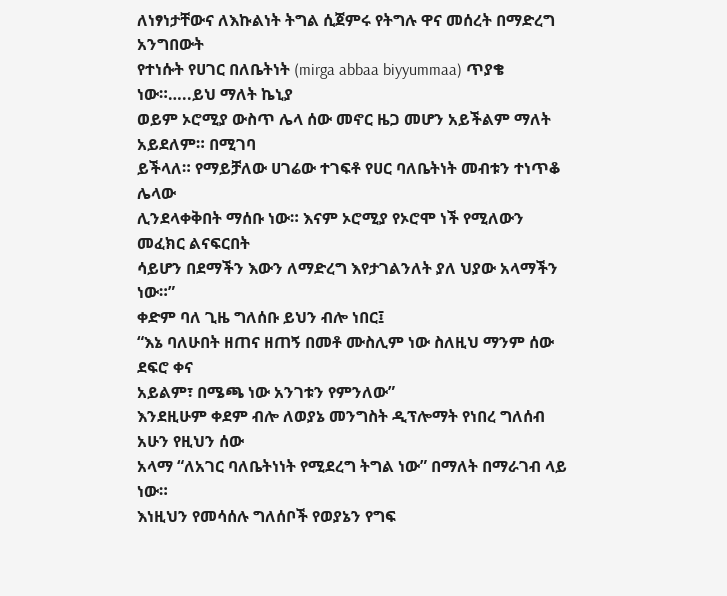ለነፃነታቸውና ለእኩልነት ትግል ሲጀምሩ የትግሉ ዋና መሰረት በማድረግ አንግበውት
የተነሱት የሀገር በለቤትነት (mirga abbaa biyyummaa) ጥያቄ ነው።…..ይህ ማለት ኬኒያ
ወይም ኦሮሚያ ውስጥ ሌላ ሰው መኖር ዜጋ መሆን አይችልም ማለት አይደለም። በሚገባ
ይችላለ። የማይቻለው ሀገሬው ተገፍቶ የሀር ባለቤትነት መብቱን ተነጥቆ ሌላው
ሊንደላቀቅበት ማሰቡ ነው። እናም ኦሮሚያ የኦሮሞ ነች የሚለውን መፈክር ልናፍርበት
ሳይሆን በደማችን እውን ለማድረግ እየታገልንለት ያለ ህያው አላማችን ነው።”
ቀድም ባለ ጊዜ ግለሰቡ ይህን ብሎ ነበር፤
“እኔ ባለሁበት ዘጠና ዘጠኝ በመቶ ሙስሊም ነው ስለዚህ ማንም ሰው ደፍሮ ቀና
አይልም፣ በሜጫ ነው አንገቱን የምንለው”
እንደዚሁም ቀደም ብሎ ለወያኔ መንግስት ዲፕሎማት የነበረ ግለሰብ አሁን የዚህን ሰው
አላማ “ለአገር ባለቤትነነት የሚደረግ ትግል ነው” በማለት በማራገብ ላይ ነው።
እነዚህን የመሳሰሉ ግለሰቦች የወያኔን የግፍ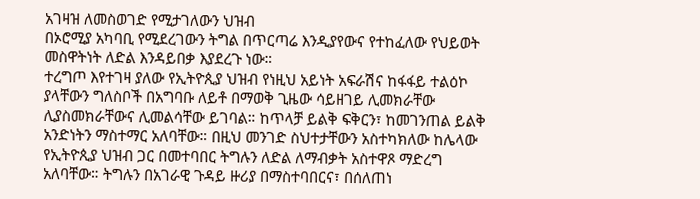አገዛዝ ለመስወገድ የሚታገለውን ህዝብ
በኦሮሚያ አካባቢ የሚደረገውን ትግል በጥርጣሬ እንዲያየውና የተከፈለው የህይወት
መስዋትነት ለድል እንዳይበቃ እያደረጉ ነው።
ተረግጦ እየተገዛ ያለው የኢትዮጲያ ህዝብ የነዚህ አይነት አፍራሽና ከፋፋይ ተልዕኮ
ያላቸውን ግለስቦች በአግባቡ ለይቶ በማወቅ ጊዜው ሳይዘገይ ሊመክራቸው
ሊያስመክራቸውና ሊመልሳቸው ይገባል። ከጥላቻ ይልቅ ፍቅርን፣ ከመገንጠል ይልቅ
አንድነትን ማስተማር አለባቸው። በዚህ መንገድ ስህተታቸውን አስተካክለው ከሌላው
የኢትዮጲያ ህዝብ ጋር በመተባበር ትግሉን ለድል ለማብቃት አስተዋጾ ማድረግ
አለባቸው። ትግሉን በአገራዊ ጉዳይ ዙሪያ በማስተባበርና፣ በሰለጠነ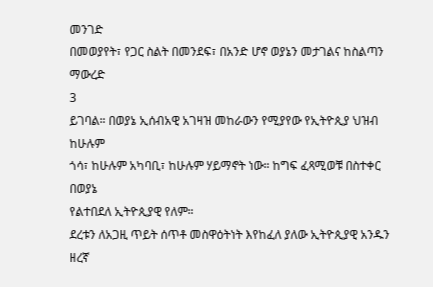መንገድ
በመወያየት፣ የጋር ስልት በመንደፍ፣ በአንድ ሆኖ ወያኔን መታገልና ከስልጣን ማውረድ
3
ይገባል። በወያኔ ኢሰብአዊ አገዛዝ መከራውን የሚያየው የኢትዮጲያ ህዝብ ከሁሉም
ጎሳ፣ ከሁሉም አካባቢ፣ ከሁሉም ሃይማኖት ነው። ከግፍ ፈጻሚወቹ በስተቀር በወያኔ
የልተበደለ ኢትዮጲያዊ የለም።
ደረቱን ለአጋዚ ጥይት ሰጥቶ መስዋዕትነት እየከፈለ ያለው ኢትዮጲያዊ አንዱን ዘረኛ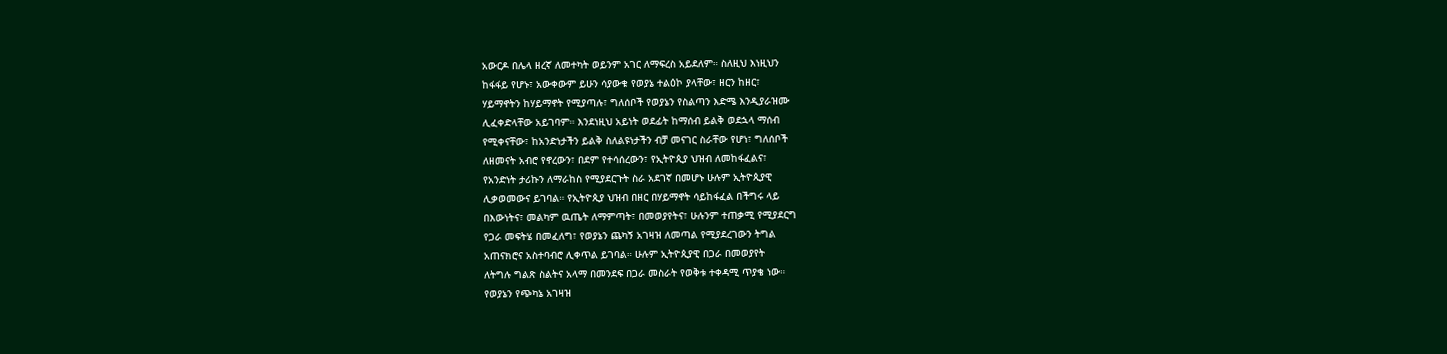አውርዶ በሌላ ዘረኛ ለመተካት ወይንም አገር ለማፍረስ አይደለም። ስለዚህ እነዚህን
ከፋፋይ የሆኑ፣ አውቀውም ይሁን ሳያውቁ የወያኔ ተልዕኮ ያላቸው፣ ዘርን ከዘር፣
ሃይማኖትን ከሃይማኖት የሚያጣሉ፣ ግለሰቦች የወያኔን የስልጣን እድሜ እንዲያራዝሙ
ሊፈቀድላቸው አይገባም። እንደነዚህ አይነት ወደፊት ከማሰብ ይልቅ ወደኋላ ማሰብ
የሚቀናቸው፣ ከአንድነታችን ይልቅ ስለልዩነታችን ብቻ መናገር ስራቸው የሆነ፣ ግለሰቦች
ለዘመናት አብሮ የኖረውን፣ በደም የተሳሰረውን፣ የኢትዮጲያ ህዝብ ለመከፋፈልና፣
የአንድነት ታሪኩን ለማራከስ የሚያደርጉት ስራ አደገኛ በመሆኑ ሁሉም ኢትዮጲያዊ
ሊቃወመውና ይገባል። የኢትዮጲያ ህዝብ በዘር በሃይማኖት ሳይከፋፈል በችግሩ ላይ
በእውነትና፣ መልካም ዉጤት ለማምጣት፣ በመወያየትና፣ ሁሉንም ተጠቃሚ የሚያደርግ
የጋራ መፍትሄ በመፈለግ፣ የወያኔን ጨካኝ አገዛዝ ለመጣል የሚያደረገውን ትግል
አጠናክሮና አስተባብሮ ሊቀጥል ይገባል። ሁሉም ኢትዮጲያዊ በጋራ በመወያየት
ለትግሉ ግልጽ ስልትና አላማ በመንደፍ በጋራ መስራት የወቅቱ ተቀዳሚ ጥያቄ ነው።
የወያኔን የጭካኔ አገዛዝ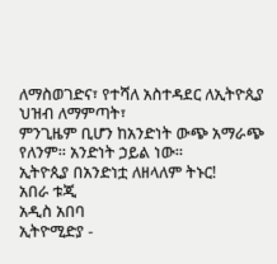ለማስወገድና፣ የተሻለ አስተዳደር ለኢትዮጲያ ህዝብ ለማምጣት፣
ምንጊዜም ቢሆን ከአንድነት ውጭ አማራጭ የለንም። አንድነት ኃይል ነው።
ኢትዮጲያ በአንድነቷ ለዘላለም ትኑር!
አበራ ቱጂ
አዲስ አበባ
ኢትዮሚድያ -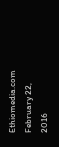Ethiomedia.com
February 22, 2016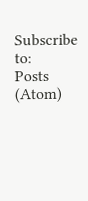Subscribe to:
Posts (Atom)